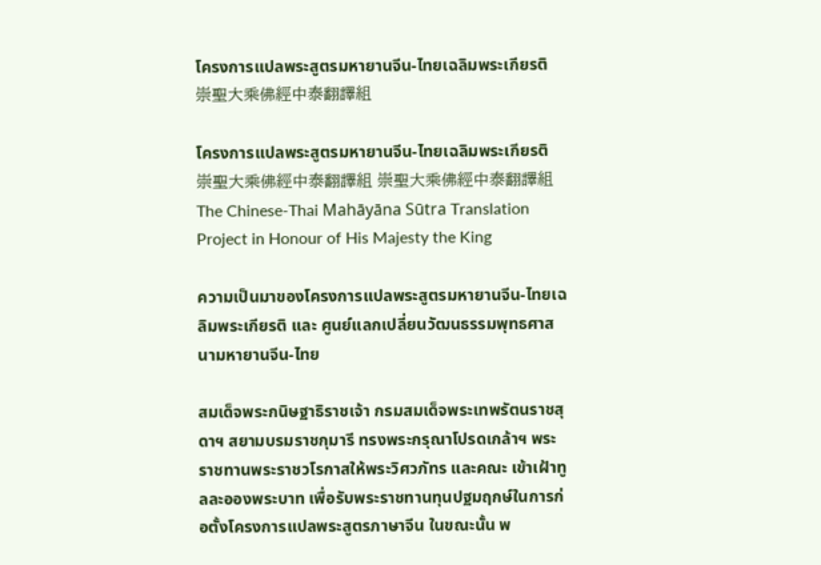โครงการแปลพระสูตรมหายานจีน-ไทยเฉลิมพระเกียรติ 崇聖大乘佛經中泰翻譯組

โครงการแปลพระสูตรมหายานจีน-ไทยเฉลิมพระเกียรติ 崇聖大乘佛經中泰翻譯組 崇聖大乘佛經中泰翻譯組
The Chinese-Thai Mahāyāna Sūtra Translation Project in Honour of His Majesty the King

ความเป็นมาของโครงการแปลพระสูตรมหายานจีน-ไทยเฉลิมพระเกียรติ และ ศูนย์แลกเปลี่ยนวัฒนธรรมพุทธศาสนามหายานจีน-ไทย

สมเด็จพระกนิษฐาธิราชเจ้า กรมสมเด็จพระเทพรัตนราชสุดาฯ สยามบรมราชกุมารี ทรงพระกรุณาโปรดเกล้าฯ พระราชทานพระราชวโรกาสให้พระวิศวภัทร และคณะ เข้าเฝ้าทูลละอองพระบาท เพื่อรับพระราชทานทุนปฐมฤกษ์ในการก่อตั้งโครงการแปลพระสูตรภาษาจีน ในขณะนั้น พ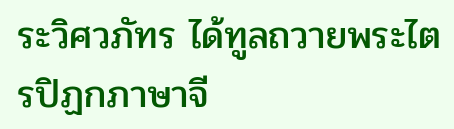ระวิศวภัทร ได้ทูลถวายพระไตรปิฏกภาษาจี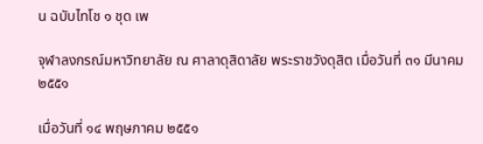น ฉบับไทโช ๑ ชุด เพ

จุฬาลงกรณ์มหาวิทยาลัย ณ ศาลาดุสิดาลัย พระราชวังดุสิต เมื่อวันที่ ๓๑ มีนาคม ๒๕๕๑

เมื่อวันที่ ๑๔ พฤษภาคม ๒๕๕๑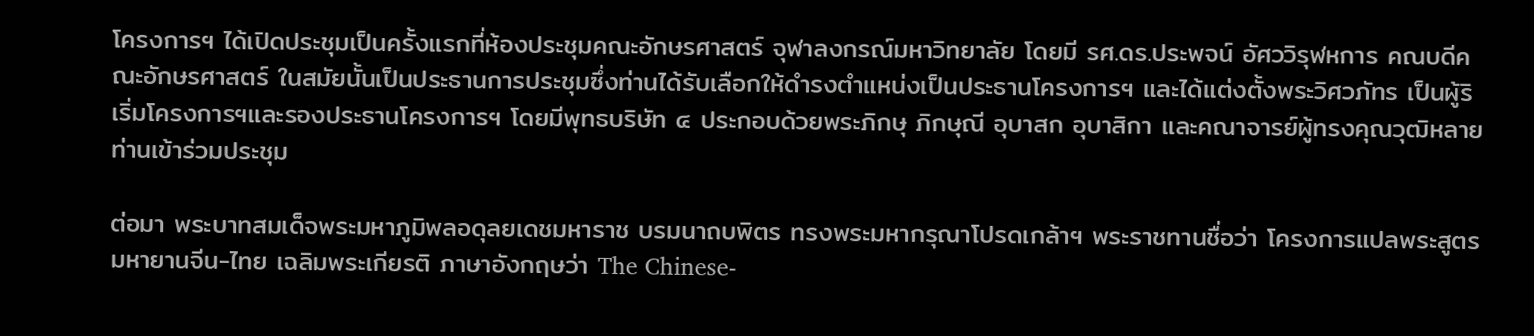โครงการฯ ได้เปิดประชุมเป็นครั้งแรกที่ห้องประชุมคณะอักษรศาสตร์ จุฬาลงกรณ์มหาวิทยาลัย โดยมี รศ.ดร.ประพจน์ อัศววิรุฬหการ คณบดีคณะอักษรศาสตร์ ในสมัยนั้นเป็นประธานการประชุมซึ่งท่านได้รับเลือกให้ดำรงตำแหน่งเป็นประธานโครงการฯ และได้แต่งตั้งพระวิศวภัทร เป็นผู้ริเริ่มโครงการฯและรองประธานโครงการฯ โดยมีพุทธบริษัท ๔ ประกอบด้วยพระภิกษุ ภิกษุณี อุบาสก อุบาสิกา และคณาจารย์ผู้ทรงคุณวุฒิหลายท่านเข้าร่วมประชุม

ต่อมา พระบาทสมเด็จพระมหาภูมิพลอดุลยเดชมหาราช บรมนาถบพิตร ทรงพระมหากรุณาโปรดเกล้าฯ พระราชทานชื่อว่า โครงการแปลพระสูตรมหายานจีน-ไทย เฉลิมพระเกียรติ ภาษาอังกฤษว่า The Chinese-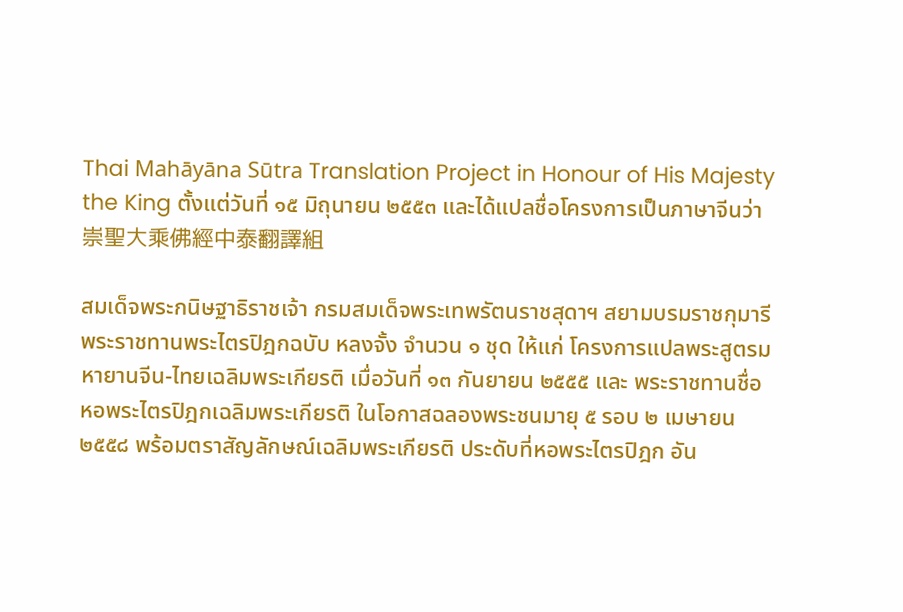Thai Mahāyāna Sūtra Translation Project in Honour of His Majesty the King ตั้งแต่วันที่ ๑๕ มิถุนายน ๒๕๕๓ และได้แปลชื่อโครงการเป็นภาษาจีนว่า 崇聖大乘佛經中泰翻譯組

สมเด็จพระกนิษฐาธิราชเจ้า กรมสมเด็จพระเทพรัตนราชสุดาฯ สยามบรมราชกุมารี พระราชทานพระไตรปิฎกฉบับ หลงจั้ง จำนวน ๑ ชุด ให้แก่ โครงการแปลพระสูตรมหายานจีน-ไทยเฉลิมพระเกียรติ เมื่อวันที่ ๑๓ กันยายน ๒๕๕๕ และ พระราชทานชื่อ หอพระไตรปิฎกเฉลิมพระเกียรติ ในโอกาสฉลองพระชนมายุ ๕ รอบ ๒ เมษายน ๒๕๕๘ พร้อมตราสัญลักษณ์เฉลิมพระเกียรติ ประดับที่หอพระไตรปิฎก อัน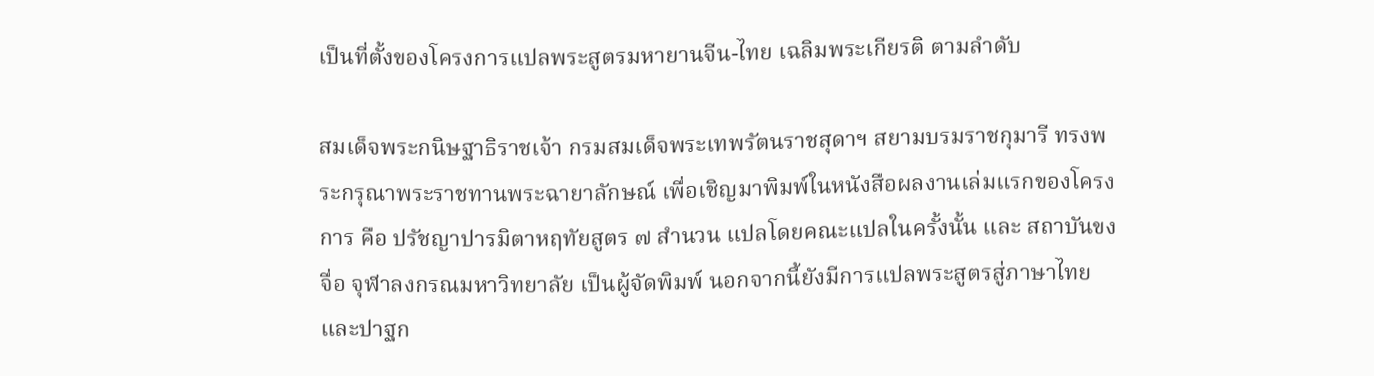เป็นที่ตั้งของโครงการแปลพระสูตรมหายานจีน-ไทย เฉลิมพระเกียรติ ตามลำดับ

สมเด็จพระกนิษฐาธิราชเจ้า กรมสมเด็จพระเทพรัตนราชสุดาฯ สยามบรมราชกุมารี ทรงพระกรุณาพระราชทานพระฉายาลักษณ์ เพื่อเชิญมาพิมพ์ในหนังสือผลงานเล่มแรกของโครงการ คือ ปรัชญาปารมิตาหฤทัยสูตร ๗ สำนวน แปลโดยคณะแปลในครั้งนั้น และ สถาบันขงจื่อ จุฬาลงกรณมหาวิทยาลัย เป็นผู้จัดพิมพ์ นอกจากนี้ยังมีการแปลพระสูตรสู่ภาษาไทย และปาฐก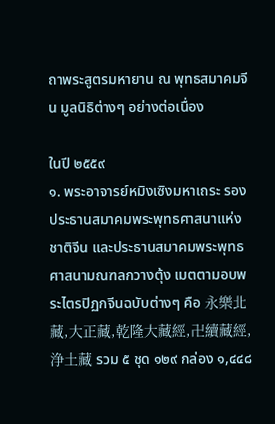ถาพระสูตรมหายาน ณ พุทธสมาคมจีน มูลนิธิต่างๆ อย่างต่อเนื่อง

ในปี ๒๕๕๙
๑. พระอาจารย์หมิงเซิงมหาเถระ รองประธานสมาคมพระพุทธศาสนาแห่งชาติจีน และประธานสมาคมพระพุทธศาสนามณฑลกวางตุ้ง เมตตามอบพระไตรปิฏกจีนฉบับต่างๆ คือ 永樂北藏,大正藏,乾隆大藏經,卍續藏經,浄土藏 รวม ๕ ชุด ๑๒๙ กล่อง ๑,๔๔๘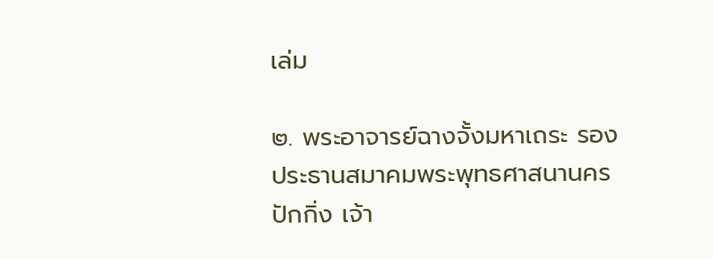เล่ม

๒. พระอาจารย์ฉางจั้งมหาเถระ รองประธานสมาคมพระพุทธศาสนานครปักกิ่ง เจ้า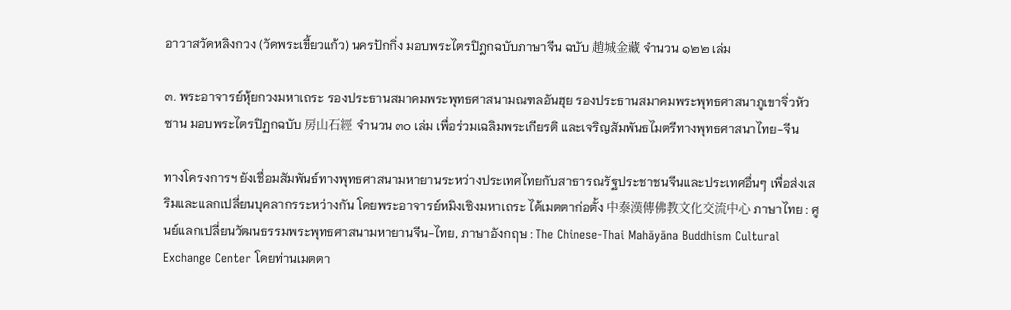อาวาสวัดหลิงกวง (วัดพระเขี้ยวแก้ว) นครปักกิ่ง มอบพระไตรปิฎกฉบับภาษาจีน ฉบับ 趙城金藏 จำนวน ๑๒๒ เล่ม

๓. พระอาจารย์หุ้ยกวงมหาเถระ รองประธานสมาคมพระพุทธศาสนามณฑลอันฮุย รองประธานสมาคมพระพุทธศาสนาภูเขาจิ่วหัวซาน มอบพระไตรปิฏกฉบับ 房山石經 จำนวน ๓๐ เล่ม เพื่อร่วมเฉลิมพระเกียรติ และเจริญสัมพันธไมตรีทางพุทธศาสนาไทย-จีน

ทางโครงการฯ ยังเชื่อมสัมพันธ์ทางพุทธศาสนามหายานระหว่างประเทศไทยกับสาธารณรัฐประชาชนจีนและประเทศอื่นๆ เพื่อส่งเสริมและแลกเปลี่ยนบุคลากรระหว่างกัน โดยพระอาจารย์หมิงเซิงมหาเถระ ได้เมตตาก่อตั้ง 中泰漢傳佛教文化交流中心 ภาษาไทย : ศูนย์แลกเปลี่ยนวัฒนธรรมพระพุทธศาสนามหายานจีน-ไทย, ภาษาอังกฤษ : The Chinese-Thai Mahāyāna Buddhism Cultural Exchange Center โดยท่านเมตตา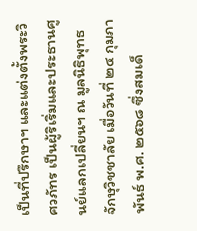เป็นที่ปรึกษาฯ และแต่งตั้งพระวิศวภัทร เป็นผู้ริเริ่มและประธานศูนย์แลกเปลี่ยนฯ ณ มูลนิธิพุทธจักษุวิชชาลัย เมื่อวันที่ ๒๔ กุมภาพันธ์ พ.ศ. ๒๕๖๘ ซึ่งสมเด็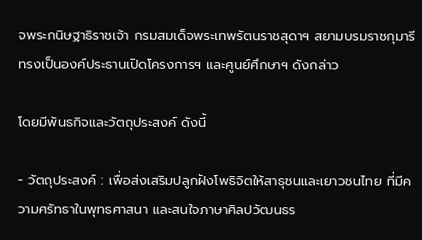จพระกนิษฐาธิราชเจ้า กรมสมเด็จพระเทพรัตนราชสุดาฯ สยามบรมราชกุมารี ทรงเป็นองค์ประธานเปิดโครงการฯ และศูนย์ศึกษาฯ ดังกล่าว

โดยมีพันธกิจและวัตถุประสงค์ ดังนี้

- วัตถุประสงค์ : เพื่อส่งเสริมปลูกฝังโพธิจิตให้สาธุชนและเยาวชนไทย ที่มีความศรัทธาในพุทธศาสนา และสนใจภาษาศิลปวัฒนธร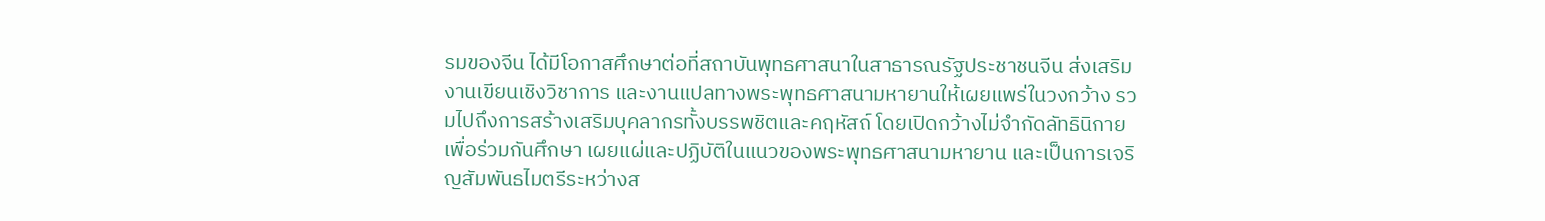รมของจีน ได้มีโอกาสศึกษาต่อที่สถาบันพุทธศาสนาในสาธารณรัฐประชาชนจีน ส่งเสริมงานเขียนเชิงวิชาการ และงานแปลทางพระพุทธศาสนามหายานให้เผยแพร่ในวงกว้าง รวมไปถึงการสร้างเสริมบุคลากรทั้งบรรพชิตและคฤหัสถ์ โดยเปิดกว้างไม่จำกัดลัทธินิกาย เพื่อร่วมกันศึกษา เผยแผ่และปฏิบัติในแนวของพระพุทธศาสนามหายาน และเป็นการเจริญสัมพันธไมตรีระหว่างส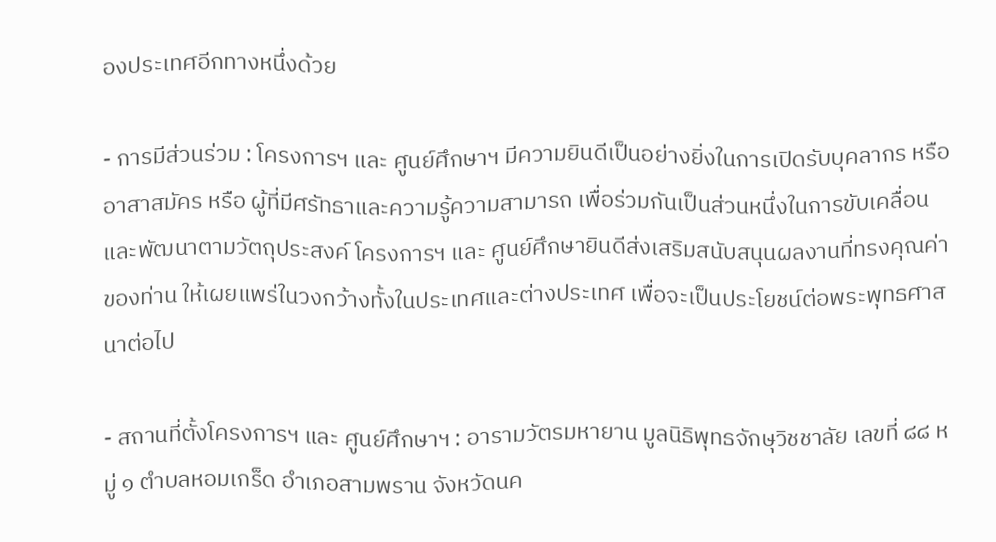องประเทศอีกทางหนึ่งด้วย

- การมีส่วนร่วม : โครงการฯ และ ศูนย์ศึกษาฯ มีความยินดีเป็นอย่างยิ่งในการเปิดรับบุคลากร หรือ อาสาสมัคร หรือ ผู้ที่มีศรัทธาและความรู้ความสามารถ เพื่อร่วมกันเป็นส่วนหนึ่งในการขับเคลื่อนและพัฒนาตามวัตถุประสงค์ โครงการฯ และ ศูนย์ศึกษายินดีส่งเสริมสนับสนุนผลงานที่ทรงคุณค่าของท่าน ให้เผยแพร่ในวงกว้างทั้งในประเทศและต่างประเทศ เพื่อจะเป็นประโยชน์ต่อพระพุทธศาสนาต่อไป

- สถานที่ตั้งโครงการฯ และ ศูนย์ศึกษาฯ : อารามวัตรมหายาน มูลนิธิพุทธจักษุวิชชาลัย เลขที่ ๘๘ หมู่ ๑ ตำบลหอมเกร็ด อำเภอสามพราน จังหวัดนค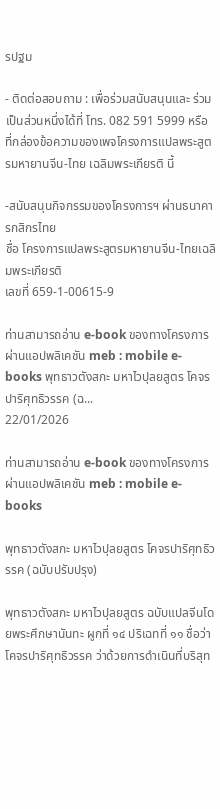รปฐม

- ติดต่อสอบถาม : เพื่อร่วมสนับสนุนและ ร่วมเป็นส่วนหนึ่งได้ที่ โทร. 082 591 5999 หรือ ที่กล่องข้อความของเพจโครงการแปลพระสูตรมหายานจีน-ไทย เฉลิมพระเกียรติ นี้

-สนับสนุนกิจกรรมของโครงการฯ ผ่านธนาคารกสิกรไทย
ชื่อ โครงการแปลพระสูตรมหายานจีน-ไทยเฉลิมพระเกียรติ
เลขที่ 659-1-00615-9

ท่านสามารถอ่าน e-book ของทางโครงการ ผ่านแอปพลิเคชัน meb : mobile e-books พุทธาวตังสกะ มหาไวปุลยสูตร โคจรปาริศุทธิวรรค (ฉ...
22/01/2026

ท่านสามารถอ่าน e-book ของทางโครงการ ผ่านแอปพลิเคชัน meb : mobile e-books

พุทธาวตังสกะ มหาไวปุลยสูตร โคจรปาริศุทธิวรรค (ฉบับปรับปรุง)

พุทธาวตังสกะ มหาไวปุลยสูตร ฉบับแปลจีนโดยพระศึกษานันทะ ผูกที่ ๑๔ ปริเฉทที่ ๑๑ ชื่อว่า โคจรปาริศุทธิวรรค ว่าด้วยการดำเนินที่บริสุท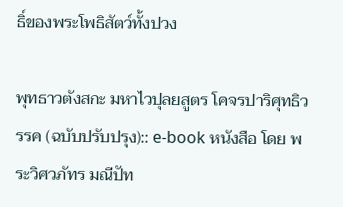ธิ์ของพระโพธิสัตว์ทั้งปวง

พุทธาวตังสกะ มหาไวปุลยสูตร โคจรปาริศุทธิวรรค (ฉบับปรับปรุง):: e-book หนังสือ โดย พระวิศวภัทร มณีปัท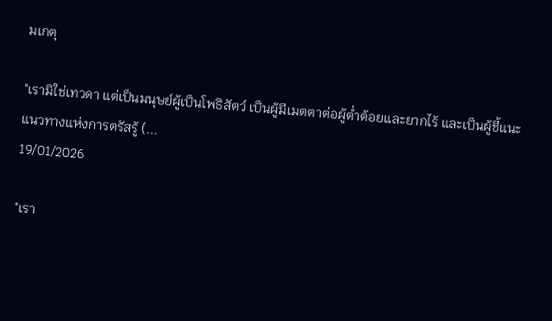มเกตุ

"เรามิใช่เทวดา แต่เป็นมนุษย์ผู้เป็นโพธิสัตว์ เป็นผู้มีเมตตาต่อผู้ต่ำต้อยและยากไร้ และเป็นผู้ชี้แนะแนวทางแห่งการตรัสรู้ (...
19/01/2026

"เรา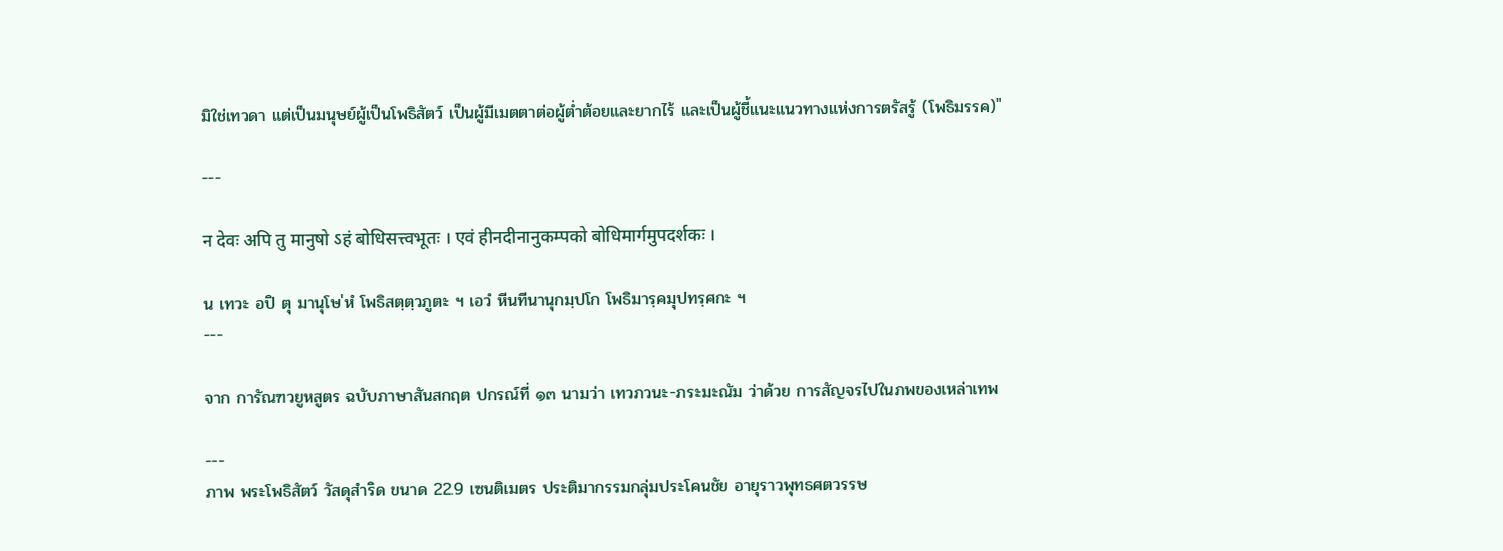มิใช่เทวดา แต่เป็นมนุษย์ผู้เป็นโพธิสัตว์ เป็นผู้มีเมตตาต่อผู้ต่ำต้อยและยากไร้ และเป็นผู้ชี้แนะแนวทางแห่งการตรัสรู้ (โพธิมรรค)"

---

न देवः अपि तु मानुषो ऽहं बोधिसत्त्वभूतः । एवं हीनदीनानुकम्पको बोधिमार्गमुपदर्शकः ।

น เทวะ อปิ ตุ มานุโษ'หํ โพธิสตฺตฺวภูตะ ฯ เอวํ หีนทีนานุกมฺปโก โพธิมารฺคมุปทรฺศกะ ฯ
---

จาก การัณฑวยูหสูตร ฉบับภาษาสันสกฤต ปกรณ์ที่ ๑๓ นามว่า เทวภวนะ-ภระมะณัม ว่าด้วย การสัญจรไปในภพของเหล่าเทพ

---
ภาพ พระโพธิสัตว์ วัสดุสำริด ขนาด 22.9 เซนติเมตร ประติมากรรมกลุ่มประโคนชัย อายุราวพุทธศตวรรษ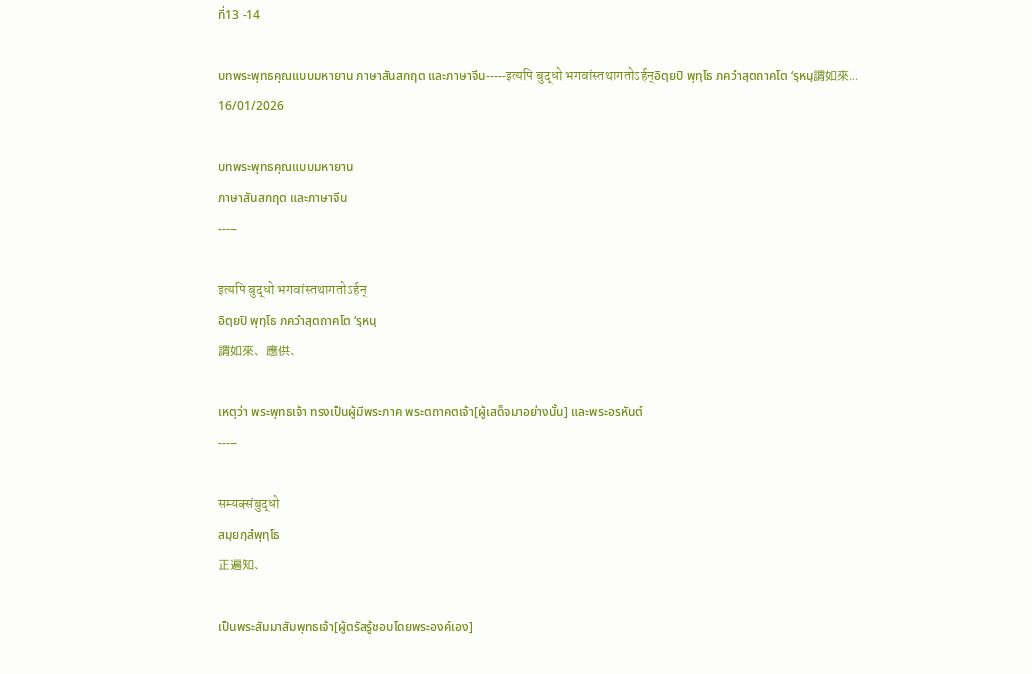ที่13 -14

บทพระพุทธคุณแบบมหายาน ภาษาสันสกฤต และภาษาจีน-----इत्यपि बुद्धो भगवांस्तथागतोऽर्हन्อิตฺยปิ พุทฺโธ ภควําสฺตถาคโต ‘รฺหนฺ謂如來...
16/01/2026

บทพระพุทธคุณแบบมหายาน
ภาษาสันสกฤต และภาษาจีน
-----

इत्यपि बुद्धो भगवांस्तथागतोऽर्हन्
อิตฺยปิ พุทฺโธ ภควําสฺตถาคโต ‘รฺหนฺ
謂如來、應供、

เหตุว่า พระพุทธเจ้า ทรงเป็นผู้มีพระภาค พระตถาคตเจ้า[ผู้เสด็จมาอย่างนั้น] และพระอรหันต์
-----

सम्यक्संबुद्धो
สมฺยกฺสํพุทฺโธ
正遍知、

เป็นพระสัมมาสัมพุทธเจ้า[ผู้ตรัสรู้ชอบโดยพระองค์เอง]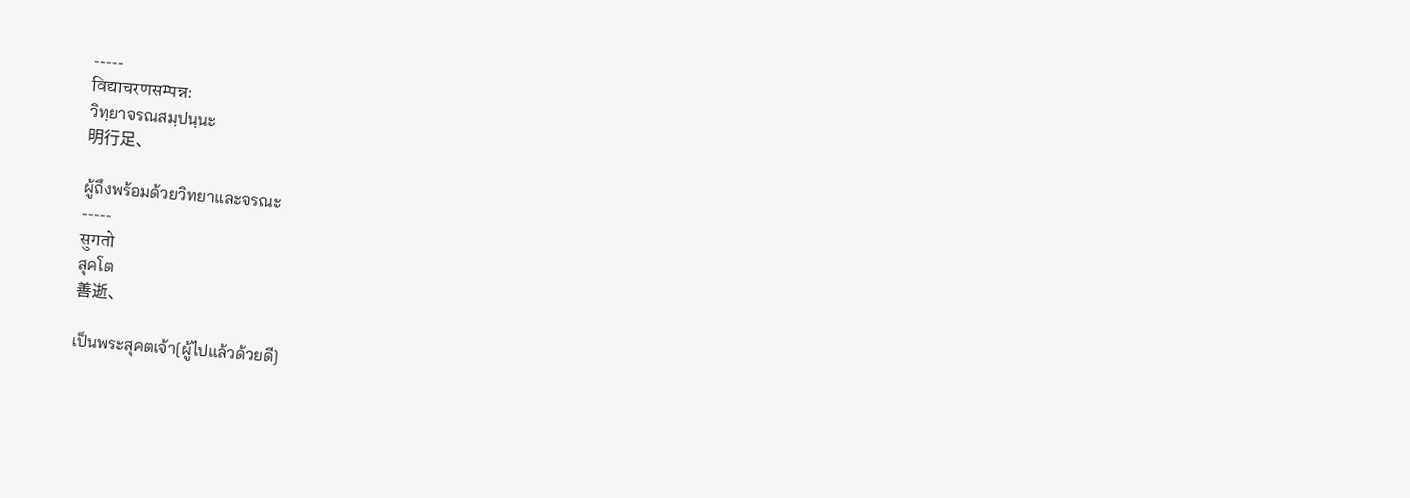-----
विद्याचरणसम्पन्नः
วิทฺยาจรณสมฺปนฺนะ
明行足、

ผู้ถึงพร้อมด้วยวิทยาและจรณะ
-----
सुगतो
สุคโต
善逝、

เป็นพระสุคตเจ้า[ผู้ไปแล้วด้วยดี]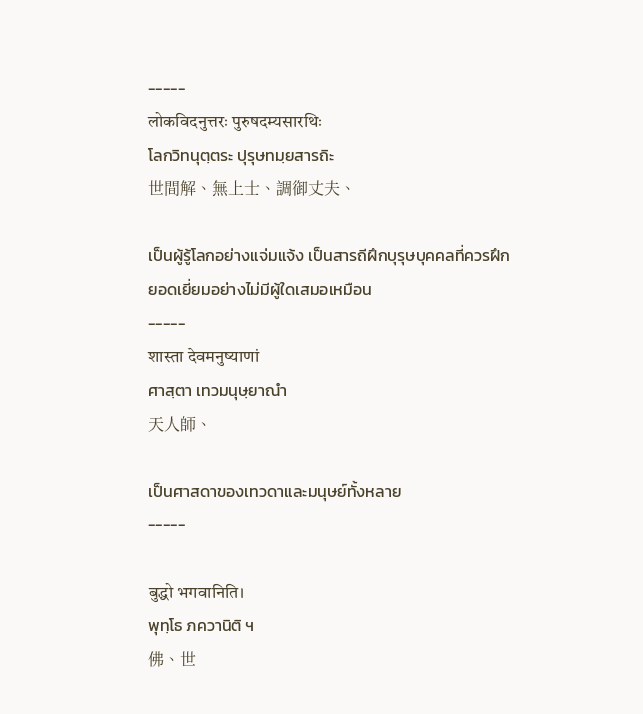-----
लोकविदनुत्तरः पुरुषदम्यसारथिः
โลกวิทนุตฺตระ ปุรุษทมฺยสารถิะ
世間解、無上士、調御丈夫、

เป็นผู้รู้โลกอย่างแจ่มแจ้ง เป็นสารถีฝึกบุรุษบุคคลที่ควรฝึก
ยอดเยี่ยมอย่างไม่มีผู้ใดเสมอเหมือน
-----
शास्ता देवमनुष्याणां
ศาสฺตา เทวมนุษฺยาณํา
天人師、

เป็นศาสดาของเทวดาและมนุษย์ทั้งหลาย
-----

बुद्धो भगवानिति।
พุทฺโธ ภควานิติ ฯ
佛、世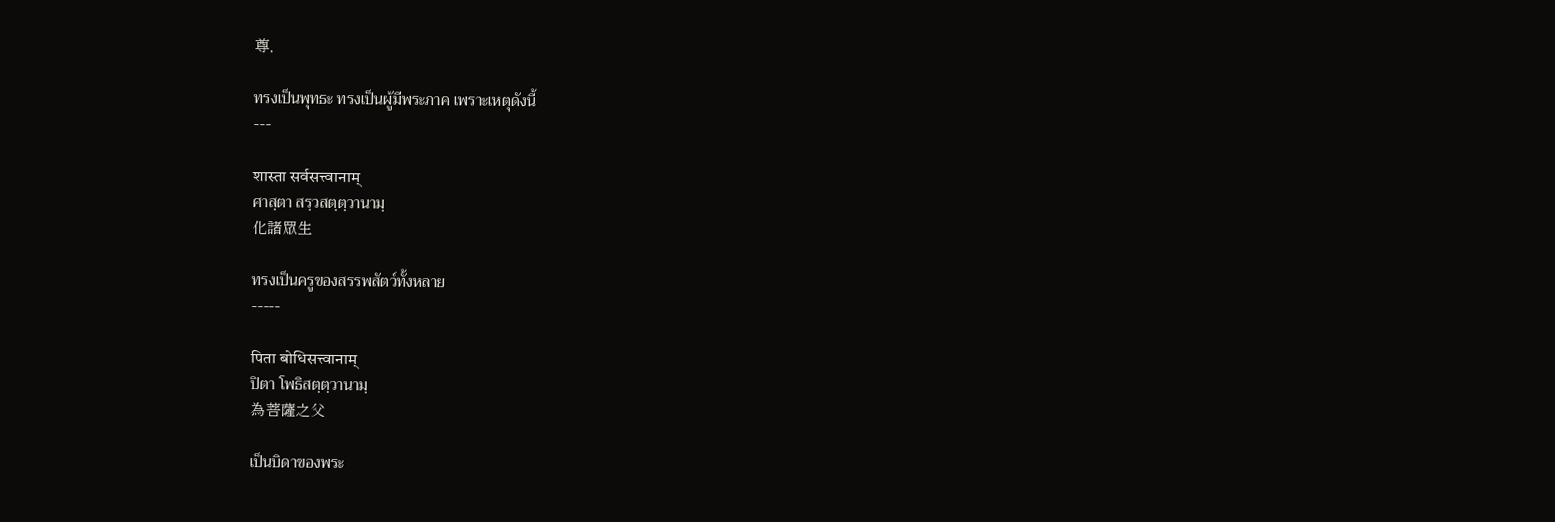尊,

ทรงเป็นพุทธะ ทรงเป็นผู้มีพระภาค เพราะเหตุดังนี้
---

शास्ता सर्वसत्त्वानाम्
ศาสฺตา สรฺวสตฺตฺวานามฺ
化諸眾生

ทรงเป็นครูของสรรพสัตว์ทั้งหลาย
-----

पिता बोधिसत्त्वानाम्
ปิตา โพธิสตฺตฺวานามฺ
為菩薩之父

เป็นบิดาของพระ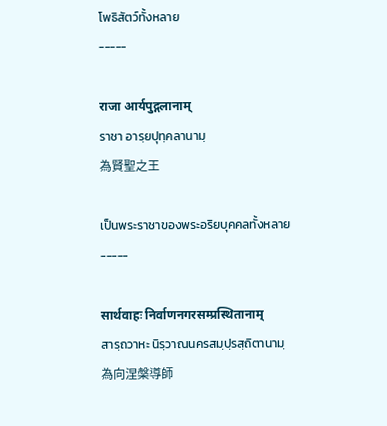โพธิสัตว์ทั้งหลาย
-----

राजा आर्यपुद्गलानाम्
ราชา อารฺยปุทฺคลานามฺ
為賢聖之王

เป็นพระราชาของพระอริยบุคคลทั้งหลาย
-----

सार्थवाहः निर्वाणनगरसम्प्रस्थितानाम्
สารฺถวาหะ นิรฺวาณนครสมฺปฺรสฺถิตานามฺ
為向涅槃導師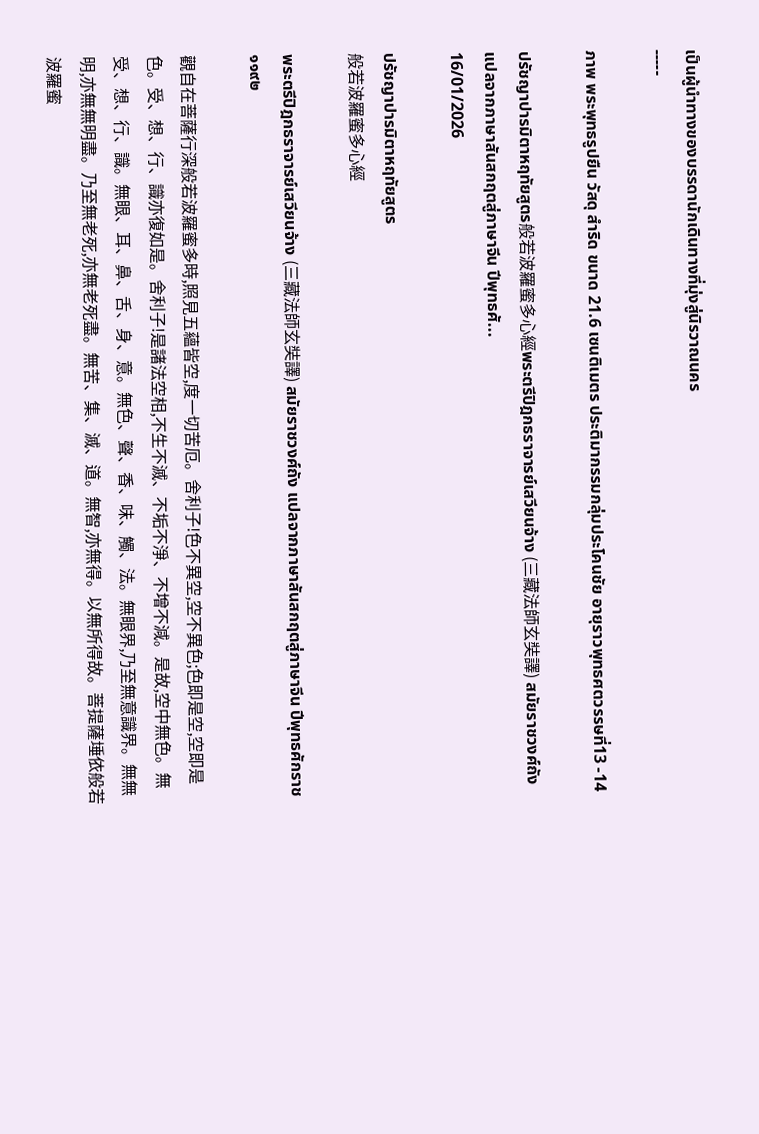เป็นผู้นำทางของบรรดานักเดินทางที่มุ่งสู่นิรวาณนคร
-----

ภาพ พระพุทธรูปยืน วัสดุ สำริด ขนาด 21.6 เซนติเมตร ประติมากรรมกลุ่มประโคนชัย อายุราวพุทธศตวรรษที่13 -14

ปรัชญาปารมิตาหฤทัยสูตร般若波羅蜜多心經พระตรีปิฎกธราจารย์เสวียนจ้าง (三藏法師玄奘譯) สมัยราชวงศ์ถัง แปลจากภาษาสันสกฤตสู่ภาษาจีน ปีพุทธศั...
16/01/2026

ปรัชญาปารมิตาหฤทัยสูตร
般若波羅蜜多心經

พระตรีปิฎกธราจารย์เสวียนจ้าง (三藏法師玄奘譯) สมัยราชวงศ์ถัง แปลจากภาษาสันสกฤตสู่ภาษาจีน ปีพุทธศักราช ๑๑๙๒

觀自在菩薩行深般若波羅蜜多時,照見五蘊皆空,度一切苦厄。舍利子!色不異空,空不異色;色即是空,空即是色。受、想、行、識亦復如是。舍利子!是諸法空相,不生不滅、不垢不淨、不增不減。是故,空中無色。無受、想、行、識。無眼、耳、鼻、舌、身、意。無色、聲、香、味、觸、法。無眼界,乃至無意識界。無無明,亦無無明盡。乃至無老死,亦無老死盡。無苦、集、滅、道。無智,亦無得。以無所得故。菩提薩埵依般若波羅蜜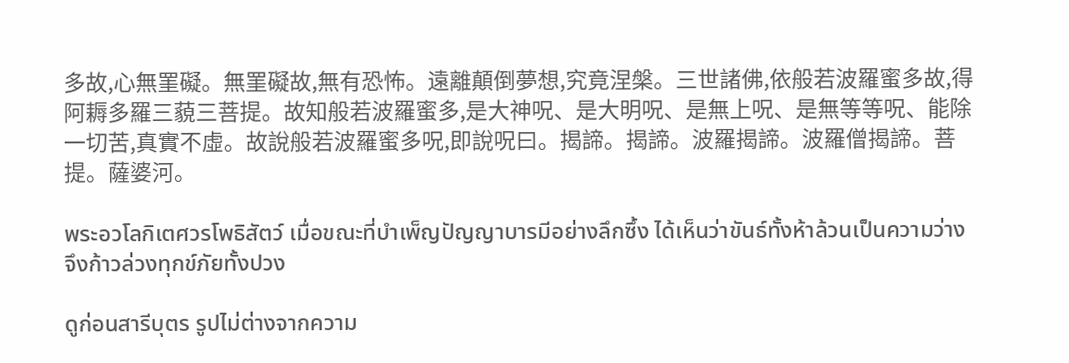多故,心無罣礙。無罣礙故,無有恐怖。遠離顛倒夢想,究竟涅槃。三世諸佛,依般若波羅蜜多故,得阿耨多羅三藐三菩提。故知般若波羅蜜多,是大神呪、是大明呪、是無上呪、是無等等呪、能除一切苦,真實不虛。故說般若波羅蜜多呪,即說呪曰。揭諦。揭諦。波羅揭諦。波羅僧揭諦。菩提。薩婆河。

พระอวโลกิเตศวรโพธิสัตว์ เมื่อขณะที่บำเพ็ญปัญญาบารมีอย่างลึกซึ้ง ได้เห็นว่าขันธ์ทั้งห้าล้วนเป็นความว่าง จึงก้าวล่วงทุกข์ภัยทั้งปวง

ดูก่อนสารีบุตร รูปไม่ต่างจากความ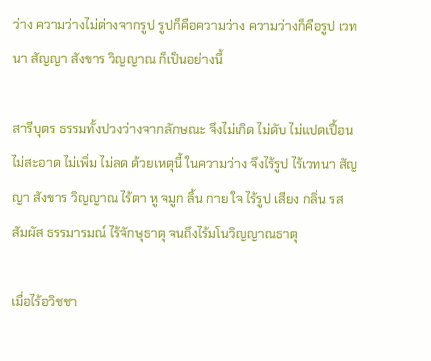ว่าง ความว่างไม่ต่างจากรูป รูปก็คือความว่าง ความว่างก็คือรูป เวทนา สัญญา สังขาร วิญญาณ ก็เป็นอย่างนี้

สารีบุตร ธรรมทั้งปวงว่างจากลักษณะ จึงไม่เกิด ไม่ดับ ไม่แปดเปื้อนไม่สะอาด ไม่เพิ่ม ไม่ลด ด้วยเหตุนี้ ในความว่าง จึงไร้รูป ไร้เวทนา สัญญา สังขาร วิญญาณ ไร้ตา หู จมูก ลิ้น กาย ใจ ไร้รูป เสียง กลิ่น รส สัมผัส ธรรมารมณ์ ไร้จักษุธาตุ จนถึงไร้มโนวิญญาณธาตุ

เมื่อไร้อวิชชา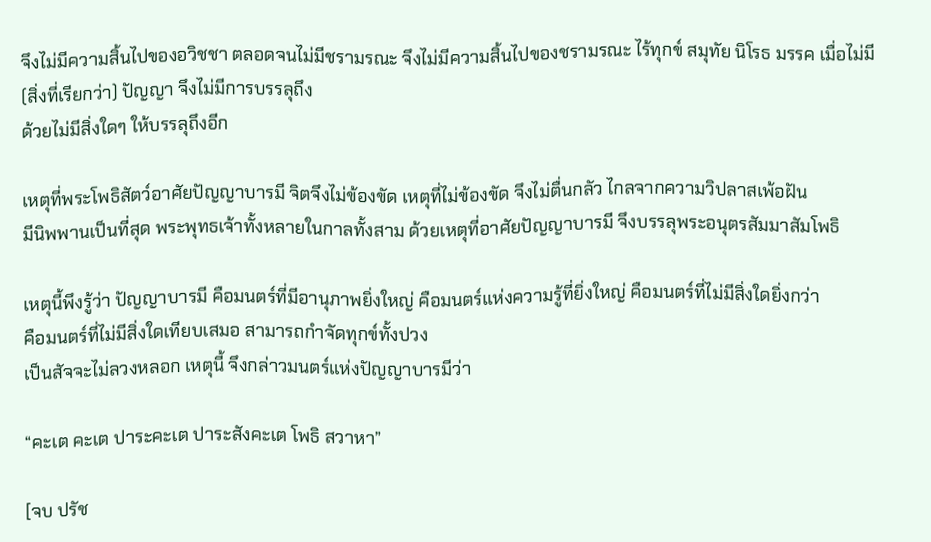จึงไม่มีความสิ้นไปของอวิชชา ตลอดจนไม่มีชรามรณะ จึงไม่มีความสิ้นไปของชรามรณะ ไร้ทุกข์ สมุทัย นิโรธ มรรค เมื่อไม่มี (สิ่งที่เรียกว่า) ปัญญา จึงไม่มีการบรรลุถึง
ด้วยไม่มีสิ่งใดๆ ให้บรรลุถึงอีก

เหตุที่พระโพธิสัตว์อาศัยปัญญาบารมี จิตจึงไม่ข้องขัด เหตุที่ไม่ข้องขัด จึงไม่ตื่นกลัว ไกลจากความวิปลาสเพ้อฝัน
มีนิพพานเป็นที่สุด พระพุทธเจ้าทั้งหลายในกาลทั้งสาม ด้วยเหตุที่อาศัยปัญญาบารมี จึงบรรลุพระอนุตรสัมมาสัมโพธิ

เหตุนี้พึงรู้ว่า ปัญญาบารมี คือมนตร์ที่มีอานุภาพยิ่งใหญ่ คือมนตร์แห่งความรู้ที่ยิ่งใหญ่ คือมนตร์ที่ไม่มีสิ่งใดยิ่งกว่า
คือมนตร์ที่ไม่มีสิ่งใดเทียบเสมอ สามารถกำจัดทุกข์ทั้งปวง
เป็นสัจจะไม่ลวงหลอก เหตุนี้ จึงกล่าวมนตร์แห่งปัญญาบารมีว่า

“คะเต คะเต ปาระคะเต ปาระสังคะเต โพธิ สวาหา”

[จบ ปรัช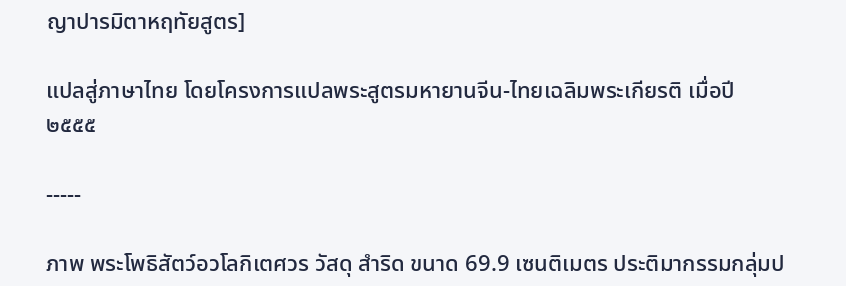ญาปารมิตาหฤทัยสูตร]

แปลสู่ภาษาไทย โดยโครงการแปลพระสูตรมหายานจีน-ไทยเฉลิมพระเกียรติ เมื่อปี ๒๕๕๕

-----

ภาพ พระโพธิสัตว์อวโลกิเตศวร วัสดุ สำริด ขนาด 69.9 เซนติเมตร ประติมากรรมกลุ่มป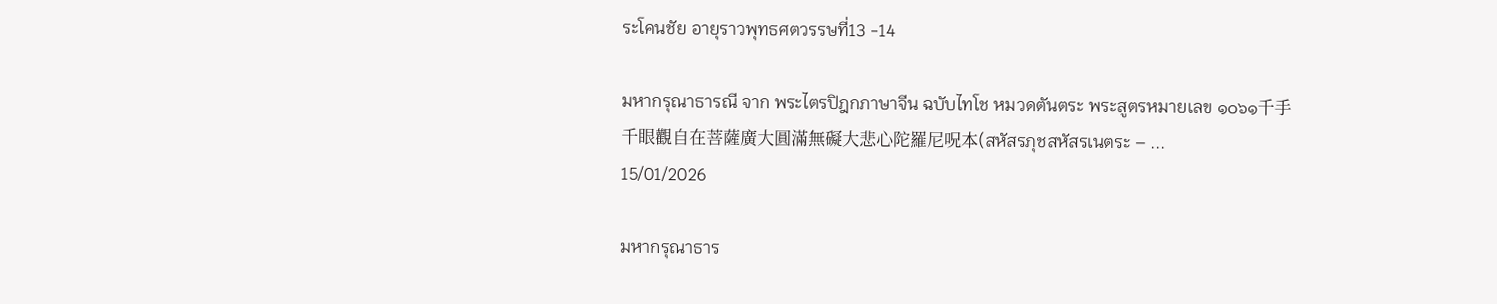ระโคนชัย อายุราวพุทธศตวรรษที่13 -14

มหากรุณาธารณี จาก พระไตรปิฎกภาษาจีน ฉบับไทโช หมวดตันตระ พระสูตรหมายเลข ๑๐๖๑千手千眼觀自在菩薩廣大圓滿無礙大悲心陀羅尼呪本(สหัสรภุชสหัสรเนตระ – ...
15/01/2026

มหากรุณาธาร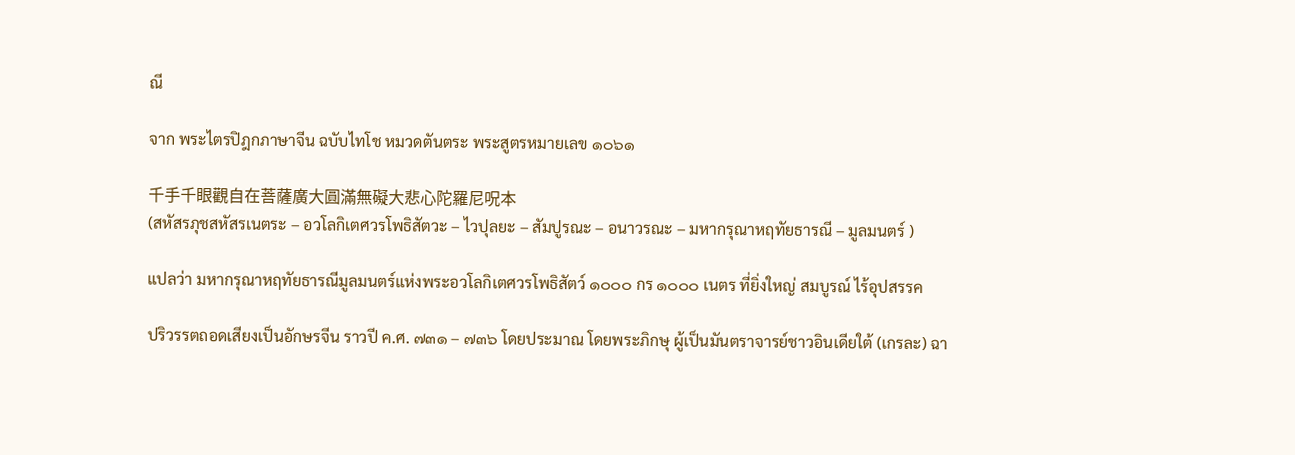ณี

จาก พระไตรปิฎกภาษาจีน ฉบับไทโช หมวดตันตระ พระสูตรหมายเลข ๑๐๖๑

千手千眼觀自在菩薩廣大圓滿無礙大悲心陀羅尼呪本
(สหัสรภุชสหัสรเนตระ – อวโลกิเตศวรโพธิสัตวะ – ไวปุลยะ – สัมปูรณะ – อนาวรณะ – มหากรุณาหฤทัยธารณี – มูลมนตร์ )

แปลว่า มหากรุณาหฤทัยธารณีมูลมนตร์แห่งพระอวโลกิเตศวรโพธิสัตว์ ๑๐๐๐ กร ๑๐๐๐ เนตร ที่ยิ่งใหญ่ สมบูรณ์ ไร้อุปสรรค

ปริวรรตถอดเสียงเป็นอักษรจีน ราวปี ค.ศ. ๗๓๑ – ๗๓๖ โดยประมาณ โดยพระภิกษุ ผู้เป็นมันตราจารย์ชาวอินเดียใต้ (เกรละ) ฉา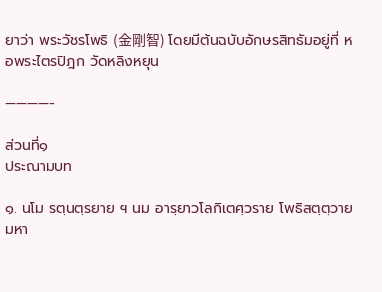ยาว่า พระวัชรโพธิ (金剛智) โดยมีต้นฉบับอักษรสิทธัมอยู่ที่ หอพระไตรปิฎก วัดหลิงหยุน

————-

ส่วนที่๑
ประณามบท

๑. นโม รตฺนตฺรยาย ฯ นม อารฺยาวโลกิเตศฺวราย โพธิสตฺตฺวาย มหา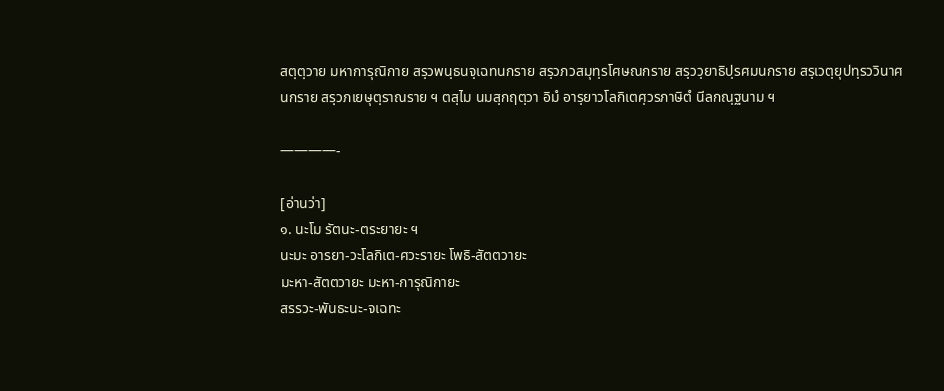สตฺตฺวาย มหาการุณิกาย สรฺวพนฺธนจฺเฉทนกราย สรฺวภวสมุทฺรโศษณกราย สรฺววฺยาธิปฺรศมนกราย สรฺเวตฺยุปทฺรววินาศนกราย สรฺวภเยษุตฺราณราย ฯ ตสฺไม นมสฺกฤตฺวา อิมํ อารฺยาวโลกิเตศฺวรภาษิตํ นีลกณฺฐนาม ฯ

————-

[อ่านว่า]
๑. นะโม รัตนะ-ตระยายะ ฯ
นะมะ อารยา-วะโลกิเต-ศวะรายะ โพธิ-สัตตวายะ
มะหา-สัตตวายะ มะหา-การุณิกายะ
สรรวะ-พันธะนะ-จเฉทะ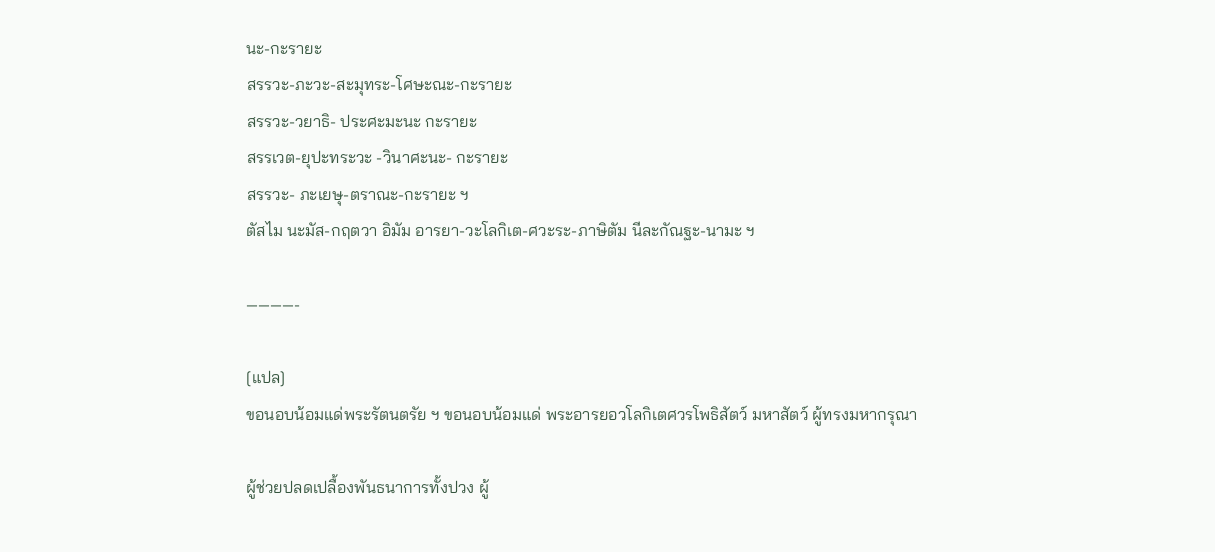นะ-กะรายะ
สรรวะ-ภะวะ-สะมุทระ-โศษะณะ-กะรายะ
สรรวะ-วยาธิ- ประศะมะนะ กะรายะ
สรรเวต-ยุปะทระวะ -วินาศะนะ- กะรายะ
สรรวะ- ภะเยษุ-ตราณะ-กะรายะ ฯ
ตัสไม นะมัส-กฤตวา อิมัม อารยา-วะโลกิเต-ศวะระ-ภาษิตัม นีละกัณฐะ-นามะ ฯ

————-

[แปล]
ขอนอบน้อมแด่พระรัตนตรัย ฯ ขอนอบน้อมแด่ พระอารยอวโลกิเตศวรโพธิสัตว์ มหาสัตว์ ผู้ทรงมหากรุณา

ผู้ช่วยปลดเปลื้องพันธนาการทั้งปวง ผู้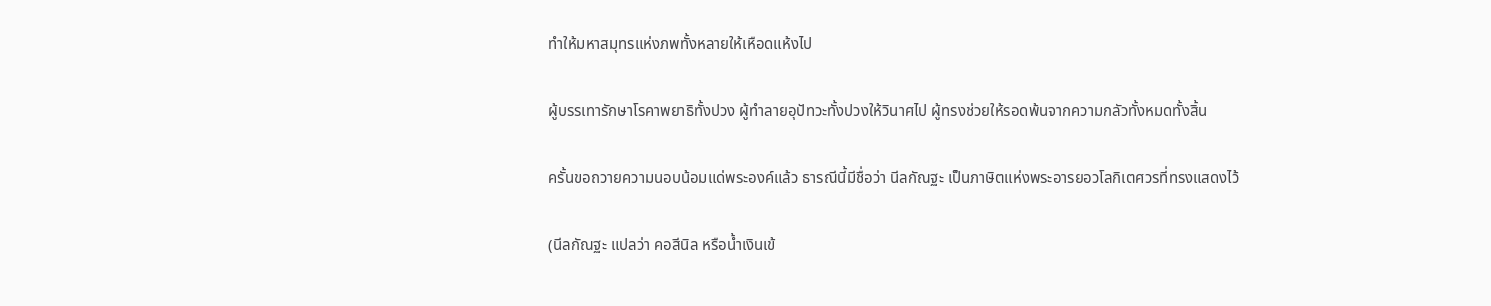ทำให้มหาสมุทรแห่งภพทั้งหลายให้เหือดแห้งไป

ผู้บรรเทารักษาโรคาพยาธิทั้งปวง ผู้ทำลายอุปัทวะทั้งปวงให้วินาศไป ผู้ทรงช่วยให้รอดพ้นจากความกลัวทั้งหมดทั้งสิ้น

ครั้นขอถวายความนอบน้อมแด่พระองค์แล้ว ธารณีนี้มีชื่อว่า นีลกัณฐะ เป็นภาษิตแห่งพระอารยอวโลกิเตศวรที่ทรงแสดงไว้

(นีลกัณฐะ แปลว่า คอสีนิล หรือน้ำเงินเข้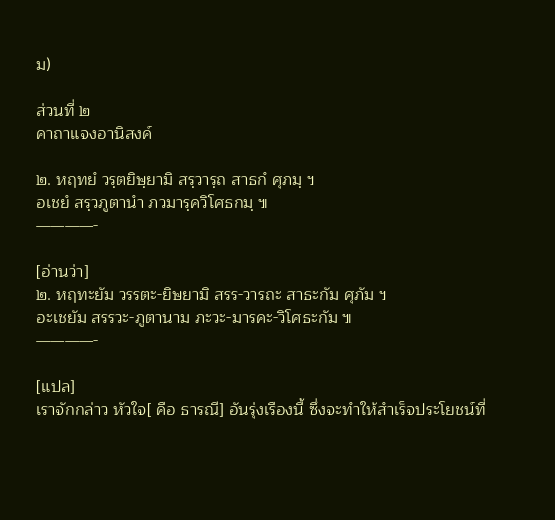ม)

ส่วนที่ ๒
คาถาแจงอานิสงค์

๒. หฤทยํ วรฺตยิษฺยามิ สรฺวารฺถ สาธกํ ศุภมฺ ฯ
อเชยํ สรฺวภูตานํา ภวมารฺควิโศธกมฺ ๚
————-

[อ่านว่า]
๒. หฤทะยัม วรรตะ-ยิษยามิ สรร-วารถะ สาธะกัม ศุภัม ฯ
อะเชยัม สรรวะ-ภูตานาม ภะวะ-มารคะ-วิโศธะกัม ๚
————-

[แปล]
เราจักกล่าว หัวใจ[ คือ ธารณี] อันรุ่งเรืองนี้ ซึ่งจะทำให้สำเร็จประโยชน์ที่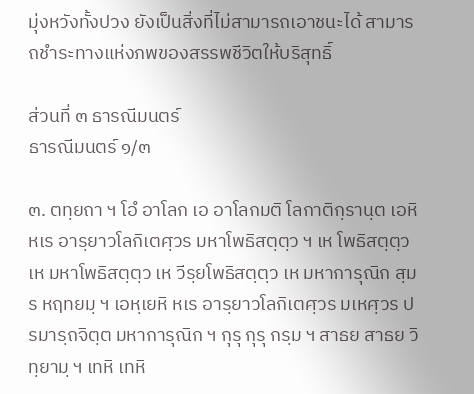มุ่งหวังทั้งปวง ยังเป็นสิ่งที่ไม่สามารถเอาชนะได้ สามารถชำระทางแห่งภพของสรรพชีวิตให้บริสุทธิ์

ส่วนที่ ๓ ธารณีมนตร์
ธารณีมนตร์ ๑/๓

๓. ตทฺยถา ฯ โอํ อาโลก เอ อาโลกมติ โลกาติกฺรานฺต เอหิ หเร อารฺยาวโลกิเตศฺวร มหาโพธิสตฺตฺว ฯ เห โพธิสตฺตฺว เห มหาโพธิสตฺตฺว เห วีรฺยโพธิสตฺตฺว เห มหาการุณิก สฺมร หฤทยมฺ ฯ เอหฺเยหิ หเร อารฺยาวโลกิเตศฺวร มเหศฺวร ปรมารฺถจิตฺต มหาการุณิก ฯ กุรุ กุรุ กรฺม ฯ สาธย สาธย วิทฺยามฺ ฯ เทหิ เทหิ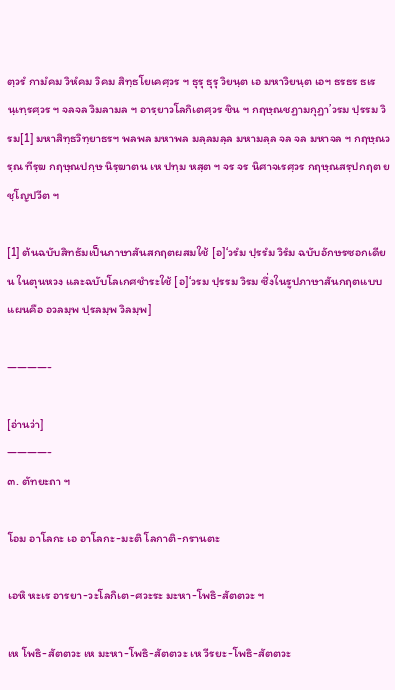ตฺวรํ กามํคม วิหํคม วิคม สิทฺธโยเคศฺวร ฯ ธุรุ ธุรุ วิยนฺต เอ มหาวิยนฺต เอฯ ธรธร ธเรนฺเทฺรศฺวร ฯ จลจล วิมลามล ฯ อารฺยาวโลกิเตศฺวร ชิน ฯ กฤษฺณชฏามกุฏา’วรม ปฺรรม วิรม[1] มหาสิทฺธวิทฺยาธรฯ พลพล มหาพล มลฺลมลฺล มหามลฺล จล จล มหาจล ฯ กฤษฺณวรฺณ ทีรฺฆ กฤษฺณปกฺษ นิรฺฆาตน เห ปทฺม หสฺต ฯ จร จร นิศาจเรศฺวร กฤษฺณสรฺปกฤต ยชฺโญปวีต ฯ

[1] ต้นฉบับสิทธัมเป็นภาษาสันสกฤตผสมใช้ [อ]‘วรํม ปฺรรํม วิรํม ฉบับอักษรซอกเดียน ในตุนหวง และฉบับโลเกศชำระใช้ [อ]‘วรม ปฺรรม วิรม ซึ่งในรูปภาษาสันกฤตแบบแผนคือ อวลมฺพ ปฺรลมฺพ วิลมฺพ]

————-

[อ่านว่า]
————-
๓. ตัทยะถา ฯ

โอม อาโลกะ เอ อาโลกะ-มะติ โลกาติ-กรานตะ

เอหิ หะเร อารยา-วะโลกิเต-ศวะระ มะหา-โพธิ-สัตตวะ ฯ

เห โพธิ-สัตตวะ เห มะหา-โพธิ-สัตตวะ เห วีรยะ-โพธิ-สัตตวะ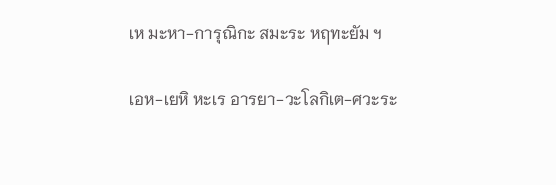เห มะหา-การุณิกะ สมะระ หฤทะยัม ฯ

เอห-เยหิ หะเร อารยา-วะโลกิเต-ศวะระ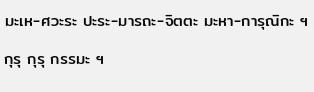มะเห-ศวะระ ปะระ-มารถะ-จิตตะ มะหา-การุณิกะ ฯ

กุรุ กุรุ กรรมะ ฯ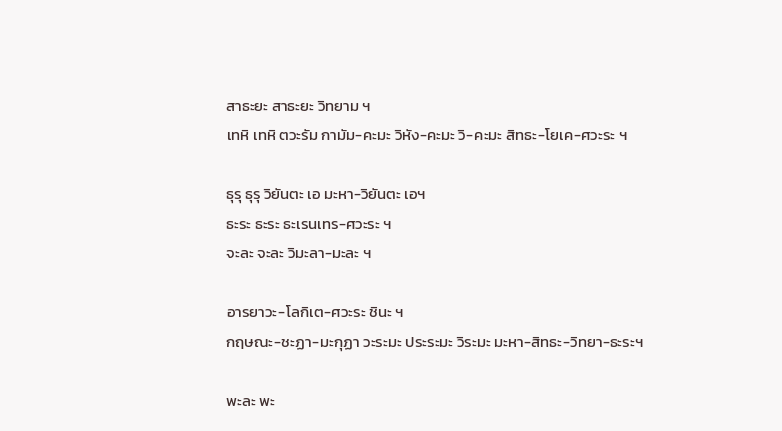สาธะยะ สาธะยะ วิทยาม ฯ
เทหิ เทหิ ตวะรัม กามัม-คะมะ วิหัง-คะมะ วิ-คะมะ สิทธะ-โยเค-ศวะระ ฯ

ธุรุ ธุรุ วิยันตะ เอ มะหา-วิยันตะ เอฯ
ธะระ ธะระ ธะเรนเทร-ศวะระ ฯ
จะละ จะละ วิมะลา-มะละ ฯ

อารยาวะ-โลกิเต-ศวะระ ชินะ ฯ
กฤษณะ-ชะฏา-มะกุฏา วะระมะ ประระมะ วิระมะ มะหา-สิทธะ-วิทยา-ธะระฯ

พะละ พะ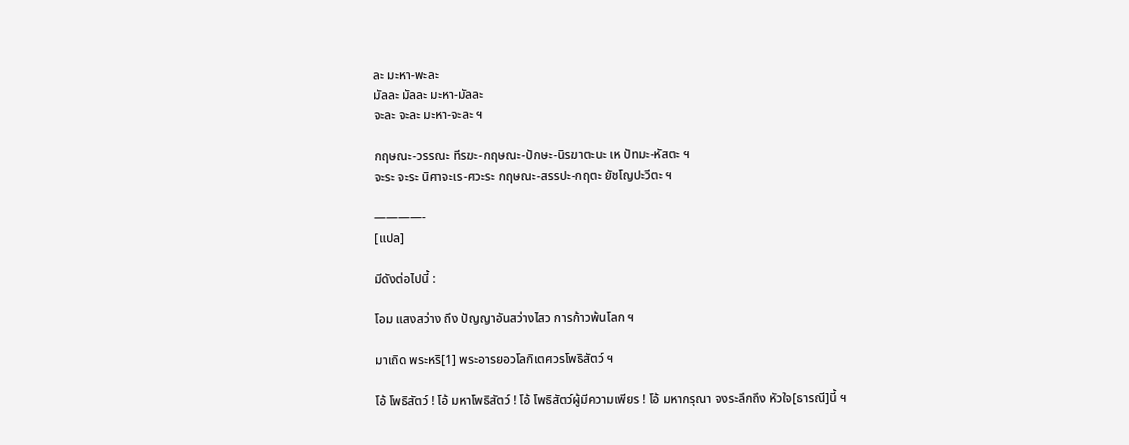ละ มะหา-พะละ
มัลละ มัลละ มะหา-มัลละ
จะละ จะละ มะหา-จะละ ฯ

กฤษณะ-วรรณะ ทีรฆะ-กฤษณะ-ปักษะ-นิรฆาตะนะ เห ปัทมะ-หัสตะ ฯ
จะระ จะระ นิศาจะเร-ศวะระ กฤษณะ-สรรปะ-กฤตะ ยัชโญปะวีตะ ฯ

————-
[แปล]

มีดังต่อไปนี้ :

โอม แสงสว่าง ถึง ปัญญาอันสว่างไสว การก้าวพ้นโลก ฯ

มาเถิด พระหริ[1] พระอารยอวโลกิเตศวรโพธิสัตว์ ฯ

โอ้ โพธิสัตว์ ! โอ้ มหาโพธิสัตว์ ! โอ้ โพธิสัตว์ผู้มีความเพียร ! โอ้ มหากรุณา จงระลึกถึง หัวใจ[ธารณี]นี้ ฯ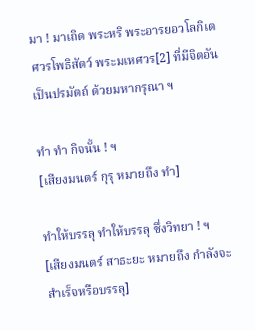มา ! มาเถิด พระหริ พระอารยอวโลกิเตศวรโพธิสัตว์ พระมเหศวร[2] ที่มีจิตอันเป็นปรมัตถ์ ด้วยมหากรุณา ฯ

ทำ ทำ กิจนั้น ! ฯ
[เสียงมนตร์ กุรุ หมายถึง ทำ]

ทำให้บรรลุ ทำให้บรรลุ ซึ่งวิทยา ! ฯ
[เสียงมนตร์ สาธะยะ หมายถึง กำลังจะสำเร็จหรือบรรลุ]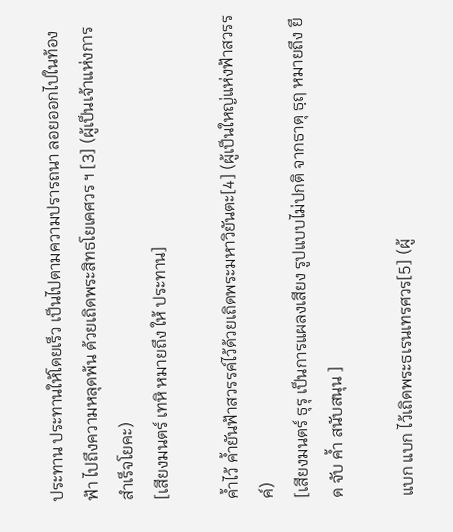ประทาน ประทานให้โดยเร็ว เป็นไปตามความปรารถนา ลอยออกไปในท้องฟ้า ไปถึงความหลุดพ้น ด้วยเถิดพระสิทธโยเคศวร ฯ [3] (ผู้เป็นเจ้าแห่งการสำเร็จโยคะ)
[เสียงมนตร์ เทหิ หมายถึง ให้ ประทาน]

ค้ำไว้ ค้ำยันฟ้าสวรรค์ไว้ด้วยเถิดพระมหาวิยันตะ[4] (ผู้เป็นใหญ่แห่งฟ้าสวรรค์)
[เสียงมนตร์ ธุรุ เป็นการแผลงเสียง รูปแบบไม่ปกติ จากธาตุ ธฺฤ หมายถึง ยึด จับ ค้ำ สนับสนุน ]

แบก แบก ไว้เถิดพระธเรนเทรศวร[5] (ผู้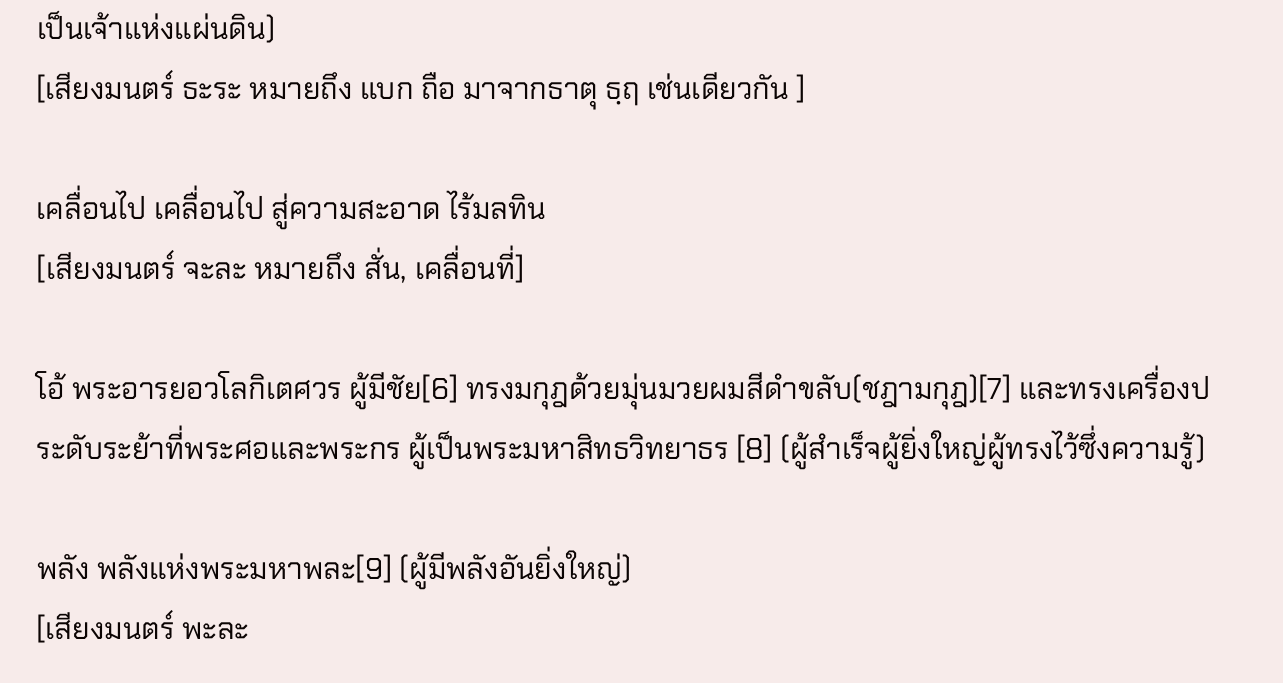เป็นเจ้าแห่งแผ่นดิน)
[เสียงมนตร์ ธะระ หมายถึง แบก ถือ มาจากธาตุ ธฺฤ เช่นเดียวกัน ]

เคลื่อนไป เคลื่อนไป สู่ความสะอาด ไร้มลทิน
[เสียงมนตร์ จะละ หมายถึง สั่น, เคลื่อนที่]

โอ้ พระอารยอวโลกิเตศวร ผู้มีชัย[6] ทรงมกุฎด้วยมุ่นมวยผมสีดำขลับ(ชฎามกุฎ)[7] และทรงเครื่องประดับระย้าที่พระศอและพระกร ผู้เป็นพระมหาสิทธวิทยาธร [8] (ผู้สำเร็จผู้ยิ่งใหญ่ผู้ทรงไว้ซึ่งความรู้)

พลัง พลังแห่งพระมหาพละ[9] (ผู้มีพลังอันยิ่งใหญ่)
[เสียงมนตร์ พะละ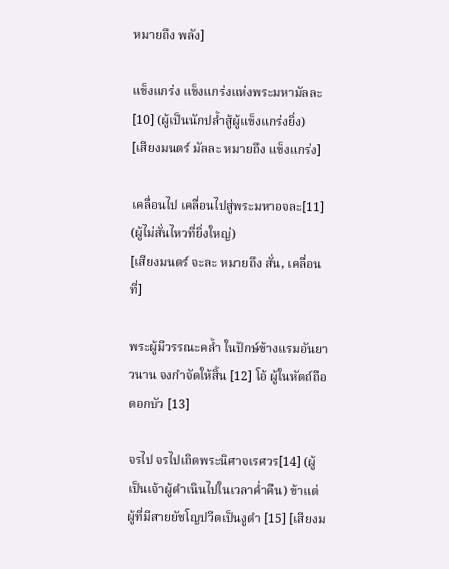หมายถึง พลัง]

แข็งแกร่ง แข็งแกร่งแห่งพระมหามัลละ[10] (ผู้เป็นนักปล้ำสู้ผู้แข็งแกร่งยิ่ง)
[เสียงมนตร์ มัลละ หมายถึง แข็งแกร่ง]

เคลื่อนไป เคลื่อนไปสู่พระมหาอจละ[11] (ผู้ไม่สั่นไหวที่ยิ่งใหญ่)
[เสียงมนตร์ จะละ หมายถึง สั่น, เคลื่อนที่]

พระผู้มีวรรณะคล้ำ ในปักษ์ข้างแรมอันยาวนาน จงกำจัดให้สิ้น [12] โอ้ ผู้ในหัตถ์ถือดอกบัว [13]

จรไป จรไปเถิดพระนิศาจเรศวร[14] (ผู้เป็นเจ้าผู้ดำเนินไปในเวลาค่ำคืน) ข้าแต่ผู้ที่มีสายยัชโญปวีตเป็นงูดำ [15] [เสียงม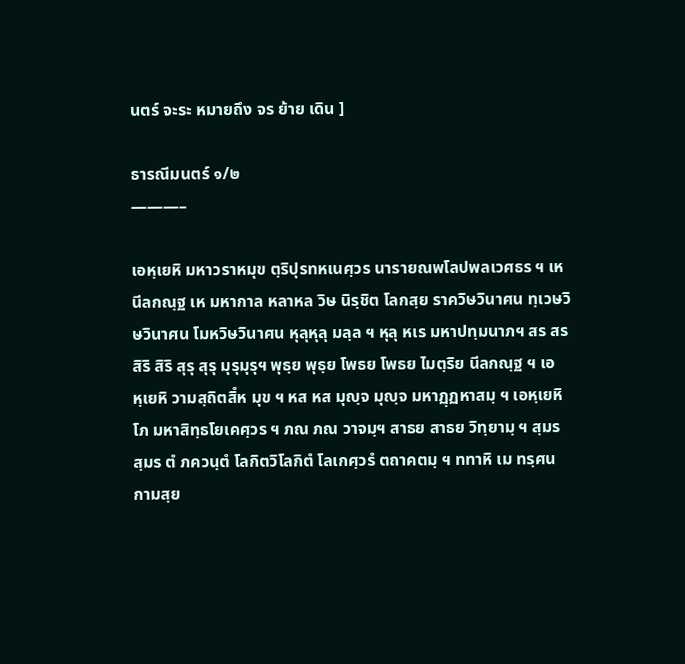นตร์ จะระ หมายถึง จร ย้าย เดิน ]

ธารณีมนตร์ ๑/๒
———–

เอหฺเยหิ มหาวราหมุข ตฺริปุรทหเนศฺวร นารายณพโลปพลเวศธร ฯ เห นีลกณฺฐ เห มหากาล หลาหล วิษ นิรฺชิต โลกสฺย ราควิษวินาศน ทฺเวษวิษวินาศน โมหวิษวินาศน หุลุหุลุ มลฺล ฯ หุลุ หเร มหาปทฺมนาภฯ สร สร สิริ สิริ สุรุ สุรุ มุรุมุรุฯ พุธฺย พุธฺย โพธย โพธย ไมตฺริย นีลกณฺฐ ฯ เอหฺเยหิ วามสฺถิตสิํห มุข ฯ หส หส มุญฺจ มุญฺจ มหาฏฺฏหาสมฺ ฯ เอหฺเยหิ โภ มหาสิทฺธโยเคศฺวร ฯ ภณ ภณ วาจมฺฯ สาธย สาธย วิทฺยามฺ ฯ สฺมร สฺมร ตํ ภควนฺตํ โลกิตวิโลกิตํ โลเกศฺวรํ ตถาคตมฺ ฯ ททาหิ เม ทรฺศนกามสฺย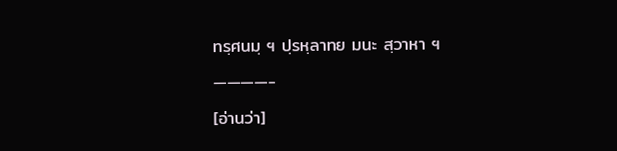ทรฺศนมฺ ฯ ปฺรหฺลาทย มนะ สฺวาหา ฯ

————-

[อ่านว่า]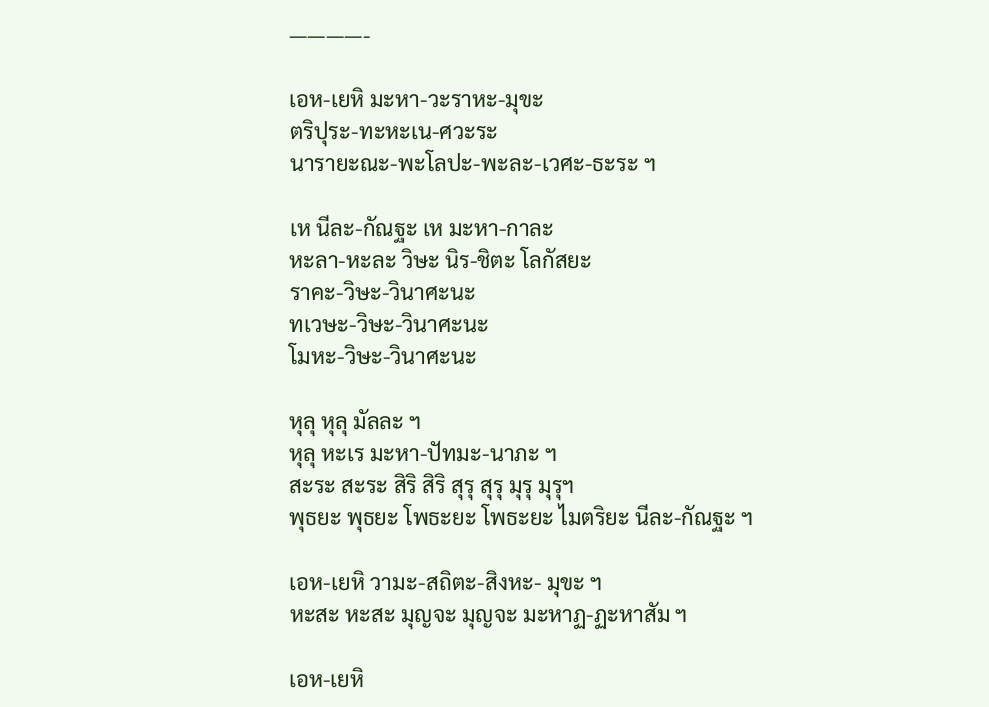————-

เอห-เยหิ มะหา-วะราหะ-มุขะ
ตริปุระ-ทะหะเน-ศวะระ
นารายะณะ-พะโลปะ-พะละ-เวศะ-ธะระ ฯ

เห นีละ-กัณฐะ เห มะหา-กาละ
หะลา-หะละ วิษะ นิร-ชิตะ โลกัสยะ
ราคะ-วิษะ-วินาศะนะ
ทเวษะ-วิษะ-วินาศะนะ
โมหะ-วิษะ-วินาศะนะ

หุลุ หุลุ มัลละ ฯ
หุลุ หะเร มะหา-ปัทมะ-นาภะ ฯ
สะระ สะระ สิริ สิริ สุรุ สุรุ มุรุ มุรุฯ
พุธยะ พุธยะ โพธะยะ โพธะยะ ไมตริยะ นีละ-กัณฐะ ฯ

เอห-เยหิ วามะ-สถิตะ-สิงหะ- มุขะ ฯ
หะสะ หะสะ มุญจะ มุญจะ มะหาฏ-ฏะหาสัม ฯ

เอห-เยหิ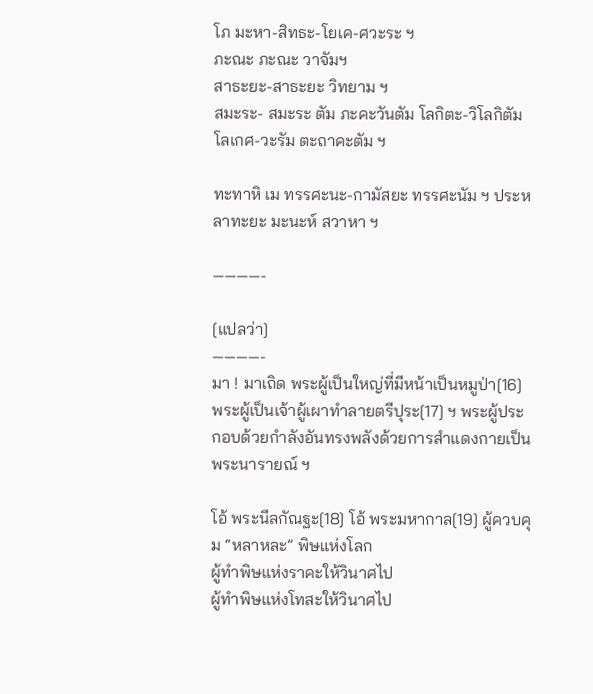โภ มะหา-สิทธะ-โยเค-ศวะระ ฯ
ภะณะ ภะณะ วาจัมฯ
สาธะยะ-สาธะยะ วิทยาม ฯ
สมะระ- สมะระ ตัม ภะคะวันตัม โลกิตะ-วิโลกิตัม โลเกศ-วะรัม ตะถาคะตัม ฯ

ทะทาหิ เม ทรรศะนะ-กามัสยะ ทรรศะนัม ฯ ประหลาทะยะ มะนะห์ สวาหา ฯ

————-

[แปลว่า]
————-
มา ! มาเถิด พระผู้เป็นใหญ่ที่มีหน้าเป็นหมูป่า[16] พระผู้เป็นเจ้าผู้เผาทำลายตรีปุระ[17] ฯ พระผู้ประกอบด้วยกำลังอันทรงพลังด้วยการสำแดงกายเป็นพระนารายณ์ ฯ

โอ้ พระนีลกัณฐะ[18] โอ้ พระมหากาล[19] ผู้ควบคุม “หลาหละ” พิษแห่งโลก
ผู้ทำพิษแห่งราคะให้วินาศไป
ผู้ทำพิษแห่งโทสะให้วินาศไป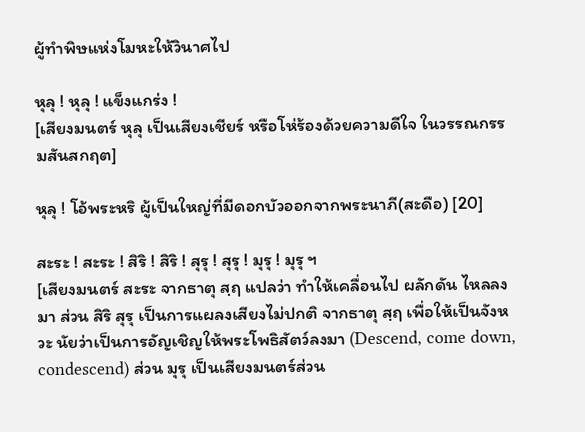ผู้ทำพิษแห่งโมหะให้วินาศไป

หุลุ ! หุลุ ! แข็งแกร่ง !
[เสียงมนตร์ หุลุ เป็นเสียงเชียร์ หรือโห่ร้องด้วยความดีใจ ในวรรณกรรมสันสกฤต]

หุลุ ! โอ้พระหริ ผู้เป็นใหญ่ที่มีดอกบัวออกจากพระนาภี(สะดือ) [20]

สะระ ! สะระ ! สิริ ! สิริ ! สุรุ ! สุรุ ! มุรุ ! มุรุ ฯ
[เสียงมนตร์ สะระ จากธาตุ สฺฤ แปลว่า ทำให้เคลื่อนไป ผลักดัน ไหลลงมา ส่วน สิริ สุรุ เป็นการแผลงเสียงไม่ปกติ จากธาตุ สฺฤ เพื่อให้เป็นจังหวะ นัยว่าเป็นการอัญเชิญให้พระโพธิสัตว์ลงมา (Descend, come down, condescend) ส่วน มุรุ เป็นเสียงมนตร์ส่วน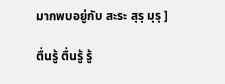มากพบอยู่กับ สะระ สุรุ มุรุ ]

ตื่นรู้ ตื่นรู้ รู้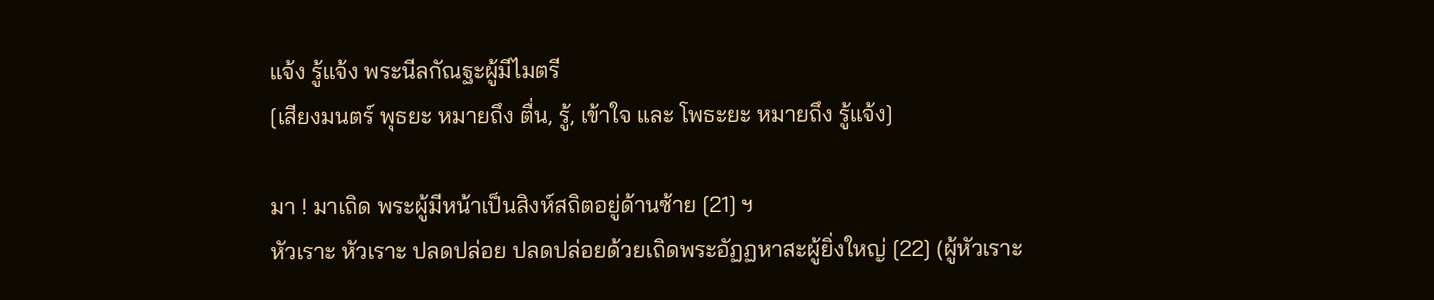แจ้ง รู้แจ้ง พระนีลกัณฐะผู้มีไมตรี
[เสียงมนตร์ พุธยะ หมายถึง ตื่น, รู้, เข้าใจ และ โพธะยะ หมายถึง รู้แจ้ง]

มา ! มาเถิด พระผู้มีหน้าเป็นสิงห์สถิตอยู่ด้านซ้าย [21] ฯ
หัวเราะ หัวเราะ ปลดปล่อย ปลดปล่อยด้วยเถิดพระอัฏฏหาสะผู้ยิ่งใหญ่ [22] (ผู้หัวเราะ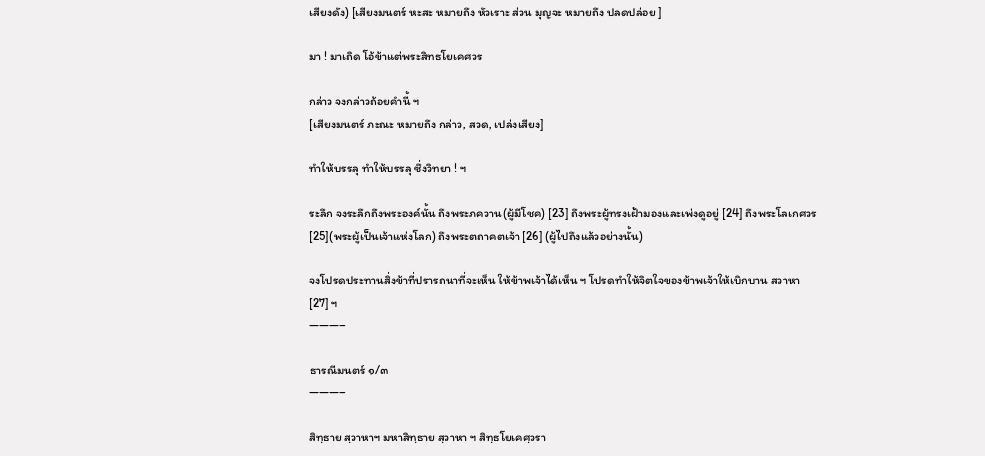เสียงดัง) [เสียงมนตร์ หะสะ หมายถึง หัวเราะ ส่วน มุญจะ หมายถึง ปลดปล่อย ]

มา ! มาเถิด โอ้ข้าแต่พระสิทธโยเคศวร

กล่าว จงกล่าวถ้อยคำนี้ ฯ
[เสียงมนตร์ ภะณะ หมายถึง กล่าว, สวด, เปล่งเสียง]

ทำให้บรรลุ ทำให้บรรลุ ซึ่งวิทยา ! ฯ

ระลึก จงระลึกถึงพระองค์นั้น ถึงพระภควาน(ผู้มีโชค) [23] ถึงพระผู้ทรงเฝ้ามองและเพ่งดูอยู่ [24] ถึงพระโลเกศวร [25](พระผู้เป็นเจ้าแห่งโลก) ถึงพระตถาคตเจ้า [26] (ผู้ไปถึงแล้วอย่างนั้น)

จงโปรดประทานสิ่งข้าที่ปรารถนาที่จะเห็น ให้ข้าพเจ้าได้เห็น ฯ โปรดทำให้จิตใจของข้าพเจ้าให้เบิกบาน สวาหา [27] ฯ
———–

ธารณีมนตร์ ๑/๓
———–

สิทฺธาย สฺวาหาฯ มหาสิทฺธาย สฺวาหา ฯ สิทฺธโยเคศฺวรา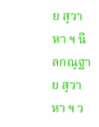ย สฺวาหา ฯ นีลกณฺฐาย สฺวาหา ฯ ว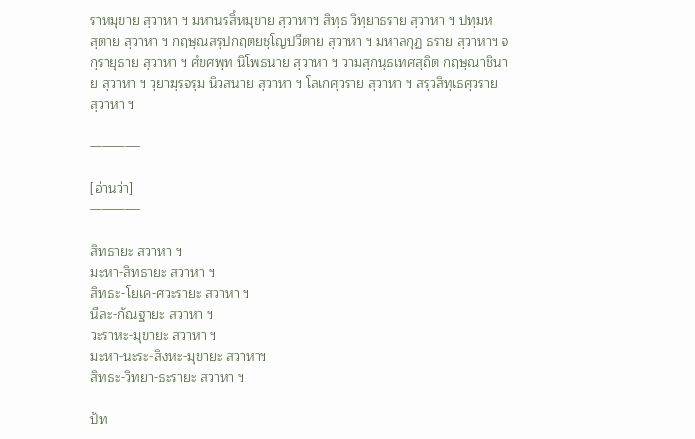ราหมุขาย สฺวาหา ฯ มหานรสิํหมุขาย สฺวาหาฯ สิทฺธ วิทฺยาธราย สฺวาหา ฯ ปทฺมหสฺตาย สฺวาหา ฯ กฤษฺณสรฺปกฤตยชฺโญปวีตาย สฺวาหา ฯ มหาลกุฏ ธราย สฺวาหาฯ จกฺรายุธาย สฺวาหา ฯ ศํขศพฺท นิโพธนาย สฺวาหา ฯ วามสฺกนฺธเทศสฺถิต กฤษฺณาชินาย สฺวาหา ฯ วฺยาฆฺรจรฺม นิวสนาย สฺวาหา ฯ โลเกศฺวราย สฺวาหา ฯ สรฺวสิทฺเธศฺวราย สฺวาหา ฯ

————-

[อ่านว่า]
————-

สิทธายะ สวาหา ฯ
มะหา-สิทธายะ สวาหา ฯ
สิทธะ-โยเค-ศวะรายะ สวาหา ฯ
นีละ-กัณฐายะ สวาหา ฯ
วะราหะ-มุขายะ สวาหา ฯ
มะหา-นะระ-สิงหะ-มุขายะ สวาหาฯ
สิทธะ-วิทยา-ธะรายะ สวาหา ฯ

ปัท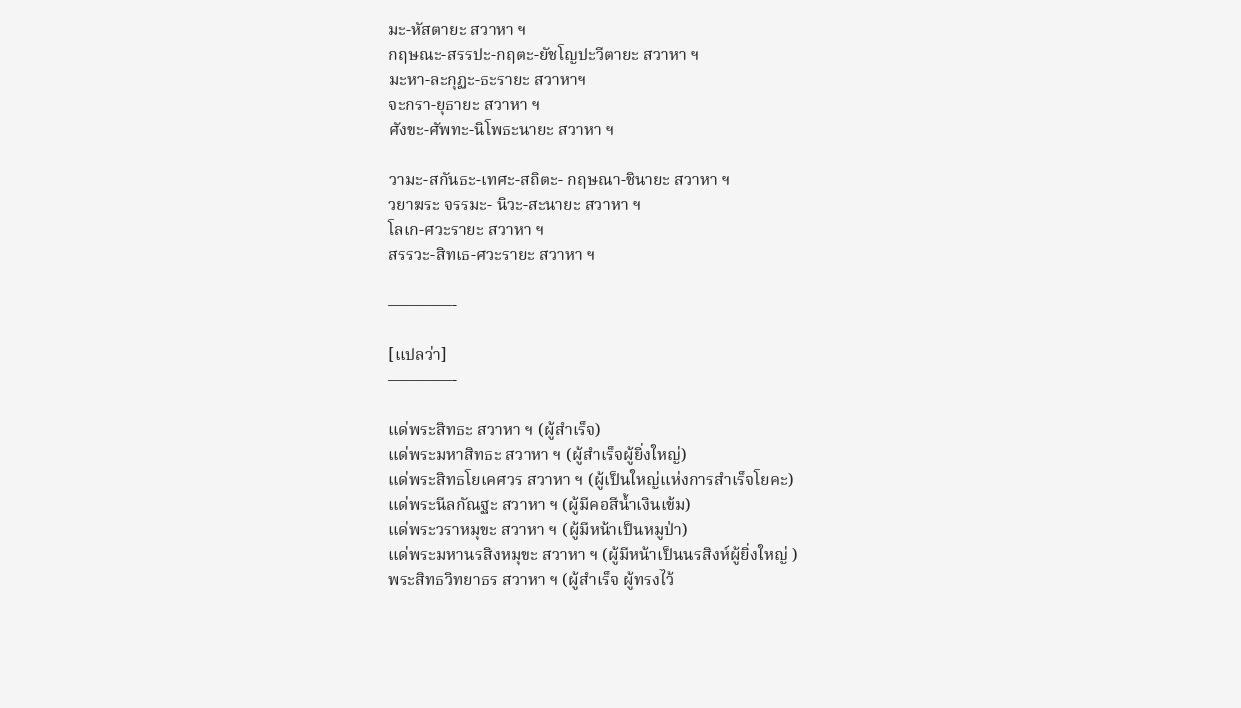มะ-หัสตายะ สวาหา ฯ
กฤษณะ-สรรปะ-กฤตะ-ยัชโญปะวีตายะ สวาหา ฯ
มะหา-ละกุฏะ-ธะรายะ สวาหาฯ
จะกรา-ยุธายะ สวาหา ฯ
ศังขะ-ศัพทะ-นิโพธะนายะ สวาหา ฯ

วามะ-สกันธะ-เทศะ-สถิตะ- กฤษณา-ชินายะ สวาหา ฯ
วยาฆระ จรรมะ- นิวะ-สะนายะ สวาหา ฯ
โลเก-ศวะรายะ สวาหา ฯ
สรรวะ-สิทเธ-ศวะรายะ สวาหา ฯ

————-

[แปลว่า]
————-

แด่พระสิทธะ สวาหา ฯ (ผู้สำเร็จ)
แด่พระมหาสิทธะ สวาหา ฯ (ผู้สำเร็จผู้ยิ่งใหญ่)
แด่พระสิทธโยเคศวร สวาหา ฯ (ผู้เป็นใหญ่แห่งการสำเร็จโยคะ)
แด่พระนีลกัณฐะ สวาหา ฯ (ผู้มีคอสีน้ำเงินเข้ม)
แด่พระวราหมุขะ สวาหา ฯ (ผู้มีหน้าเป็นหมูป่า)
แด่พระมหานรสิงหมุขะ สวาหา ฯ (ผู้มีหน้าเป็นนรสิงห์ผู้ยิ่งใหญ่ )
พระสิทธวิทยาธร สวาหา ฯ (ผู้สำเร็จ ผู้ทรงไว้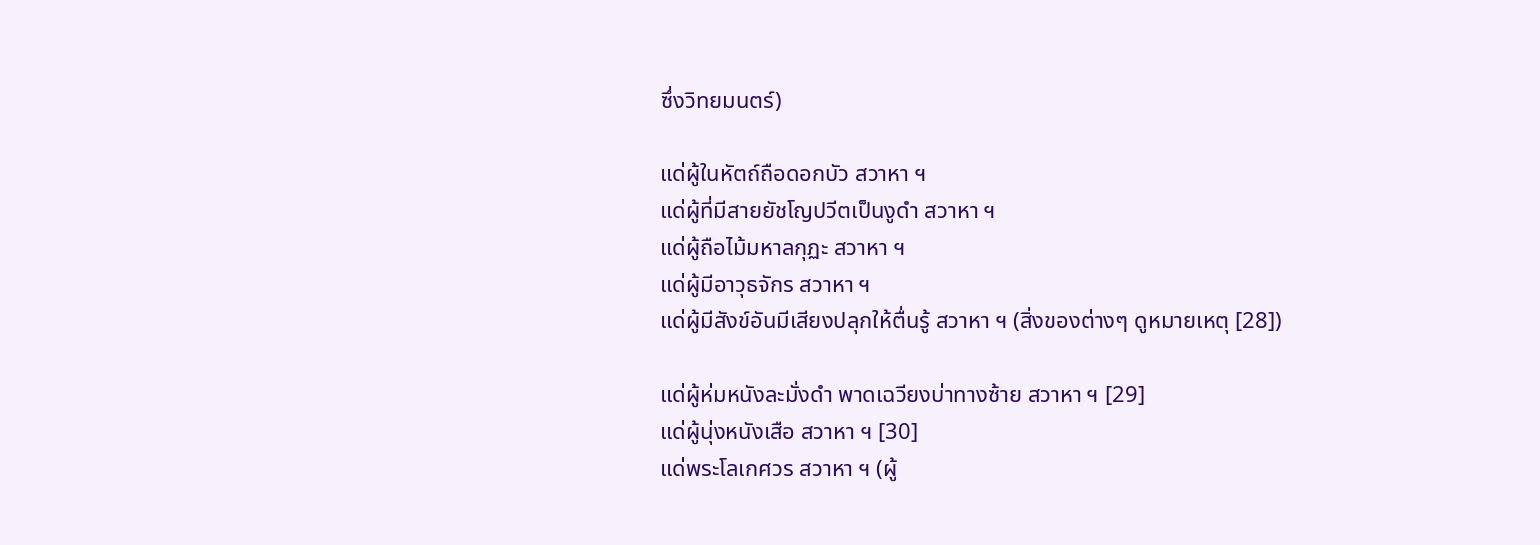ซึ่งวิทยมนตร์)

แด่ผู้ในหัตถ์ถือดอกบัว สวาหา ฯ
แด่ผู้ที่มีสายยัชโญปวีตเป็นงูดำ สวาหา ฯ
แด่ผู้ถือไม้มหาลกุฏะ สวาหา ฯ
แด่ผู้มีอาวุธจักร สวาหา ฯ
แด่ผู้มีสังข์อันมีเสียงปลุกให้ตื่นรู้ สวาหา ฯ (สิ่งของต่างๆ ดูหมายเหตุ [28])

แด่ผู้ห่มหนังละมั่งดำ พาดเฉวียงบ่าทางซ้าย สวาหา ฯ [29]
แด่ผู้นุ่งหนังเสือ สวาหา ฯ [30]
แด่พระโลเกศวร สวาหา ฯ (ผู้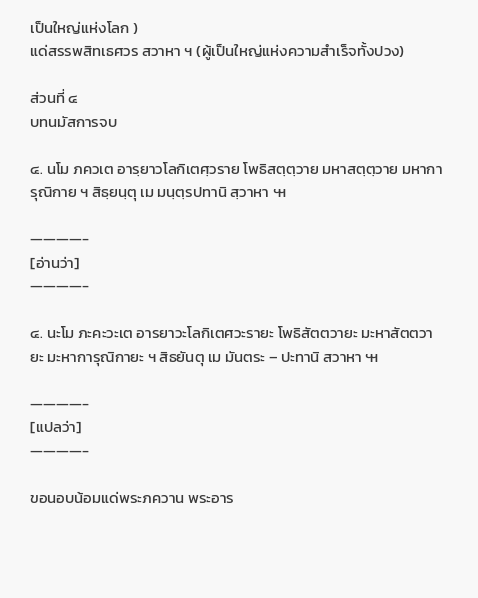เป็นใหญ่แห่งโลก )
แด่สรรพสิทเธศวร สวาหา ฯ (ผู้เป็นใหญ่แห่งความสำเร็จทั้งปวง)

ส่วนที่ ๔
บทนมัสการจบ

๔. นโม ภควเต อารฺยาวโลกิเตศฺวราย โพธิสตฺตฺวาย มหาสตฺตฺวาย มหาการุณิกาย ฯ สิธฺยนฺตุ เม มนฺตฺรปทานิ สฺวาหา ๚

————-
[อ่านว่า]
————-

๔. นะโม ภะคะวะเต อารยาวะโลกิเตศวะรายะ โพธิสัตตวายะ มะหาสัตตวายะ มะหาการุณิกายะ ฯ สิธยันตุ เม มันตระ – ปะทานิ สวาหา ๚

————-
[แปลว่า]
————-

ขอนอบน้อมแด่พระภควาน พระอาร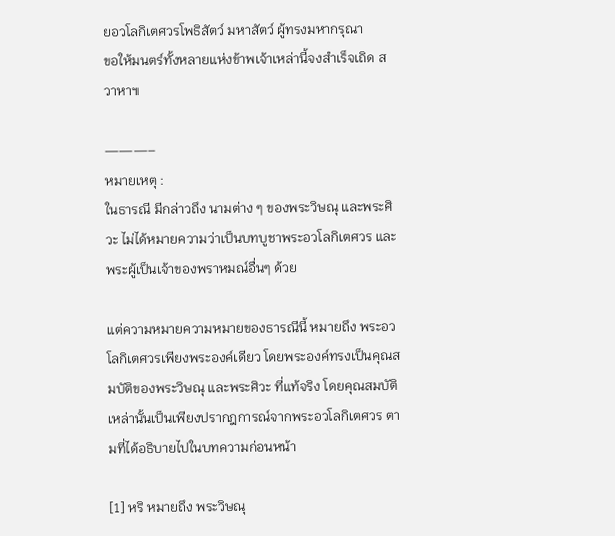ยอวโลกิเตศวรโพธิสัตว์ มหาสัตว์ ผู้ทรงมหากรุณา
ขอให้มนตร์ทั้งหลายแห่งข้าพเจ้าเหล่านี้จงสำเร็จเถิด สวาหา๚

———–
หมายเหตุ :
ในธารณี มีกล่าวถึง นามต่าง ๆ ของพระวิษณุ และพระศิวะ ไม่ได้หมายความว่าเป็นบทบูชาพระอวโลกิเตศวร และพระผู้เป็นเจ้าของพราหมณ์อื่นๆ ด้วย

แต่ความหมายความหมายของธารณีนี้ หมายถึง พระอวโลกิเตศวรเพียงพระองค์เดียว โดยพระองค์ทรงเป็นคุณสมบัติของพระวิษณุ และพระศิวะ ที่แท้จริง โดยคุณสมบัติเหล่านั้นเป็นเพียงปรากฎการณ์จากพระอวโลกิเตศวร ตามที่ได้อธิบายไปในบทความก่อนหน้า

[1] หริ หมายถึง พระวิษณุ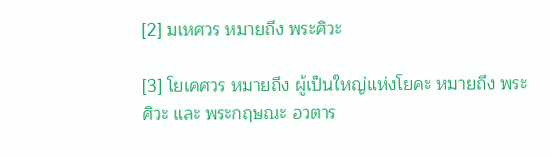[2] มเหศวร หมายถึง พระศิวะ

[3] โยเคศวร หมายถึง ผู้เป็นใหญ่แห่งโยคะ หมายถึง พระศิวะ และ พระกฤษณะ อวตาร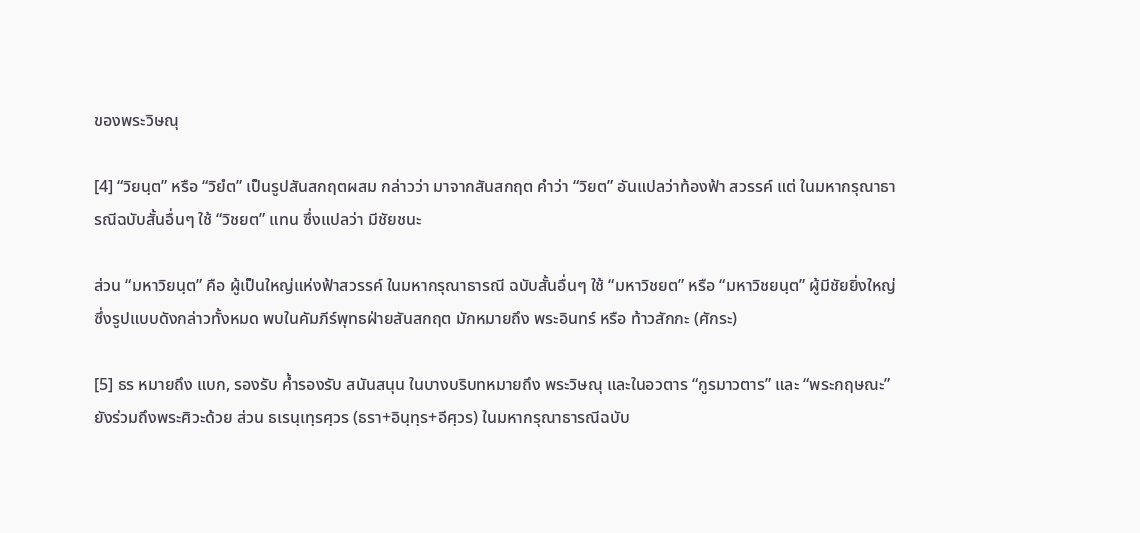ของพระวิษณุ

[4] “วิยนฺต” หรือ “วิยํต” เป็นรูปสันสกฤตผสม กล่าวว่า มาจากสันสกฤต คำว่า “วิยต” อันแปลว่าท้องฟ้า สวรรค์ แต่ ในมหากรุณาธารณีฉบับสั้นอื่นๆ ใช้ “วิชยต” แทน ซึ่งแปลว่า มีชัยชนะ

ส่วน “มหาวิยนฺต” คือ ผู้เป็นใหญ่แห่งฟ้าสวรรค์ ในมหากรุณาธารณี ฉบับสั้นอื่นๆ ใช้ “มหาวิชยต” หรือ “มหาวิชยนฺต” ผู้มีชัยยิ่งใหญ่ ซึ่งรูปแบบดังกล่าวทั้งหมด พบในคัมภีร์พุทธฝ่ายสันสกฤต มักหมายถึง พระอินทร์ หรือ ท้าวสักกะ (ศักระ)

[5] ธร หมายถึง แบก, รองรับ ค้ำรองรับ สนันสนุน ในบางบริบทหมายถึง พระวิษณุ และในอวตาร “กูรมาวตาร” และ “พระกฤษณะ” ยังร่วมถึงพระศิวะด้วย ส่วน ธเรนฺเทฺรศฺวร (ธรา+อินฺทฺร+อีศฺวร) ในมหากรุณาธารณีฉบับ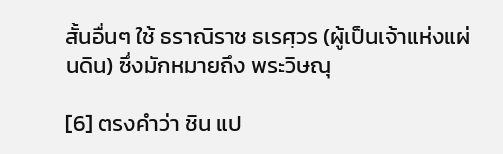สั้นอื่นๆ ใช้ ธราณิราช ธเรศฺวร (ผู้เป็นเจ้าแห่งแผ่นดิน) ซึ่งมักหมายถึง พระวิษณุ

[6] ตรงคำว่า ชิน แป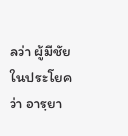ลว่า ผู้มีชัย ในประโยคว่า อารฺยา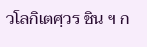วโลกิเตศฺวร ชิน ฯ ก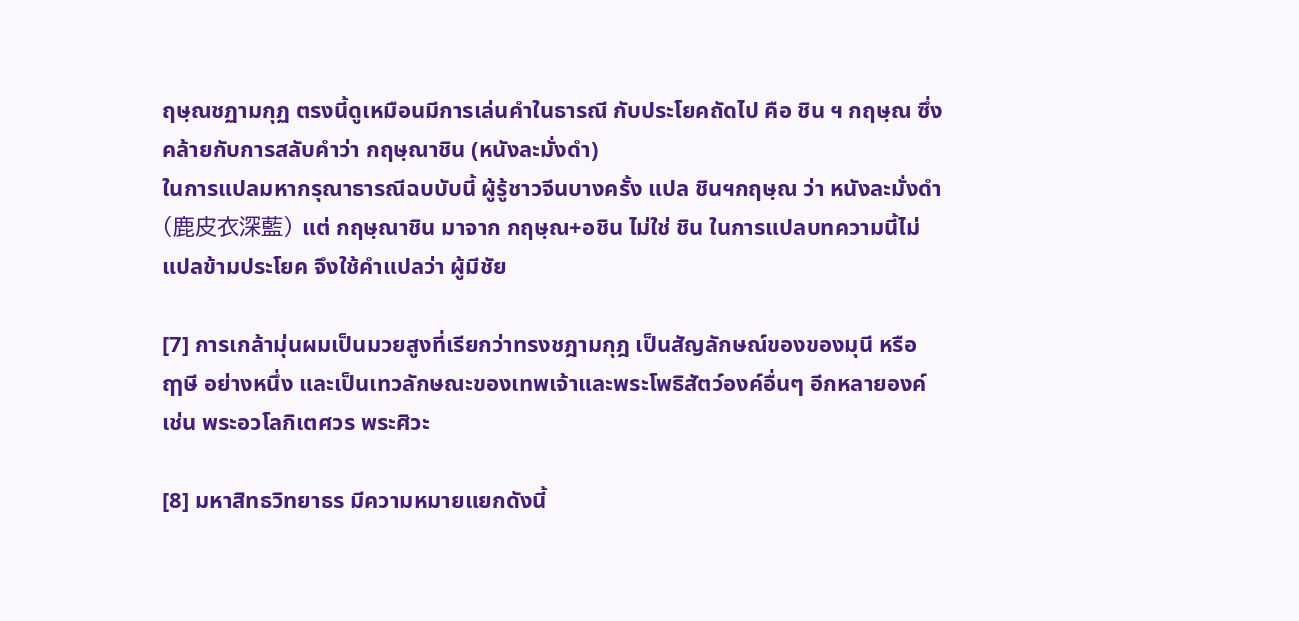ฤษฺณชฏามกุฏ ตรงนี้ดูเหมือนมีการเล่นคำในธารณี กับประโยคถัดไป คือ ชิน ฯ กฤษฺณ ซึ่งคล้ายกับการสลับคำว่า กฤษฺณาชิน (หนังละมั่งดำ)
ในการแปลมหากรุณาธารณีฉบบับนี้ ผู้รู้ชาวจีนบางครั้ง แปล ชินฯกฤษฺณ ว่า หนังละมั่งดำ (鹿皮衣深藍) แต่ กฤษฺณาชิน มาจาก กฤษฺณ+อชิน ไม่ใช่ ชิน ในการแปลบทความนี้ไม่แปลข้ามประโยค จึงใช้คำแปลว่า ผู้มีชัย

[7] การเกล้ามุ่นผมเป็นมวยสูงที่เรียกว่าทรงชฎามกุฎ เป็นสัญลักษณ์ของของมุนี หรือ ฤๅษี อย่างหนึ่ง และเป็นเทวลักษณะของเทพเจ้าและพระโพธิสัตว์องค์อื่นๆ อีกหลายองค์ เช่น พระอวโลกิเตศวร พระศิวะ

[8] มหาสิทธวิทยาธร มีความหมายแยกดังนี้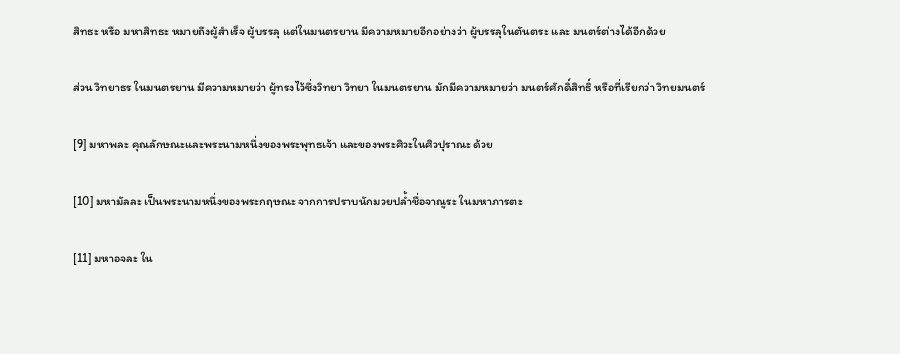สิทธะ หรือ มหาสิทธะ หมายถึงผู้สำเร็จ ผู้บรรลุ แต่ในมนตรยาน มีความหมายอีกอย่างว่า ผู้บรรลุในตันตระ และ มนตร์ต่างได้อีกด้วย

ส่วน วิทยาธร ในมนตรยาน มีความหมายว่า ผู้ทรงไว้ซึ่งวิทยา วิทยา ในมนตรยาน มักมีความหมายว่า มนตร์ศักดิ์สิทธิ์ หรือที่เรียกว่า วิทยมนตร์

[9] มหาพละ คุณลักษณะและพระนามหนึ่งของพระพุทธเจ้า และของพระศิวะในศิวปุราณะ ด้วย

[10] มหามัลละ เป็นพระนามหนึ่งของพระกฤษณะ จากการปราบนักมวยปล้ำชื่อจาณูระ ในมหาภารตะ

[11] มหาอจละ ใน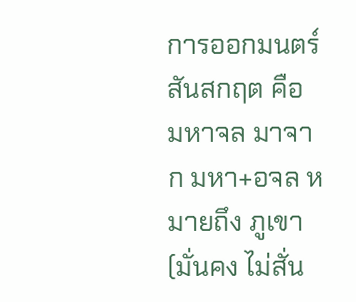การออกมนตร์สันสกฤต คือ มหาจล มาจาก มหา+อจล หมายถึง ภูเขา (มั่นคง ไม่สั่น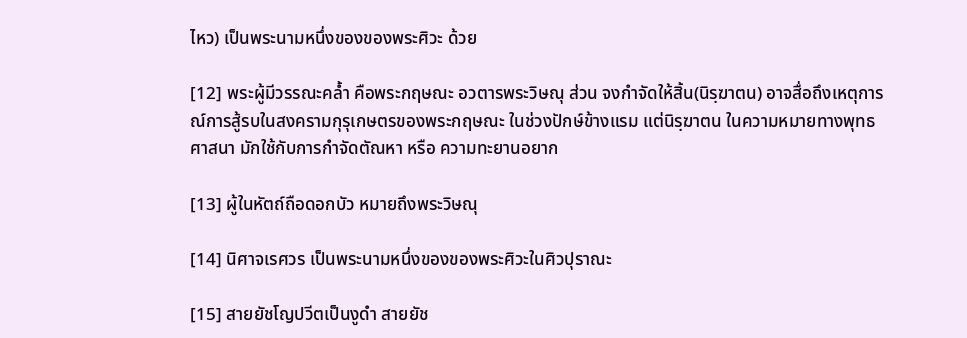ไหว) เป็นพระนามหนึ่งของของพระศิวะ ด้วย

[12] พระผู้มีวรรณะคล้ำ คือพระกฤษณะ อวตารพระวิษณุ ส่วน จงกำจัดให้สิ้น(นิรฺฆาตน) อาจสื่อถึงเหตุการณ์การสู้รบในสงครามกุรุเกษตรของพระกฤษณะ ในช่วงปักษ์ข้างแรม แต่นิรฺฆาตน ในความหมายทางพุทธศาสนา มักใช้กับการกำจัดตัณหา หรือ ความทะยานอยาก

[13] ผู้ในหัตถ์ถือดอกบัว หมายถึงพระวิษณุ

[14] นิศาจเรศวร เป็นพระนามหนึ่งของของพระศิวะในศิวปุราณะ

[15] สายยัชโญปวีตเป็นงูดำ สายยัช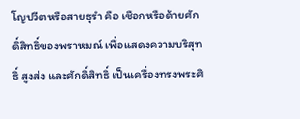โญปวีตหรือสายธุรำ คือ เชือกหรือด้ายศักดิ์สิทธิ์ของพราหมณ์ เพื่อแสดงความบริสุทธิ์ สูงส่ง และศักดิ์สิทธิ์ เป็นเครื่องทรงพระศิ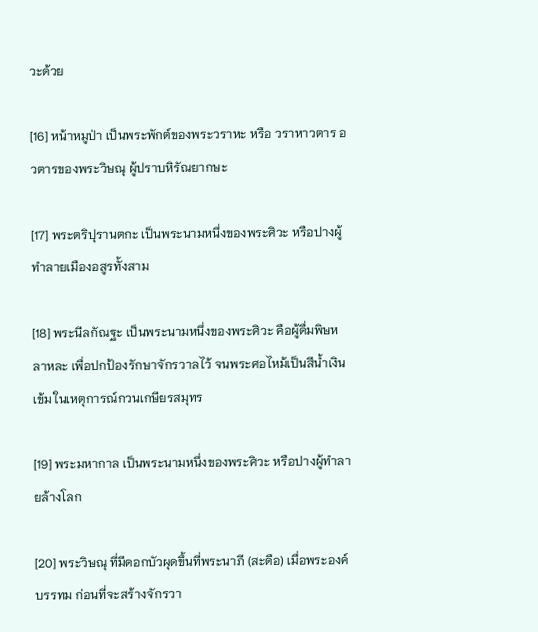วะด้วย

[16] หน้าหมูป่า เป็นพระพักต์ของพระวราหะ หรือ วราหาวตาร อวตารของพระวิษณุ ผู้ปราบหิรัณยากษะ

[17] พระตริปุรานตกะ เป็นพระนามหนึ่งของพระศิวะ หรือปางผู้ทำลายเมืองอสูรทั้งสาม

[18] พระนีลกัณฐะ เป็นพระนามหนึ่งของพระศิวะ คือผู้ดื่มพิษหลาหละ เพื่อปกป้องรักษาจักรวาลไว้ จนพระศอไหม้เป็นสีน้ำเงินเข้ม ในเหตุการณ์กวนเกษียรสมุทร

[19] พระมหากาล เป็นพระนามหนึ่งของพระศิวะ หรือปางผู้ทำลายล้างโลก

[20] พระวิษณุ ที่มีดอกบัวผุดขึ้นที่พระนาภี (สะดือ) เมื่อพระองค์บรรทม ก่อนที่จะสร้างจักรวา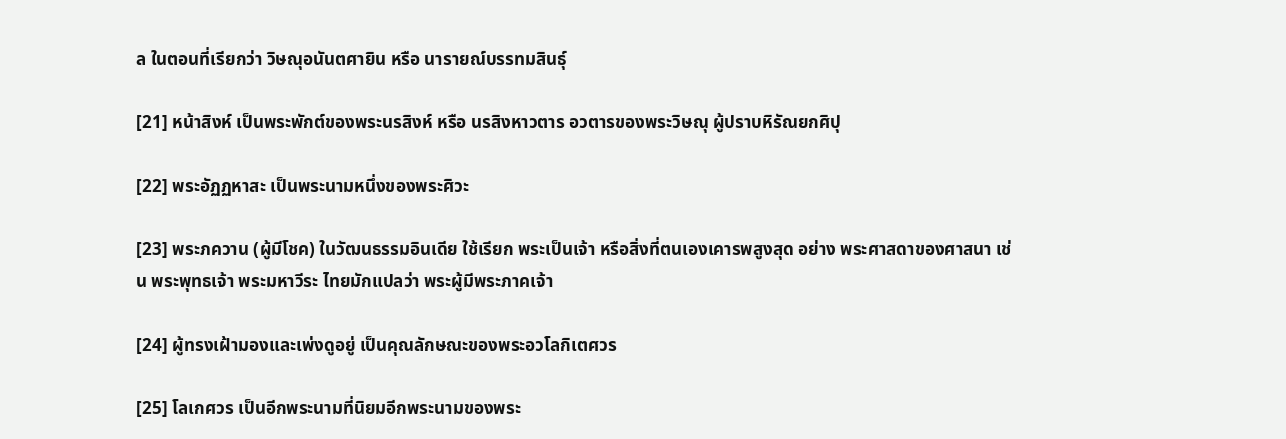ล ในตอนที่เรียกว่า วิษณุอนันตศายิน หรือ นารายณ์บรรทมสินธุ์

[21] หน้าสิงห์ เป็นพระพักต์ของพระนรสิงห์ หรือ นรสิงหาวตาร อวตารของพระวิษณุ ผู้ปราบหิรัณยกศิปุ

[22] พระอัฏฏหาสะ เป็นพระนามหนึ่งของพระศิวะ

[23] พระภควาน (ผู้มีโชค) ในวัฒนธรรมอินเดีย ใช้เรียก พระเป็นเจ้า หรือสิ่งที่ตนเองเคารพสูงสุด อย่าง พระศาสดาของศาสนา เช่น พระพุทธเจ้า พระมหาวีระ ไทยมักแปลว่า พระผู้มีพระภาคเจ้า

[24] ผู้ทรงเฝ้ามองและเพ่งดูอยู่ เป็นคุณลักษณะของพระอวโลกิเตศวร

[25] โลเกศวร เป็นอีกพระนามที่นิยมอีกพระนามของพระ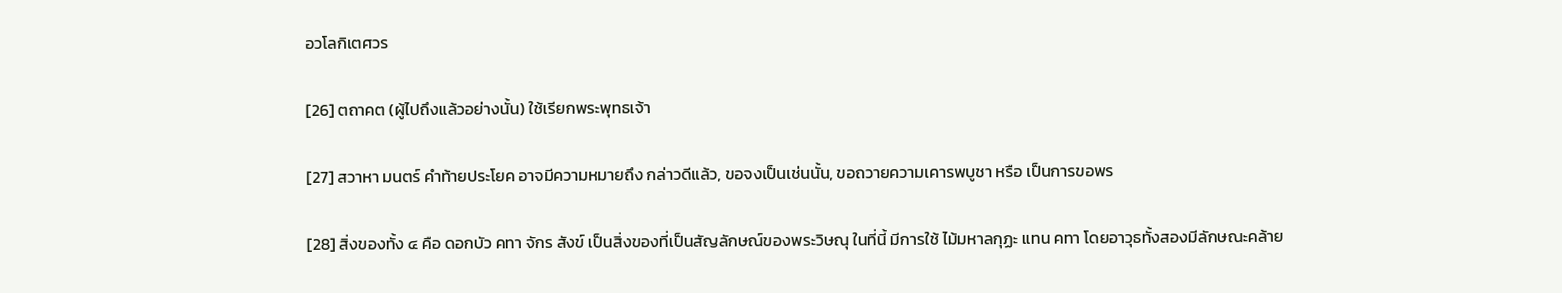อวโลกิเตศวร

[26] ตถาคต (ผู้ไปถึงแล้วอย่างนั้น) ใช้เรียกพระพุทธเจ้า

[27] สวาหา มนตร์ คำท้ายประโยค อาจมีความหมายถึง กล่าวดีแล้ว, ขอจงเป็นเช่นนั้น, ขอถวายความเคารพบูชา หรือ เป็นการขอพร

[28] สิ่งของทั้ง ๔ คือ ดอกบัว คทา จักร สังข์ เป็นสิ่งของที่เป็นสัญลักษณ์ของพระวิษณุ ในที่นี้ มีการใช้ ไม้มหาลกุฏะ แทน คทา โดยอาวุธทั้งสองมีลักษณะคล้าย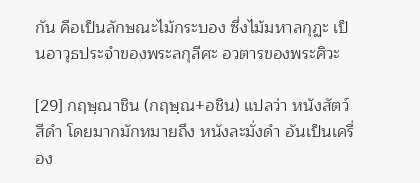กัน คือเป็นลักษณะไม้กระบอง ซึ่งไม้มหาลกุฏะ เป็นอาวุธประจำของพระลกุลีศะ อวตารของพระศิวะ

[29] กฤษฺณาชิน (กฤษฺณ+อชิน) แปลว่า หนังสัตว์สีดำ โดยมากมักหมายถึง หนังละมั่งดำ อันเป็นเครื่อง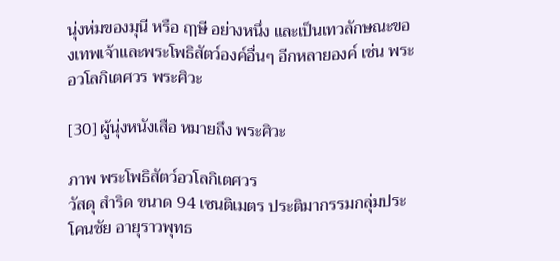นุ่งห่มของมุนี หรือ ฤๅษี อย่างหนึ่ง และเป็นเทวลักษณะของเทพเจ้าและพระโพธิสัตว์องค์อื่นๆ อีกหลายองค์ เช่น พระอวโลกิเตศวร พระศิวะ

[30] ผู้นุ่งหนังเสือ หมายถึง พระศิวะ

ภาพ พระโพธิสัตว์อวโลกิเตศวร
วัสดุ สำริด ขนาด 94 เซนติเมตร ประติมากรรมกลุ่มประโคนชัย อายุราวพุทธ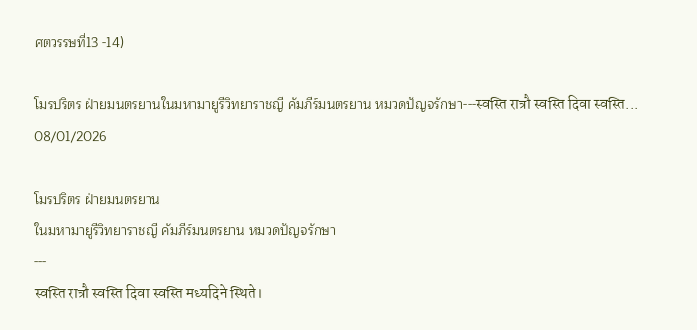ศตวรรษที่13 -14)

โมรปริตร ฝ่ายมนตรยานในมหามายูรีวิทยาราชญี คัมภีร์มนตรยาน หมวดปัญจรักษา---स्वस्ति रात्रौ स्वस्ति दिवा स्वस्ति...
08/01/2026

โมรปริตร ฝ่ายมนตรยาน
ในมหามายูรีวิทยาราชญี คัมภีร์มนตรยาน หมวดปัญจรักษา
---
स्वस्ति रात्रौ स्वस्ति दिवा स्वस्ति मध्यदिने स्थिते।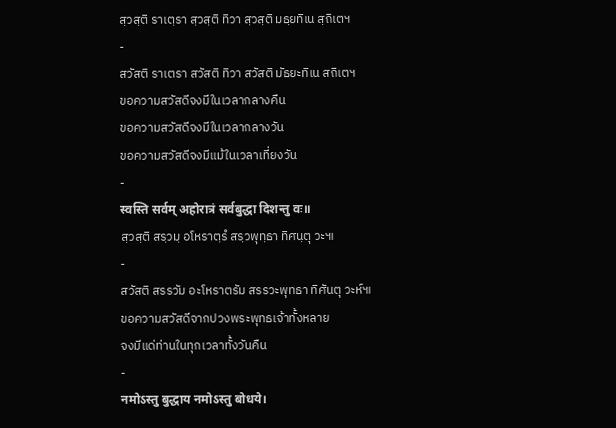สฺวสฺติ ราเตฺรา สฺวสฺติ ทิวา สฺวสฺติ มธฺยทิเน สฺถิเตฯ
-
สวัสติ ราเตรา สวัสติ ทิวา สวัสติ มัธยะทิเน สถิเตฯ
ขอความสวัสดีจงมีในเวลากลางคืน
ขอความสวัสดีจงมีในเวลากลางวัน
ขอความสวัสดีจงมีแม้ในเวลาเที่ยงวัน
-
स्वस्ति सर्वम् अहोरात्रं सर्वबुद्धा दिशन्तु वः॥
สฺวสฺติ สรฺวมฺ อโหราตฺรํ สรฺวพุทฺธา ทิศนฺตุ วะ๚
-
สวัสติ สรรวัม อะโหราตรัม สรรวะพุทธา ทิศันตุ วะห์๚
ขอความสวัสดีจากปวงพระพุทธเจ้าทั้งหลาย
จงมีแด่ท่านในทุกเวลาทั้งวันคืน
-
नमोऽस्तु बुद्धाय नमोऽस्तु बोधये।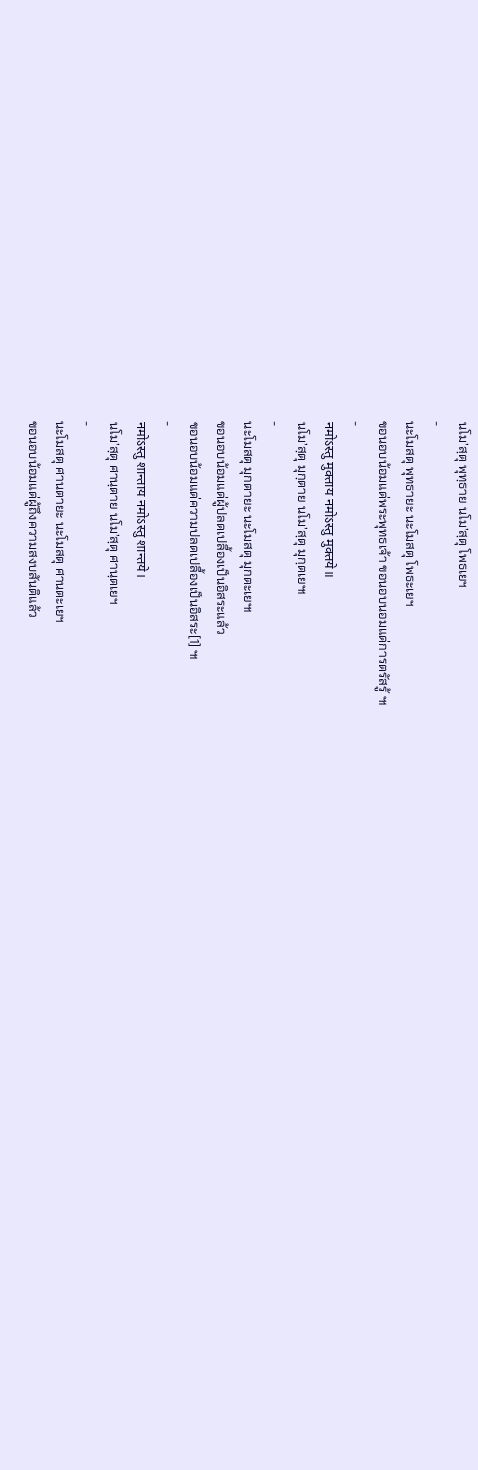นโม’สฺตุ พุทฺธาย นโม’สฺตุ โพธเยฯ
-
นะโมสตุ พุทธายะ นะโมสตุ โพธะเยฯ
ขอนอบน้อมแด่พระพุทธเจ้า ขอนอบนอมแด่การตรัสรู้ ๚
-
नमोऽस्तु मुक्ताय नमोऽस्तु मुक्तये॥
นโม’สฺตุ มุกฺตาย นโม’สฺตุ มุกฺตเย๚
-
นะโมสตุ มุกตายะ นะโมสตุ มุกตะเย๚
ขอนอบน้อมแด่ผู้ปลดเปลื้องเป็นอิสระแล้ว
ขอนอบน้อมแด่ความปลดเปลื้องเป็นอิสระ[1] ๚
-
नमोऽस्तु शान्ताय नमोऽस्तु शान्तये।
นโม’สฺตุ ศานฺตาย นโม’สฺตุ ศานฺตเยฯ
-
นะโมสตุ ศานตายะ นะโมสตุ ศานตะเยฯ
ขอนอบน้อมแด่ผู้ถึงความสงบสันติแล้ว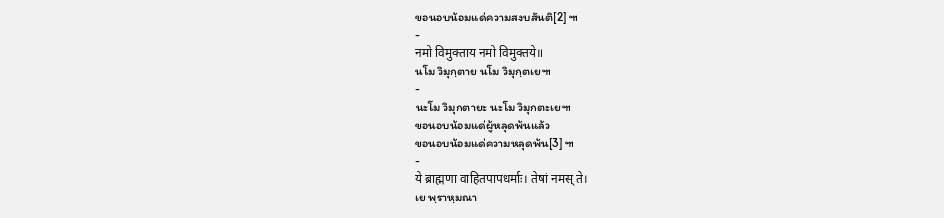ขอนอบน้อมแด่ความสงบสันติ[2] ๚
-
नमो विमुक्ताय नमो विमुक्तये॥
นโม วิมุกฺตาย นโม วิมุกฺตเย๚
-
นะโม วิมุกตายะ นะโม วิมุกตะเย๚
ขอนอบน้อมแด่ผู้หลุดพ้นแล้ว
ขอนอบน้อมแด่ความหลุดพ้น[3] ๚
-
ये ब्राह्मणा वाहितपापधर्माः। तेषां नमस् ते।
เย พฺราหฺมณา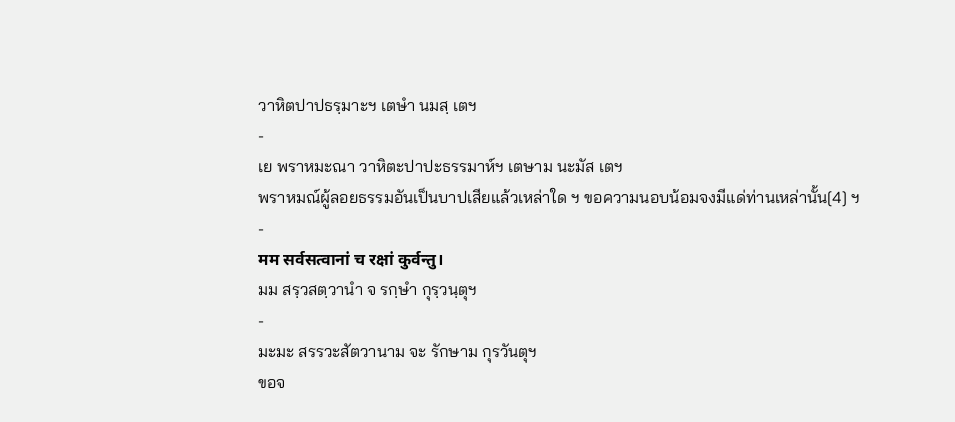วาหิตปาปธรฺมาะฯ เตษํา นมสฺ เตฯ
-
เย พราหมะณา วาหิตะปาปะธรรมาห์ฯ เตษาม นะมัส เตฯ
พราหมณ์ผู้ลอยธรรมอันเป็นบาปเสียแล้วเหล่าใด ฯ ขอความนอบน้อมจงมีแด่ท่านเหล่านั้น[4] ฯ
-
मम सर्वसत्वानां च रक्षां कुर्वन्तु।
มม สรฺวสตฺวานํา จ รกฺษํา กุรฺวนฺตุฯ
-
มะมะ สรรวะสัตวานาม จะ รักษาม กุรวันตุฯ
ขอจ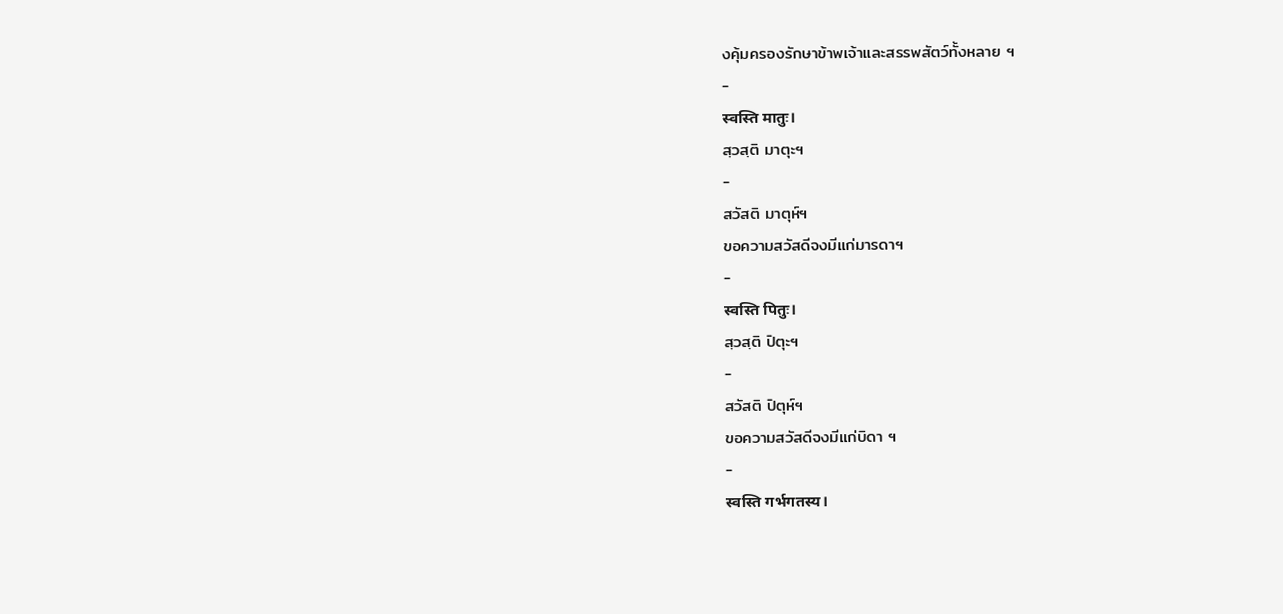งคุ้มครองรักษาข้าพเจ้าและสรรพสัตว์ทั้งหลาย ฯ
-
स्वस्ति मातुः।
สฺวสฺติ มาตุะฯ
-
สวัสติ มาตุห์ฯ
ขอความสวัสดีจงมีแก่มารดาฯ
-
स्वस्ति पितुः।
สฺวสฺติ ปิตุะฯ
-
สวัสติ ปิตุห์ฯ
ขอความสวัสดีจงมีแก่บิดา ฯ
-
स्वस्ति गर्भगतस्य।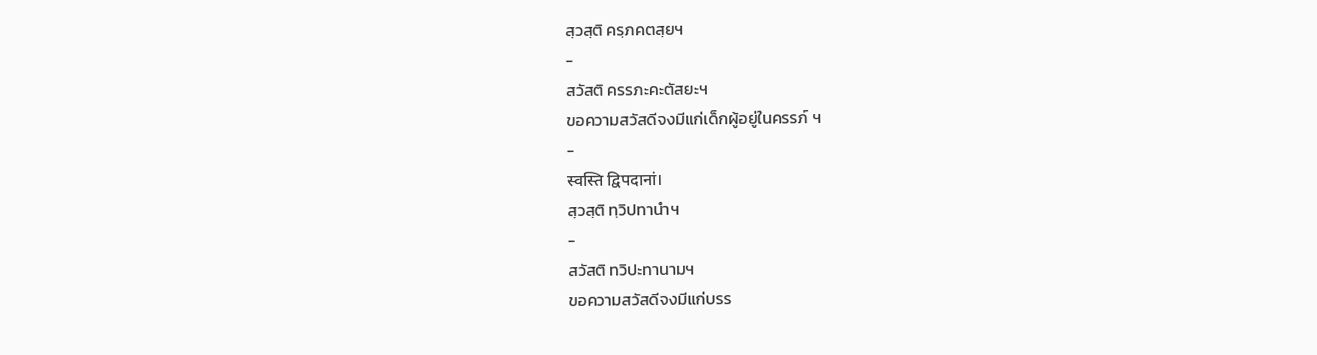สฺวสฺติ ครฺภคตสฺยฯ
-
สวัสติ ครรภะคะตัสยะฯ
ขอความสวัสดีจงมีแก่เด็กผู้อยู่ในครรภ์ ฯ
-
स्वस्ति द्विपदानां।
สฺวสฺติ ทฺวิปทานําฯ
-
สวัสติ ทวิปะทานามฯ
ขอความสวัสดีจงมีแก่บรร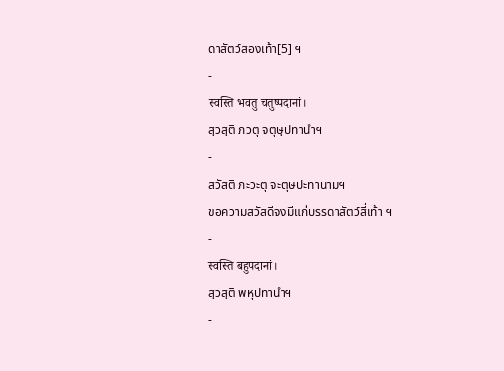ดาสัตว์สองเท้า[5] ฯ
-
स्वस्ति भवतु चतुष्पदानां।
สฺวสฺติ ภวตุ จตุษฺปทานําฯ
-
สวัสติ ภะวะตุ จะตุษปะทานามฯ
ขอความสวัสดีจงมีแก่บรรดาสัตว์สี่เท้า ฯ
-
स्वस्ति बहुपदानां।
สฺวสฺติ พหุปทานําฯ
-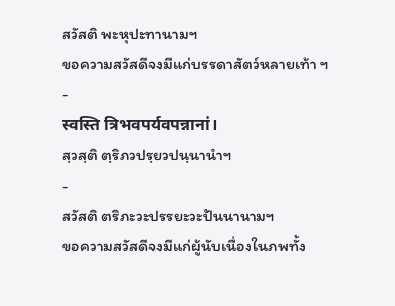สวัสติ พะหุปะทานามฯ
ขอความสวัสดีจงมีแก่บรรดาสัตว์หลายเท้า ฯ
-
स्वस्ति त्रिभवपर्यवपन्नानां।
สฺวสฺติ ตฺริภวปรฺยวปนฺนานําฯ
-
สวัสติ ตริภะวะปรรยะวะปันนานามฯ
ขอความสวัสดีจงมีแก่ผู้นับเนื่องในภพทั้ง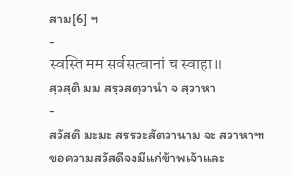สาม[6] ฯ
-
स्वस्ति मम सर्वसत्वानां च स्वाहा॥
สฺวสฺติ มม สรฺวสตฺวานํา จ สฺวาหา
-
สวัสติ มะมะ สรรวะสัตวานาม จะ สวาหา๚
ขอความสวัสดีจงมีแก่ข้าพเจ้าและ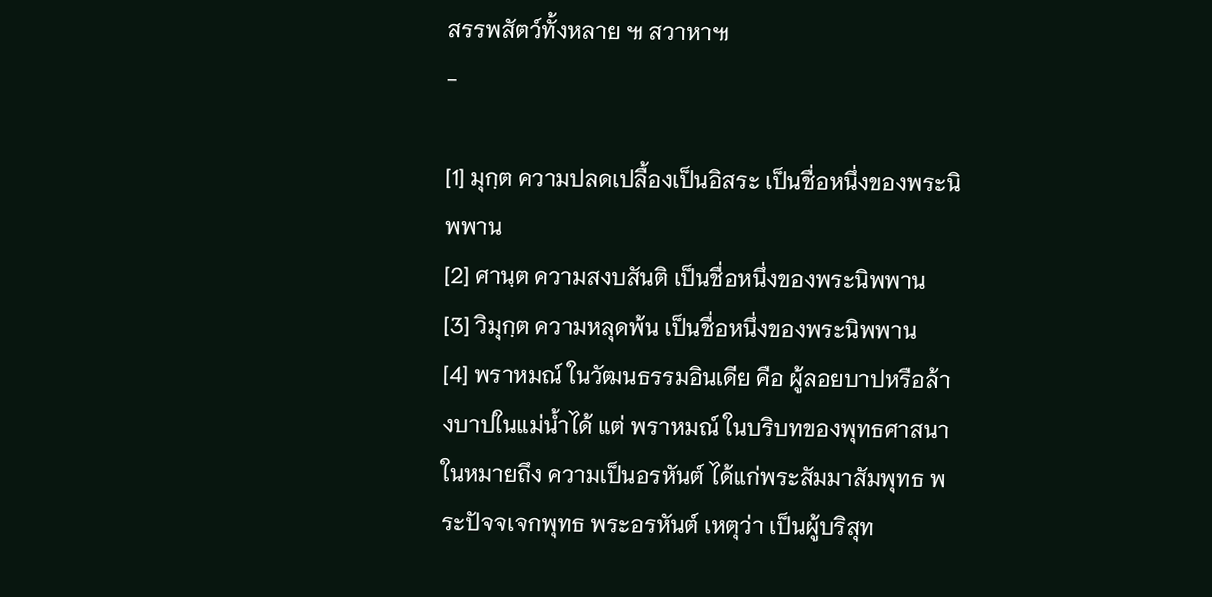สรรพสัตว์ทั้งหลาย ๚ สวาหา๚
-

[1] มุกฺต ความปลดเปลื้องเป็นอิสระ เป็นชื่อหนึ่งของพระนิพพาน
[2] ศานฺต ความสงบสันติ เป็นชื่อหนึ่งของพระนิพพาน
[3] วิมุกฺต ความหลุดพ้น เป็นชื่อหนึ่งของพระนิพพาน
[4] พราหมณ์ ในวัฒนธรรมอินเดีย คือ ผู้ลอยบาปหรือล้างบาปในแม่น้ำได้ แต่ พราหมณ์ ในบริบทของพุทธศาสนาในหมายถึง ความเป็นอรหันต์ ได้แก่พระสัมมาสัมพุทธ พระปัจจเจกพุทธ พระอรหันต์ เหตุว่า เป็นผู้บริสุท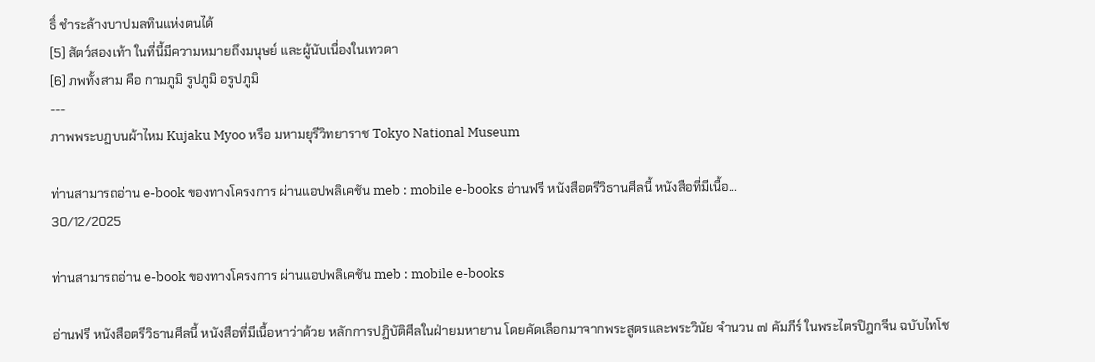ธิ์ ชำระล้างบาปมลทินแห่งตนได้
[5] สัตว์สองเท้า ในที่นี้มีความหมายถึงมนุษย์ และผู้นับเนื่องในเทวดา
[6] ภพทั้งสาม คือ กามภูมิ รูปภูมิ อรูปภูมิ
---
ภาพพระบฏบนผ้าไหม Kujaku Myoo หรือ มหามยุรีวิทยาราช Tokyo National Museum

ท่านสามารถอ่าน e-book ของทางโครงการ ผ่านแอปพลิเคชัน meb : mobile e-books อ่านฟรี หนังสือตรีวิธานศีลนี้ หนังสือที่มีเนื้อ...
30/12/2025

ท่านสามารถอ่าน e-book ของทางโครงการ ผ่านแอปพลิเคชัน meb : mobile e-books

อ่านฟรี หนังสือตรีวิธานศีลนี้ หนังสือที่มีเนื้อหาว่าด้วย หลักการปฏิบัติศีลในฝ่ายมหายาน โดยคัดเลือกมาจากพระสูตรและพระวินัย จำนวน ๗ คัมภีร์ ในพระไตรปิฎกจีน ฉบับไทโช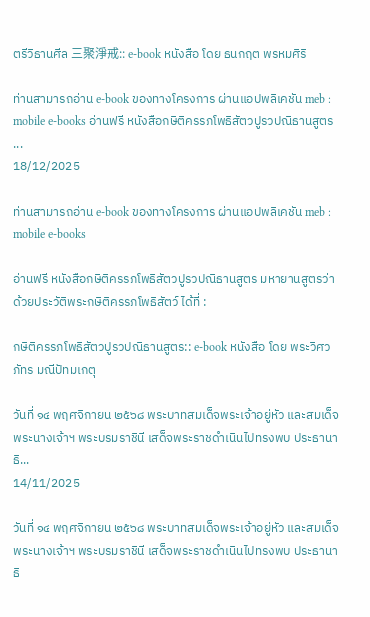ตรีวิธานศีล 三聚淨戒:: e-book หนังสือ โดย ธนกฤต พรหมศิริ

ท่านสามารถอ่าน e-book ของทางโครงการ ผ่านแอปพลิเคชัน meb : mobile e-books อ่านฟรี หนังสือกษิติครรภโพธิสัตวปูรวปณิธานสูตร ...
18/12/2025

ท่านสามารถอ่าน e-book ของทางโครงการ ผ่านแอปพลิเคชัน meb : mobile e-books

อ่านฟรี หนังสือกษิติครรภโพธิสัตวปูรวปณิธานสูตร มหายานสูตรว่าด้วยประวัติพระกษิติครรภโพธิสัตว์ ได้ที่ :

กษิติครรภโพธิสัตวปูรวปณิธานสูตร:: e-book หนังสือ โดย พระวิศวภัทร มณีปัทมเกตุ

วันที่ ๑๔ พฤศจิกายน ๒๕๖๘ พระบาทสมเด็จพระเจ้าอยู่หัว และสมเด็จพระนางเจ้าฯ พระบรมราชินี เสด็จพระราชดำเนินไปทรงพบ ประธานาธิ...
14/11/2025

วันที่ ๑๔ พฤศจิกายน ๒๕๖๘ พระบาทสมเด็จพระเจ้าอยู่หัว และสมเด็จพระนางเจ้าฯ พระบรมราชินี เสด็จพระราชดำเนินไปทรงพบ ประธานาธิ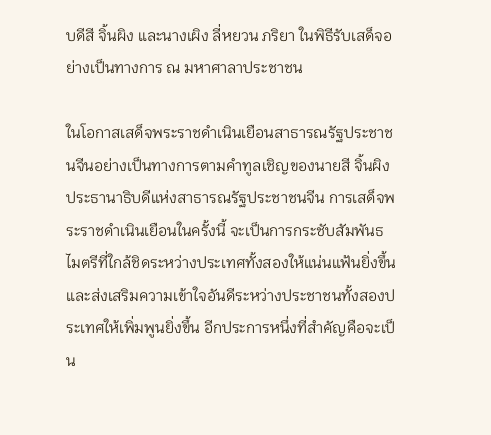บดีสี จิ้นผิง และนางเผิง ลี่หยวน ภริยา ในพิธีรับเสด็จอย่างเป็นทางการ ณ มหาศาลาประชาชน

ในโอกาสเสด็จพระราชดำเนินเยือนสาธารณรัฐประชาชนจีนอย่างเป็นทางการตามคำทูลเชิญของนายสี จิ้นผิง ประธานาธิบดีแห่งสาธารณรัฐประชาชนจีน การเสด็จพระราชดำเนินเยือนในครั้งนี้ จะเป็นการกระชับสัมพันธไมตรีที่ใกล้ชิดระหว่างประเทศทั้งสองให้แน่นแฟ้นยิ่งขึ้น และส่งเสริมความเข้าใจอันดีระหว่างประชาชนทั้งสองประเทศให้เพิ่มพูนยิ่งขึ้น อีกประการหนึ่งที่สำคัญคือจะเป็น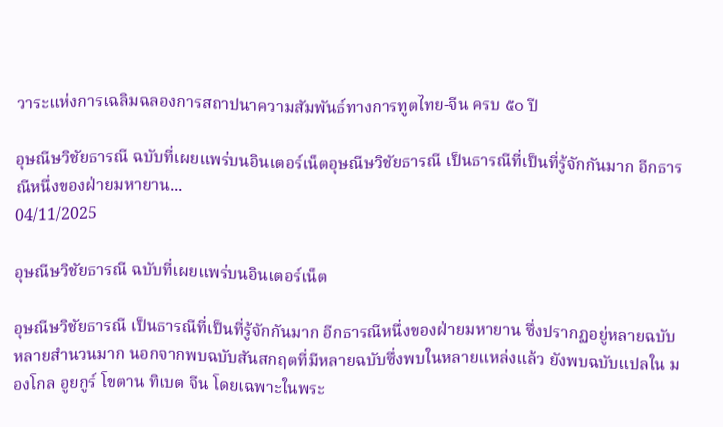วาระแห่งการเฉลิมฉลองการสถาปนาความสัมพันธ์ทางการทูตไทย-จีน ครบ ๕๐ ปี

อุษณีษวิชัยธารณี ฉบับที่เผยแพร่บนอินเตอร์เน็ตอุษณีษวิชัยธารณี เป็นธารณีที่เป็นที่รู้จักกันมาก อีกธารณีหนึ่งของฝ่ายมหายาน...
04/11/2025

อุษณีษวิชัยธารณี ฉบับที่เผยแพร่บนอินเตอร์เน็ต

อุษณีษวิชัยธารณี เป็นธารณีที่เป็นที่รู้จักกันมาก อีกธารณีหนึ่งของฝ่ายมหายาน ซึ่งปรากฏอยู่หลายฉบับ หลายสำนวนมาก นอกจากพบฉบับสันสกฤตที่มีหลายฉบับซึ่งพบในหลายแหล่งแล้ว ยังพบฉบับแปลใน มองโกล อูยกูร์ โขตาน ทิเบต จีน โดยเฉพาะในพระ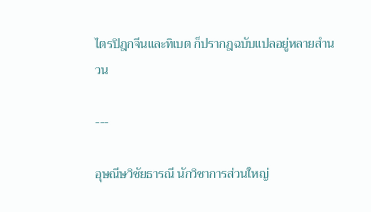ไตรปิฎกจีนและทิเบต ก็ปรากฎฉบับแปลอยู่หลายสำนวน

---

อุษณีษวิชัยธารณี นักวิชาการส่วนใหญ่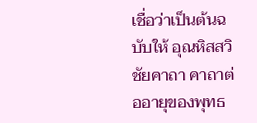เชื่อว่าเป็นต้นฉบับให้ อุณหิสสวิชัยคาถา คาถาต่ออายุของพุทธ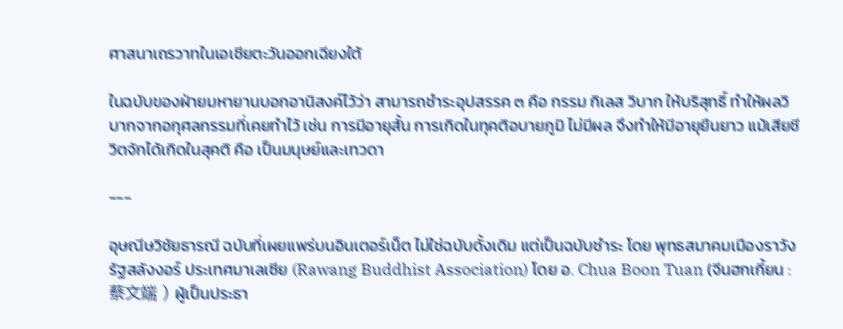ศาสนาเถรวาทในเอเชียตะวันออกเฉียงใต้

ในฉบับของฝ่ายมหายานบอกอานิสงค์ไว้ว่า สามารถชำระอุปสรรค ๓ คือ กรรม กิเลส วิบาก ให้บริสุทธิ์ ทำให้ผลวิบากจากอกุศลกรรมที่เคยทำไว้ เช่น การมีอายุสั้น การเกิดในทุคติอบายภูมิ ไม่มีผล จึงทำให้มีอายุยืนยาว แม้เสียชีวิตจักได้เกิดในสุคติ คือ เป็นมนุษย์และเทวดา

---

อุษณีษวิชัยธารณี ฉบับที่เผยแพร่บนอินเตอร์เน็ต ไม่ใช่ฉบับดั้งเดิม แต่เป็นฉบับชำระ โดย พุทธสมาคมเมืองราวัง รัฐสลังงอร์ ประเทศมาเลเซีย (Rawang Buddhist Association) โดย อ. Chua Boon Tuan (จีนฮกเกี้ยน : 蔡文端 ) ผู้เป็นประธา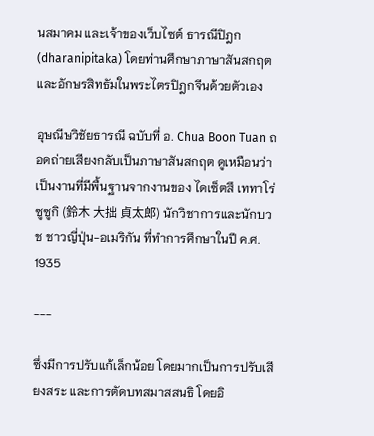นสมาคม และเจ้าของเว็บไซต์ ธารณีปิฎก (dharanipitaka) โดยท่านศึกษาภาษาสันสกฤต และอักษรสิทธัมในพระไตรปิฎกจีนด้วยตัวเอง

อุษณีษวิชัยธารณี ฉบับที่ อ. Chua Boon Tuan ถอดถ่ายเสียงกลับเป็นภาษาสันสกฤต ดูเหมือนว่า เป็นงานที่มีพื้นฐานจากงานของ ไดเซ็ตสึ เททาโร่ ซูซูกิ (鈴木 大拙 貞太郎) นักวิชาการและนักบวช ชาวญี่ปุ่น-อเมริกัน ที่ทำการศึกษาในปี ค.ศ. 1935

---

ซึ่งมีการปรับแก้เล็กน้อย โดยมากเป็นการปรับเสียงสระ และการตัดบทสมาสสนธิ โดยอิ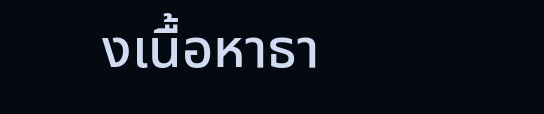งเนื้อหาธา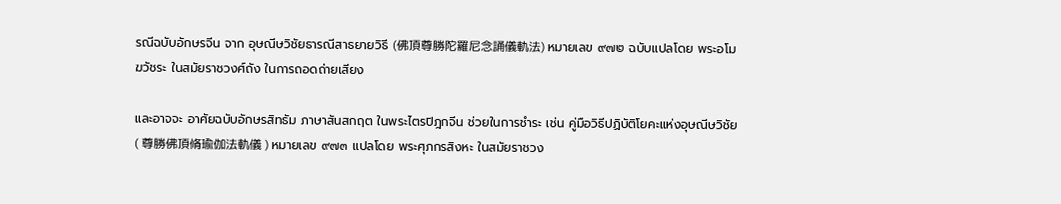รณีฉบับอักษรจีน จาก อุษณีษวิชัยธารณีสาธยายวิธี (佛頂尊勝陀羅尼念誦儀軌法) หมายเลข ๙๗๒ ฉบับแปลโดย พระอโมฆวัชระ ในสมัยราชวงศ์ถัง ในการถอดถ่ายเสียง

และอาจจะ อาศัยฉบับอักษรสิทธัม ภาษาสันสกฤต ในพระไตรปิฎกจีน ช่วยในการชำระ เช่น คู่มือวิธีปฏิบัติโยคะแห่งอุษณีษวิชัย ( 尊勝佛頂脩瑜伽法軌儀 ) หมายเลข ๙๗๓ แปลโดย พระศุภกรสิงหะ ในสมัยราชวง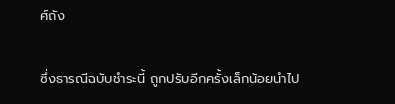ศ์ถัง

ซึ่งธารณีฉบับชำระนี้ ถูกปรับอีกครั้งเล็กน้อยนำไป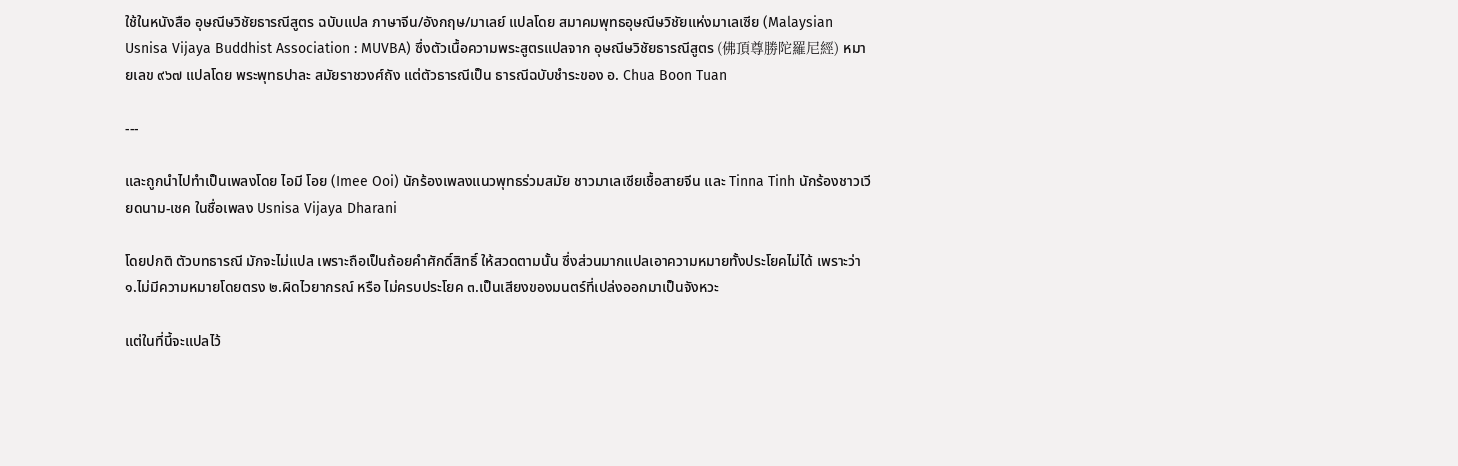ใช้ในหนังสือ อุษณีษวิชัยธารณีสูตร ฉบับแปล ภาษาจีน/อังกฤษ/มาเลย์ แปลโดย สมาคมพุทธอุษณีษวิชัยแห่งมาเลเซีย (Malaysian Usnisa Vijaya Buddhist Association : MUVBA) ซึ่งตัวเนื้อความพระสูตรแปลจาก อุษณีษวิชัยธารณีสูตร (佛頂尊勝陀羅尼經) หมายเลข ๙๖๗ แปลโดย พระพุทธปาละ สมัยราชวงศ์ถัง แต่ตัวธารณีเป็น ธารณีฉบับชำระของ อ. Chua Boon Tuan

---

และถูกนำไปทำเป็นเพลงโดย ไอมี โอย (Imee Ooi) นักร้องเพลงแนวพุทธร่วมสมัย ชาวมาเลเซียเชื้อสายจีน และ Tinna Tinh นักร้องชาวเวียดนาม-เชค ในชื่อเพลง Usnisa Vijaya Dharani

โดยปกติ ตัวบทธารณี มักจะไม่แปล เพราะถือเป็นถ้อยคำศักดิ์สิทธิ์ ให้สวดตามนั้น ซึ่งส่วนมากแปลเอาความหมายทั้งประโยคไม่ได้ เพราะว่า ๑.ไม่มีความหมายโดยตรง ๒.ผิดไวยากรณ์ หรือ ไม่ครบประโยค ๓.เป็นเสียงของมนตร์ที่เปล่งออกมาเป็นจังหวะ

แต่ในที่นี้จะแปลไว้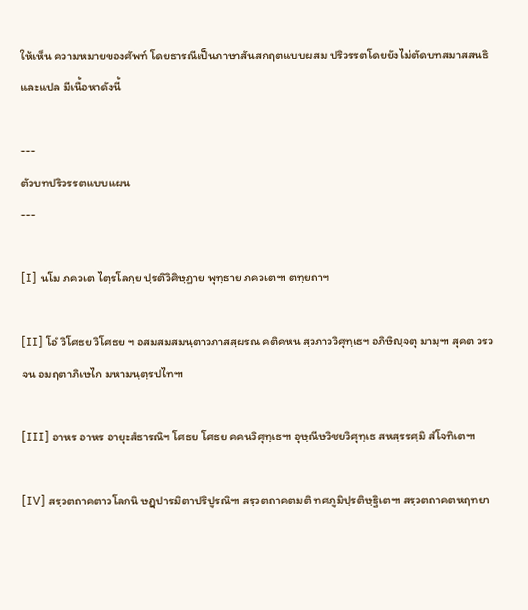ให้เห็น ความหมายของศัพท์ โดยธารณีเป็นภาษาสันสกฤตแบบผสม ปริวรรตโดยยังไม่ตัดบทสมาสสนธิ และแปล มีเนื้อหาดังนี้

---
ตัวบทปริวรรตแบบแผน
---

[I] นโม ภควเต ไตฺรโลกฺย ปฺรติวิศิษฺฏาย พุทฺธาย ภควเต๚ ตทฺยถาฯ

[II] โอํ วิโศธย วิโศธย ฯ อสมสมสมนฺตาวภาสสฺผรณ คติคหน สฺวภาววิศุทฺเธฯ อภิษิญฺจตุ มามฺ๚ สุคต วรวจน อมฤตาภิเษไก มหามนฺตฺรปไท๚

[III] อาหร อาหร อายุะสํธารณิฯ โศธย โศธย คคนวิศุทฺเธ๚ อุษฺณีษวิชยวิศุทฺเธ สหสฺรรศฺมิ สํโจทิเต๚

[IV] สรฺวตถาคตาวโลกนิ ษฏฺปารมิตาปริปูรณิ๚ สรฺวตถาคตมติ ทศภูมิปฺรติษฺฐิเต๚ สรฺวตถาคตหฤทยา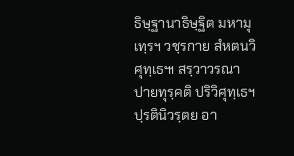ธิษฺฐานาธิษฺฐิต มหามุเทฺรฯ วชฺรกาย สํหตนวิศุทฺเธ๚ สรฺวาวรณาปายทุรฺคติ ปริวิศุทฺเธฯ ปฺรตินิวรฺตย อา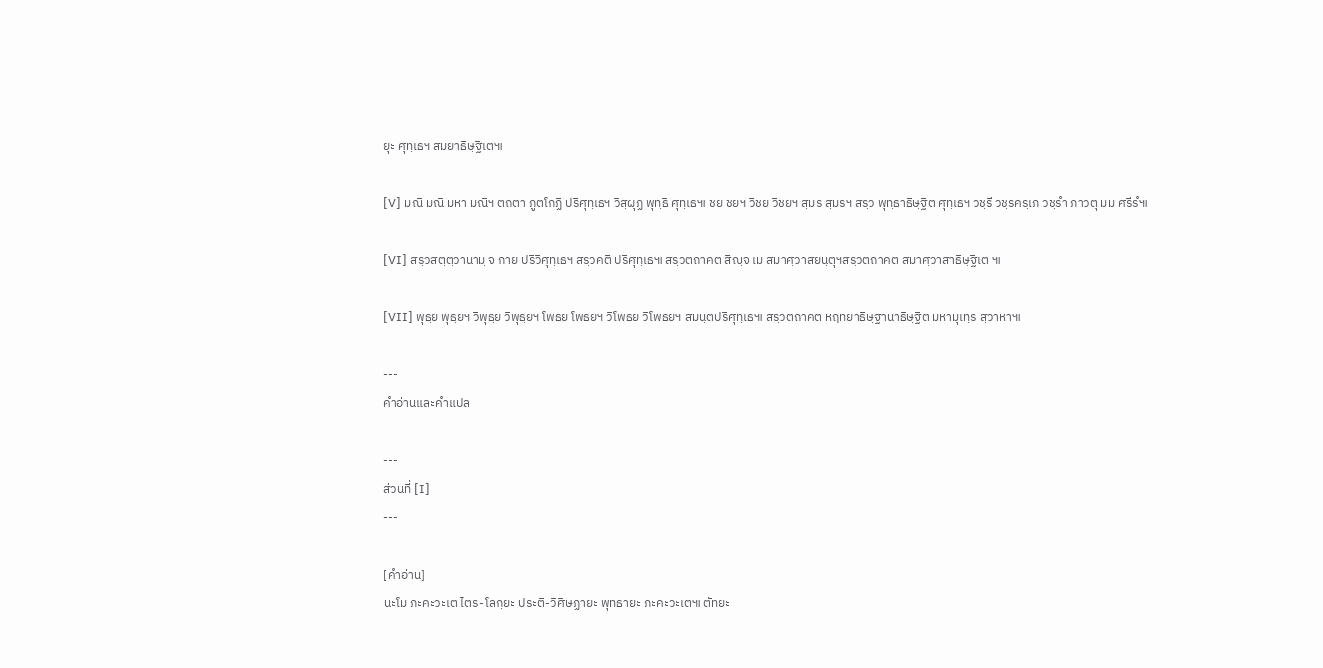ยุะ ศุทฺเธฯ สมยาธิษฺฐิเต๚

[V] มณิ มณิ มหา มณิฯ ตถตา ภูตโกฏิ ปริศุทฺเธฯ วิสฺผุฏ พุทฺธิ ศุทฺเธ๚ ชย ชยฯ วิชย วิชยฯ สฺมร สฺมรฯ สรฺว พุทฺธาธิษฺฐิต ศุทฺเธฯ วชฺรี วชฺรครฺเภ วชฺรํา ภาวตุ มม ศรีรํ๚

[VI] สรฺวสตฺตฺวานามฺ จ กาย ปริวิศุทฺเธฯ สรฺวคติ ปริศุทฺเธ๚ สรฺวตถาคต สิญฺจ เม สมาศฺวาสยนฺตุฯสรฺวตถาคต สมาศฺวาสาธิษฺฐิเต ๚

[VII] พุธฺย พุธฺยฯ วิพุธฺย วิพุธฺยฯ โพธย โพธยฯ วิโพธย วิโพธยฯ สมนฺตปริศุทฺเธ๚ สรฺวตถาคต หฤทยาธิษฺฐานาธิษฺฐิต มหามุเทฺร สฺวาหา๚

---
คำอ่านและคำแปล

---
ส่วนที่ [I]
---

[คำอ่าน]
นะโม ภะคะวะเต ไตร-โลกฺยะ ประติ-วิศิษฏายะ พุทธายะ ภะคะวะเต๚ ตัทยะ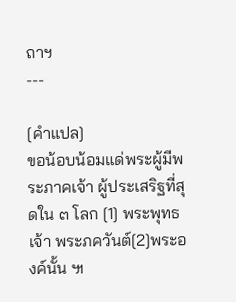ถาฯ
---

[คำแปล]
ขอน้อบน้อมแด่พระผู้มีพระภาคเจ้า ผู้ประเสริฐที่สุดใน ๓ โลก [1] พระพุทธเจ้า พระภควันต์[2]พระองค์นั้น ๚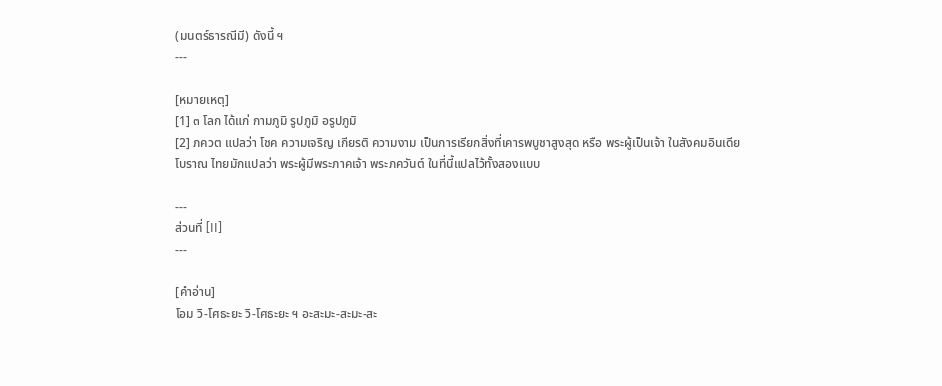(มนตร์ธารณีมี) ดังนี้ ฯ
---

[หมายเหตุ]
[1] ๓ โลก ได้แก่ กามภูมิ รูปภูมิ อรูปภูมิ
[2] ภควต แปลว่า โชค ความเจริญ เกียรติ ความงาม เป็นการเรียกสิ่งที่เคารพบูชาสูงสุด หรือ พระผู้เป็นเจ้า ในสังคมอินเดียโบราณ ไทยมักแปลว่า พระผู้มีพระภาคเจ้า พระภควันต์ ในที่นี้แปลไว้ทั้งสองแบบ

---
ส่วนที่ [II]
---

[คำอ่าน]
โอม วิ-โศธะยะ วิ-โศธะยะ ฯ อะสะมะ-สะมะ-สะ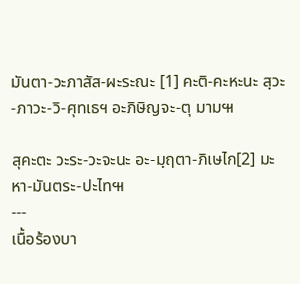มันตา-วะภาสัส-ผะระณะ [1] คะติ-คะหะนะ สฺวะ-ภาวะ-วิ-ศุทเธฯ อะภิษิญจะ-ตุ มาม๚

สุคะตะ วะระ-วะจะนะ อะ-มฺฤตา-ภิเษไก[2] มะหา-มันตระ-ปะไท๚
---
เนื้อร้องบา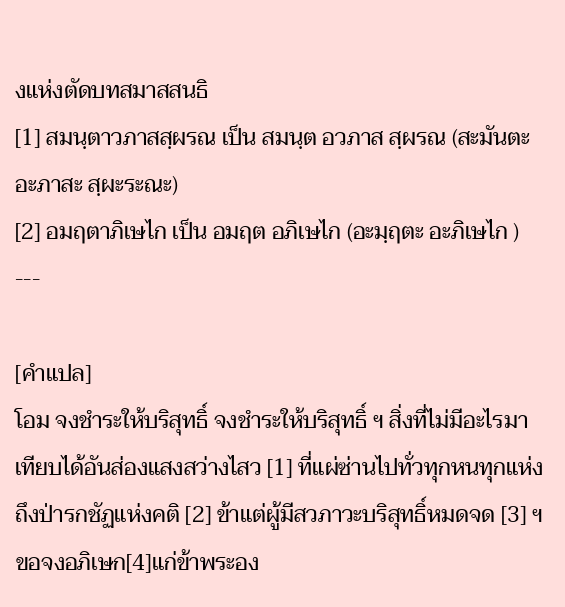งแห่งตัดบทสมาสสนธิ
[1] สมนฺตาวภาสสฺผรณ เป็น สมนฺต อวภาส สฺผรณ (สะมันตะ อะภาสะ สฺผะระณะ)
[2] อมฤตาภิเษไก เป็น อมฤต อภิเษไก (อะมฺฤตะ อะภิเษไก )
---

[คำแปล]
โอม จงชำระให้บริสุทธิ์ จงชำระให้บริสุทธิ์ ฯ สิ่งที่ไม่มีอะไรมาเทียบได้อันส่องแสงสว่างไสว [1] ที่แผ่ซ่านไปทั่วทุกหนทุกแห่งถึงป่ารกชัฏแห่งคติ [2] ข้าแต่ผู้มีสวภาวะบริสุทธิ์หมดจด [3] ฯ ขอจงอภิเษก[4]แก่ข้าพระอง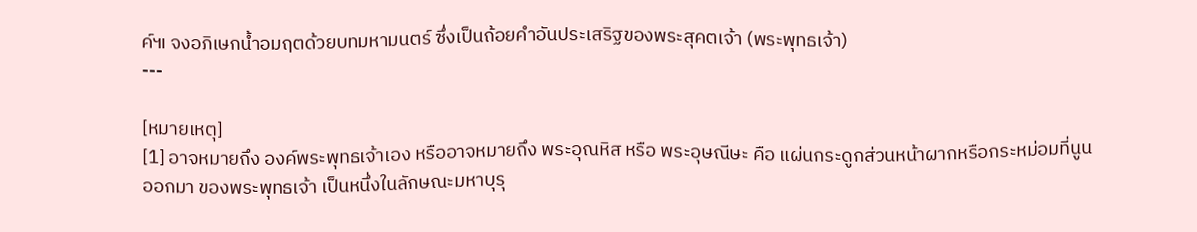ค์๚ จงอภิเษกน้ำอมฤตด้วยบทมหามนตร์ ซึ่งเป็นถ้อยคำอันประเสริฐของพระสุคตเจ้า (พระพุทธเจ้า)
---

[หมายเหตุ]
[1] อาจหมายถึง องค์พระพุทธเจ้าเอง หรืออาจหมายถึง พระอุณหิส หรือ พระอุษณีษะ คือ แผ่นกระดูกส่วนหน้าผากหรือกระหม่อมที่นูนออกมา ของพระพุทธเจ้า เป็นหนึ่งในลักษณะมหาบุรุ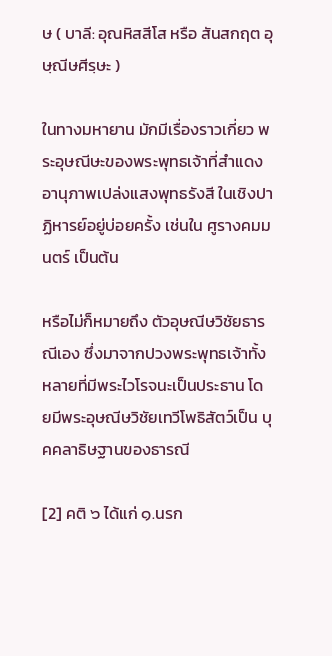ษ ( บาลี: อุณหิสสีโส หรือ สันสกฤต อุษฺณีษศีรฺษะ )

ในทางมหายาน มักมีเรื่องราวเกี่ยว พระอุษณีษะของพระพุทธเจ้าที่สำแดงอานุภาพเปล่งแสงพุทธรังสี ในเชิงปาฏิหารย์อยู่บ่อยครั้ง เช่นใน ศูรางคมมนตร์ เป็นต้น

หรือไม่ก็หมายถึง ตัวอุษณีษวิชัยธารณีเอง ซึ่งมาจากปวงพระพุทธเจ้าทั้งหลายที่มีพระไวโรจนะเป็นประธาน โดยมีพระอุษณีษวิชัยเทวีโพธิสัตว์เป็น บุคคลาธิษฐานของธารณี

[2] คติ ๖ ได้แก่ ๑.นรก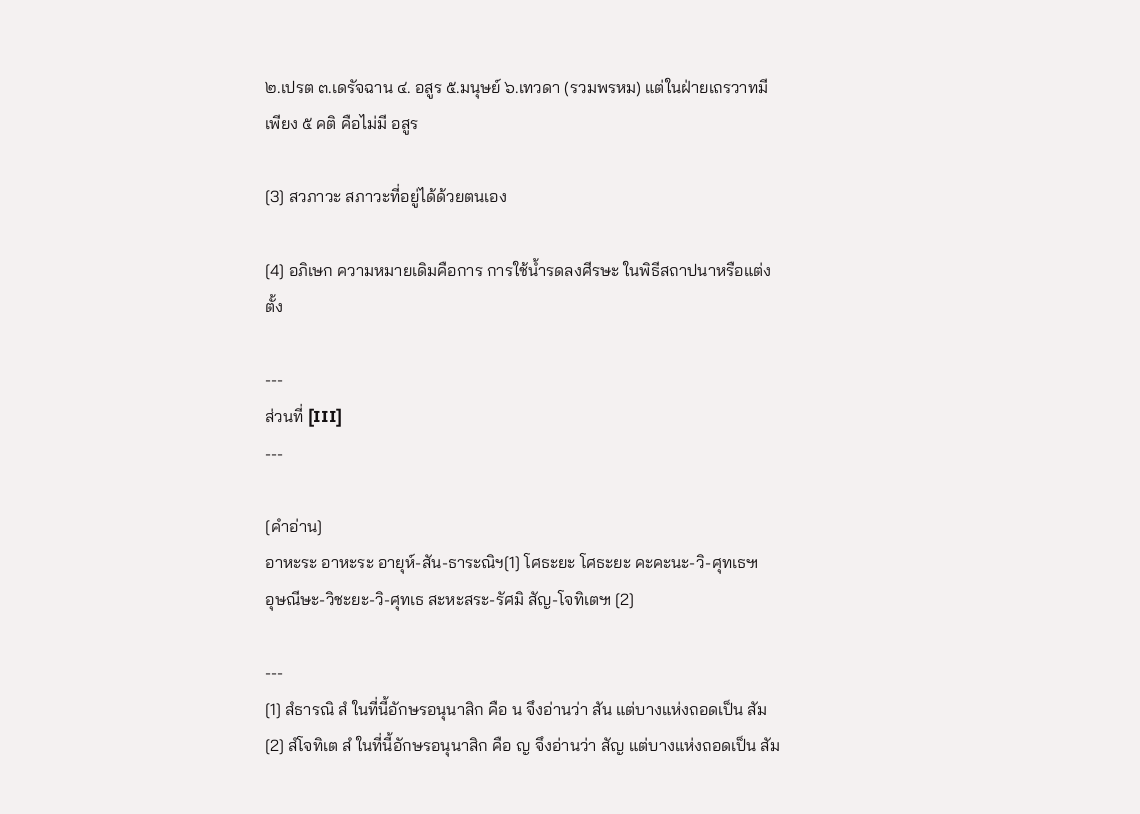๒.เปรต ๓.เดรัจฉาน ๔. อสูร ๕.มนุษย์ ๖.เทวดา (รวมพรหม) แต่ในฝ่ายเถรวาทมีเพียง ๕ คติ คือไม่มี อสูร

[3] สวภาวะ สภาวะที่อยู่ได้ด้วยตนเอง

[4] อภิเษก ความหมายเดิมคือการ การใช้น้ำรดลงศีรษะ ในพิธีสถาปนาหรือแต่งตั้ง

---
ส่วนที่ [III]
---

[คำอ่าน]
อาหะระ อาหะระ อายุห์-สัน-ธาระณิฯ[1] โศธะยะ โศธะยะ คะคะนะ-วิ-ศุทเธ๚
อุษณีษะ-วิชะยะ-วิ-ศุทเธ สะหะสระ-รัศมิ สัญ-โจทิเต๚ [2]

---
[1] สํธารณิ สํ ในที่นี้อักษรอนุนาสิก คือ น จึงอ่านว่า สัน แต่บางแห่งถอดเป็น สัม
[2] สํโจทิเต สํ ในที่นี้อักษรอนุนาสิก คือ ญ จึงอ่านว่า สัญ แต่บางแห่งถอดเป็น สัม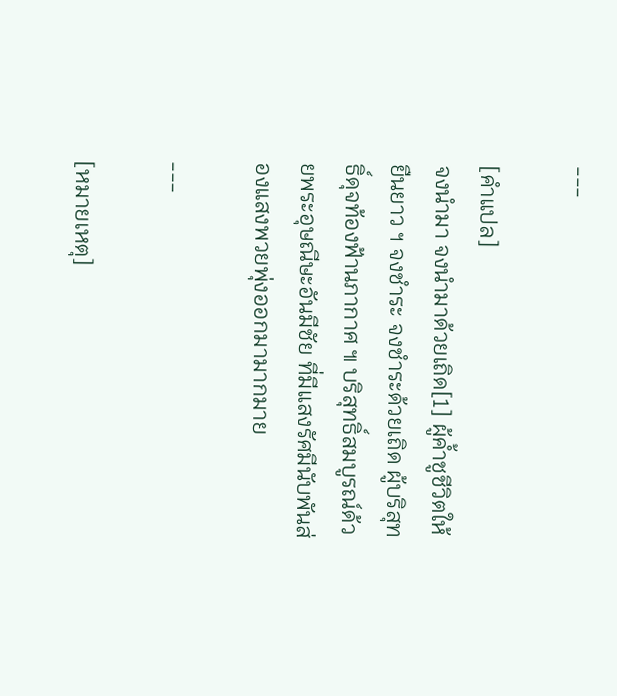---

[คำแปล]
จงนำมา จงนำมาด้วยเถิด[1] ผู้ค้ำชูชีวิตให้ยืนยาว ฯ จงชำระ จงชำระด้วยเถิด ผู้บริสุทธิ์ดุจท้องฟ้านภากาศ ๚ บริสุทธิ์สมบูรณ์ด้วยพระอุษณีษะอันมีชัย ที่มีแสงรัศมีนับพันส่องแสงพวยพุ่งออกมามากมาย

---

[หมายเหตุ]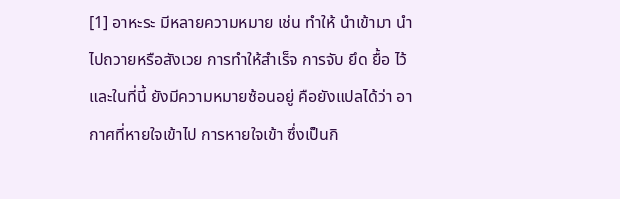[1] อาหะระ มีหลายความหมาย เช่น ทำให้ นำเข้ามา นำไปถวายหรือสังเวย การทำให้สำเร็จ การจับ ยึด ยื้อ ไว้ และในที่นี้ ยังมีความหมายซ้อนอยู่ คือยังแปลได้ว่า อากาศที่หายใจเข้าไป การหายใจเข้า ซึ่งเป็นกิ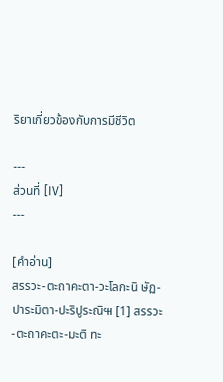ริยาเกี่ยวข้องกับการมีชีวิต

---
ส่วนที่ [IV]
---

[คำอ่าน]
สรรวะ-ตะถาคะตา-วะโลกะนิ ษัฏ-ปาระมิตา-ปะริปูระณิ๚ [1] สรรวะ-ตะถาคะตะ-มะติ ทะ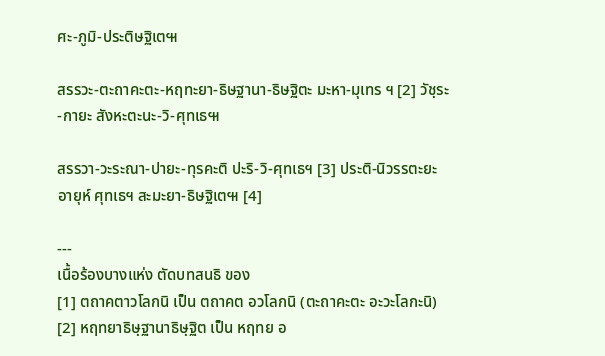ศะ-ภูมิ-ประติษฐิเต๚

สรรวะ-ตะถาคะตะ-หฤทะยา-ธิษฐานา-ธิษฐิตะ มะหา-มุเทร ฯ [2] วัชฺระ-กายะ สังหะตะนะ-วิ-ศุทเธ๚

สรรวา-วะระณา-ปายะ-ทุรคะติ ปะริ-วิ-ศุทเธฯ [3] ประติ-นิวรรตะยะ อายุห์ ศุทเธฯ สะมะยา-ธิษฐิเต๚ [4]

---
เนื้อร้องบางแห่ง ตัดบทสนธิ ของ
[1] ตถาคตาวโลกนิ เป็น ตถาคต อวโลกนิ (ตะถาคะตะ อะวะโลกะนิ)
[2] หฤทยาธิษฺฐานาธิษฺฐิต เป็น หฤทย อ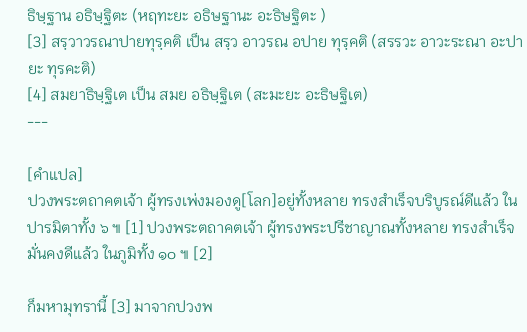ธิษฺฐาน อธิษฺฐิตะ (หฤทะยะ อธิษฐานะ อะธิษฐิตะ )
[3] สรฺวาวรณาปายทุรฺคติ เป็น สรฺว อาวรณ อปาย ทุรฺคติ (สรรวะ อาวะระณา อะปายะ ทุรคะติ)
[4] สมยาธิษฺฐิเต เป็น สมย อธิษฺฐิเต (สะมะยะ อะธิษฐิเต)
---

[คำแปล]
ปวงพระตถาคตเจ้า ผู้ทรงเพ่งมองดู[โลก]อยู่ทั้งหลาย ทรงสำเร็จบริบูรณ์ดีแล้ว ในปารมิตาทั้ง ๖ ๚ [1] ปวงพระตถาคตเจ้า ผู้ทรงพระปรีชาญาณทั้งหลาย ทรงสำเร็จมั่นคงดีแล้ว ในภูมิทั้ง ๑๐ ๚ [2]

ก็มหามุทรานี้ [3] มาจากปวงพ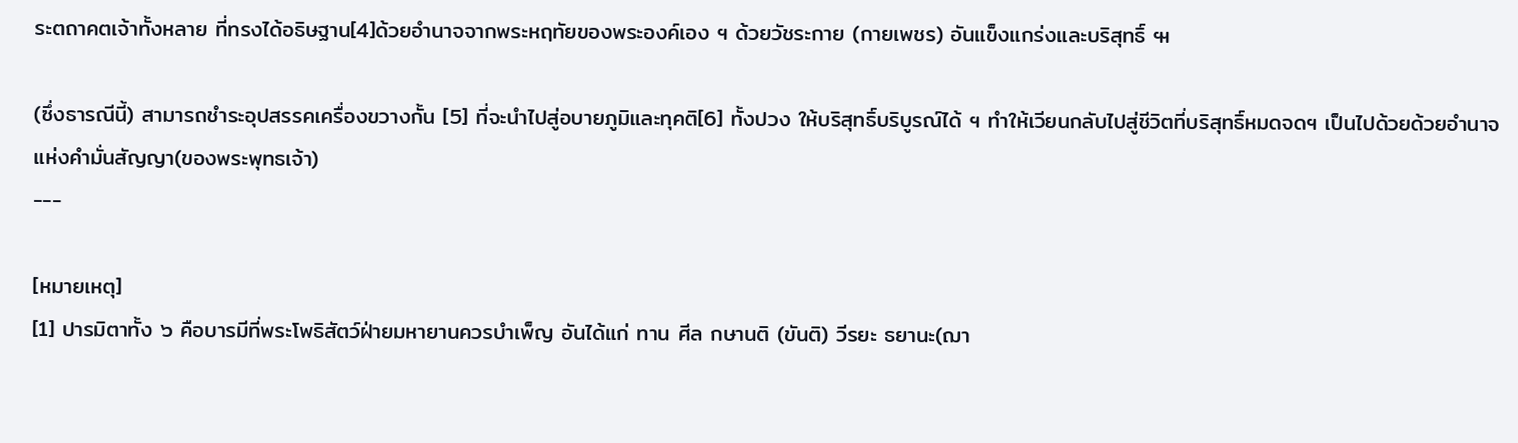ระตถาคตเจ้าทั้งหลาย ที่ทรงได้อธิษฐาน[4]ด้วยอำนาจจากพระหฤทัยของพระองค์เอง ฯ ด้วยวัชระกาย (กายเพชร) อันแข็งแกร่งและบริสุทธิ์ ๚

(ซึ่งธารณีนี้) สามารถชำระอุปสรรคเครื่องขวางกั้น [5] ที่จะนำไปสู่อบายภูมิและทุคติ[6] ทั้งปวง ให้บริสุทธิ์บริบูรณ์ได้ ฯ ทำให้เวียนกลับไปสู่ชีวิตที่บริสุทธิ์หมดจดฯ เป็นไปด้วยด้วยอำนาจแห่งคำมั่นสัญญา(ของพระพุทธเจ้า)
---

[หมายเหตุ]
[1] ปารมิตาทั้ง ๖ คือบารมีที่พระโพธิสัตว์ฝ่ายมหายานควรบำเพ็ญ อันได้แก่ ทาน ศีล กษานติ (ขันติ) วีรยะ ธยานะ(ฌา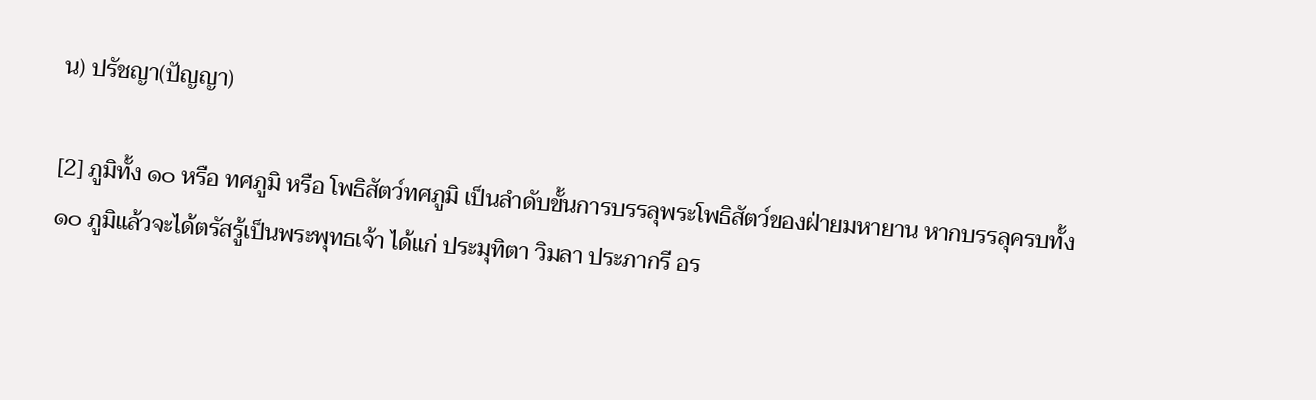น) ปรัชญา(ปัญญา)

[2] ภูมิทั้ง ๑๐ หรือ ทศภูมิ หรือ โพธิสัตว์ทศภูมิ เป็นลำดับขั้นการบรรลุพระโพธิสัตว์ของฝ่ายมหายาน หากบรรลุครบทั้ง ๑๐ ภูมิแล้วจะได้ตรัสรู้เป็นพระพุทธเจ้า ได้แก่ ประมุทิตา วิมลา ประภากรี อร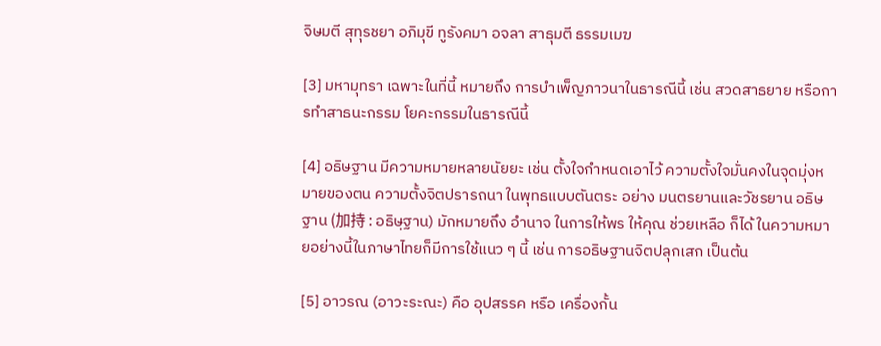จิษมตี สุทุรชยา อภิมุขี ทูรังคมา อจลา สาธุมตี ธรรมเมฆ

[3] มหามุทรา เฉพาะในที่นี้ หมายถึง การบำเพ็ญภาวนาในธารณีนี้ เช่น สวดสาธยาย หรือการทำสาธนะกรรม โยคะกรรมในธารณีนี้

[4] อธิษฐาน มีความหมายหลายนัยยะ เช่น ตั้งใจกำหนดเอาไว้ ความตั้งใจมั่นคงในจุดมุ่งหมายของตน ความตั้งจิตปรารถนา ในพุทธแบบตันตระ อย่าง มนตรยานและวัชรยาน อธิษฐาน (加持 : อธิษฺฐาน) มักหมายถึง อำนาจ ในการให้พร ให้คุณ ช่วยเหลือ ก็ได้ ในความหมายอย่างนี้ในภาษาไทยก็มีการใช้แนว ๆ นี้ เช่น การอธิษฐานจิตปลุกเสก เป็นต้น

[5] อาวรณ (อาวะระณะ) คือ อุปสรรค หรือ เครื่องกั้น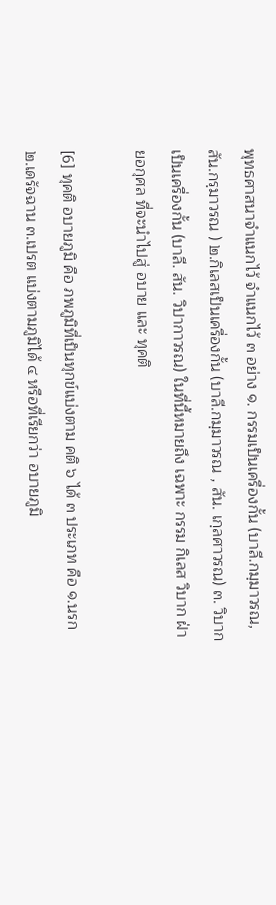พุทธศาสนาจำแนกไว้ จำแนกไว้ ๓ อย่าง ๑. กรรมเป็นเครื่องกั้น (บาลี.กมฺมาวรณ, สัน.กรฺมาวรณ ) ๒.กิเลสเป็นเครื่องกั้น (บาลี.กมฺมาวรณ , สัน. เกฺลศาวรณ) ๓. วิบากเป็นเครื่องกั้น (บาลี. สัน. วิปากาวรณ) ในที่นี้หมายถึง เฉพาะ กรรม กิเลส วิบาก ฝ่ายอกุศล ที่จะนำไปสู่ อบาย และ ทุคติ

[6] ทุคติ อบายภูมิ คือ ภพภูมิที่เป็นทุกข์แบ่งตาม คติ ๖ ได้ ๓ ประเภท คือ ๑.นรก ๒.เดรัจฉาน ๓.เปรต แบ่งตามภูมิได้ ๔ หรือที่เรียกว่า อบายภูมิ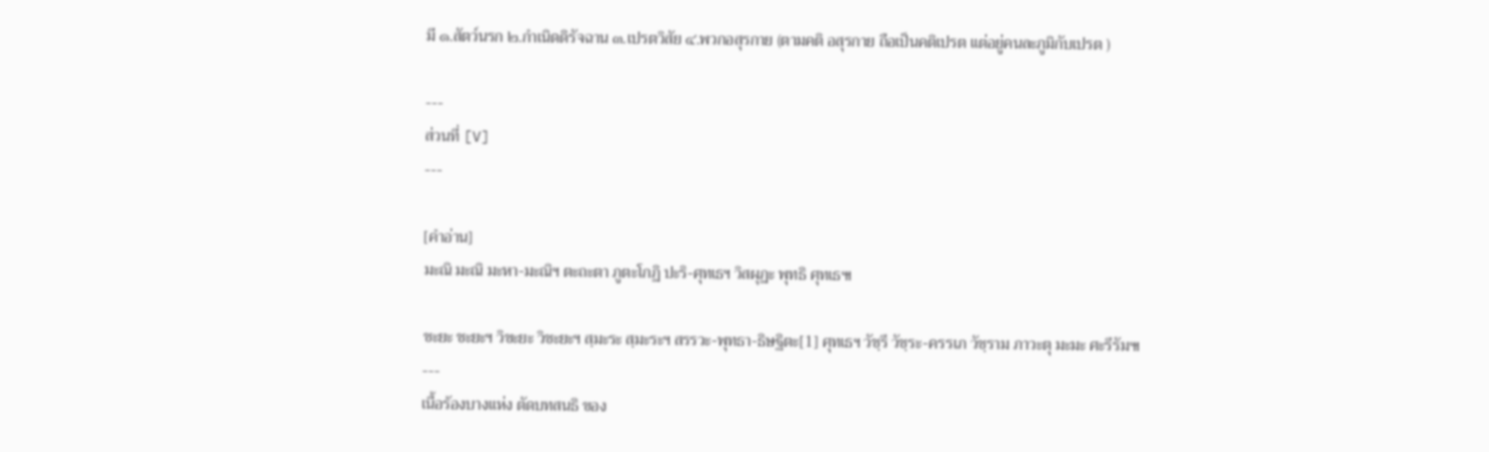มี ๑.สัตว์นรก ๒.กำเนิดดิรัจฉาน ๓.เปรตวิสัย ๔.พวกอสุรกาย (ตามคติ อสุรกาย ถือเป็นคติเปรต แต่อยู่คนละภูมิกับเปรต )

---
ส่วนที่ [V]
---

[คำอ่าน]
มะณิ มะณิ มะหา-มะณิฯ ตะถะตา ภูตะโกฏิ ปะริ-ศุทเธฯ วิสผุฏะ พุทธิ ศุทเธ๚

ชะยะ ชะยะฯ วิชะยะ วิชะยะฯ สฺมะระ สฺมะระฯ สรรวะ-พุทธา-ธิษฐิตะ[1] ศุทเธฯ วัชฺรี วัชฺระ-ครรเภ วัชฺราม ภาวะตุ มะมะ ศะรีรัม๚
---
เนื้อร้องบางแห่ง ตัดบทสนธิ ของ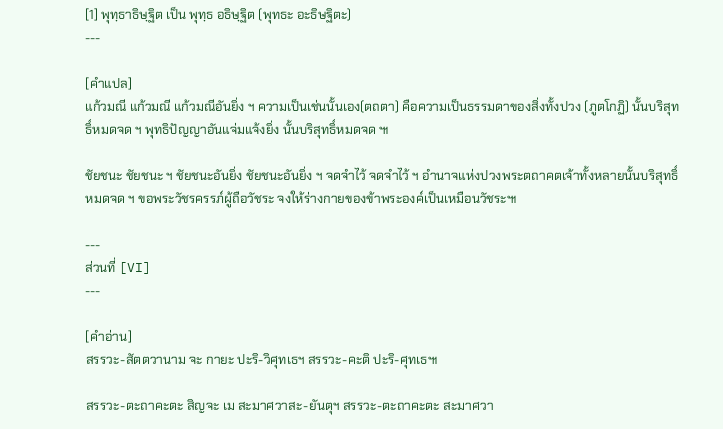[1] พุทฺธาธิษฺฐิต เป็น พุทฺธ อธิษฺฐิต (พุทธะ อะธิษฐิตะ)
---

[คำแปล]
แก้วมณี แก้วมณี แก้วมณีอันยิ่ง ฯ ความเป็นเช่นนั้นเอง(ตถตา) คือความเป็นธรรมดาของสิ่งทั้งปวง (ภูตโกฏิ) นั้นบริสุทธิ์หมดจด ฯ พุทธิปัญญาอันแจ่มแจ้งยิ่ง นั้นบริสุทธิ์หมดจด ๚

ชัยชนะ ชัยชนะ ฯ ชัยชนะอันยิ่ง ชัยชนะอันยิ่ง ฯ จดจำไว้ จดจำไว้ ฯ อำนาจแห่งปวงพระตถาคตเจ้าทั้งหลายนั้นบริสุทธิ์หมดจด ฯ ขอพระวัชรครรภ์ผู้ถือวัชระ จงให้ร่างกายของข้าพระองค์เป็นเหมือนวัชระ๚

---
ส่วนที่ [VI]
---

[คำอ่าน]
สรรวะ-สัตตวานาม จะ กายะ ปะริ-วิศุทเธฯ สรรวะ-คะติ ปะริ-ศุทเธ๚

สรรวะ-ตะถาคะตะ สิญจะ เม สะมาศวาสะ-ยันตุฯ สรรวะ-ตะถาคะตะ สะมาศวา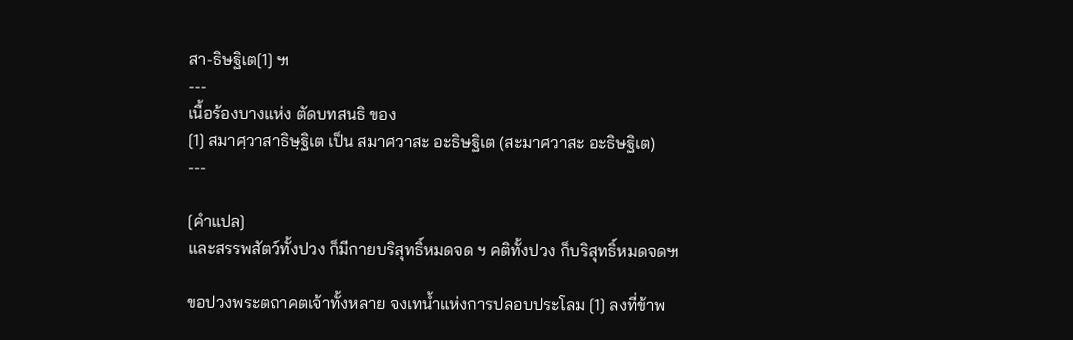สา-ธิษฐิเต[1] ๚
---
เนื้อร้องบางแห่ง ตัดบทสนธิ ของ
[1] สมาศฺวาสาธิษฺฐิเต เป็น สมาศวาสะ อะธิษฐิเต (สะมาศวาสะ อะธิษฐิเต)
---

[คำแปล]
และสรรพสัตว์ทั้งปวง ก็มีกายบริสุทธิ์หมดจด ฯ คติทั้งปวง ก็บริสุทธิ์หมดจด๚

ขอปวงพระตถาคตเจ้าทั้งหลาย จงเทน้ำแห่งการปลอบประโลม [1] ลงที่ข้าพ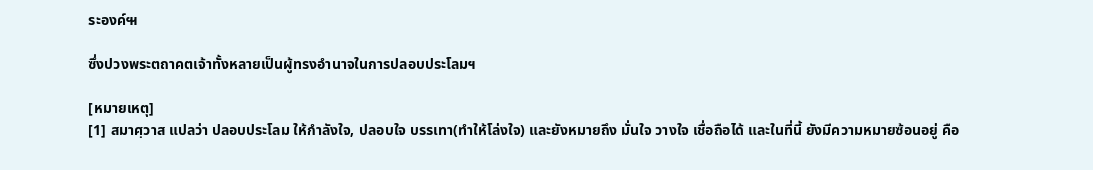ระองค์๚

ซึ่งปวงพระตถาคตเจ้าทั้งหลายเป็นผู้ทรงอำนาจในการปลอบประโลมฯ

[หมายเหตุ]
[1] สมาศฺวาส แปลว่า ปลอบประโลม ให้กำลังใจ, ปลอบใจ บรรเทา(ทำให้โล่งใจ) และยังหมายถึง มั่นใจ วางใจ เชื่อถือได้ และในที่นี้ ยังมีความหมายซ้อนอยู่ คือ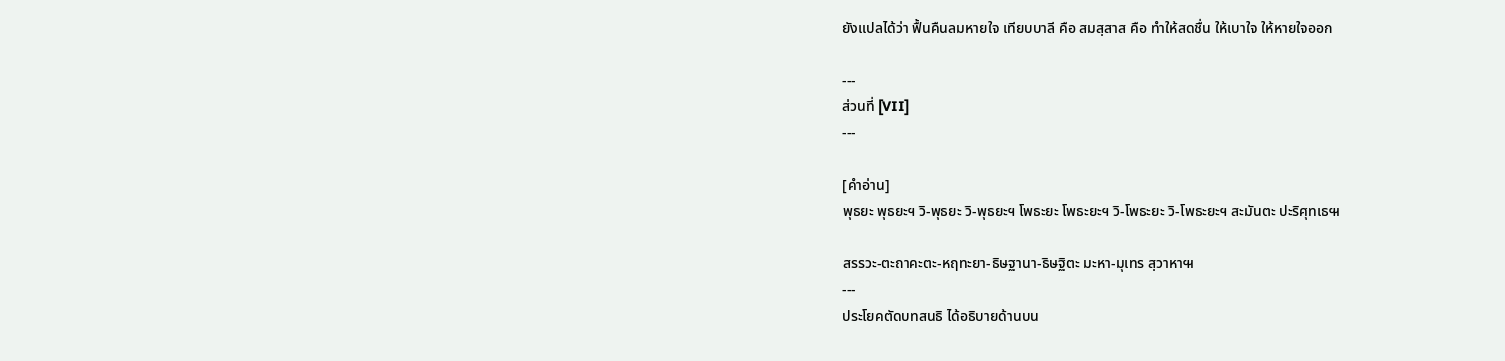ยังแปลได้ว่า ฟื้นคืนลมหายใจ เทียบบาลี คือ สมสฺสาส คือ ทำให้สดชื่น ให้เบาใจ ให้หายใจออก

---
ส่วนที่ [VII]
---

[คำอ่าน]
พุธยะ พุธยะฯ วิ-พุธยะ วิ-พุธยะฯ โพธะยะ โพธะยะฯ วิ-โพธะยะ วิ-โพธะยะฯ สะมันตะ ปะริศุทเธ๚

สรรวะ-ตะถาคะตะ-หฤทะยา-ธิษฐานา-ธิษฐิตะ มะหา-มุเทร สฺวาหา๚
---
ประโยคตัดบทสนธิ ได้อธิบายด้านบน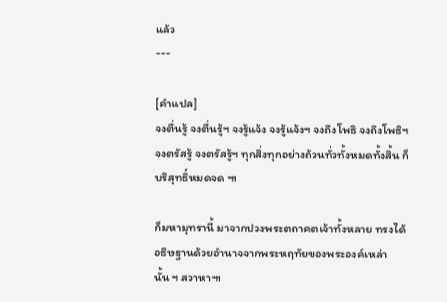แล้ว
---

[คำแปล]
จงตื่นรู้ จงตื่นรู้ฯ จงรู้แจ้ง จงรู้แจ้งฯ จงถึงโพธิ จงถึงโพธิฯ จงตรัสรู้ จงตรัสรู้ฯ ทุกสิ่งทุกอย่างถ้วนทั่วทั้งหมดทั้งสิ้น ก็บริสุทธิ์หมดจด ๚

ก็มหามุทรานี้ มาจากปวงพระตถาคตเจ้าทั้งหลาย ทรงได้อธิษฐานด้วยอำนาจจากพระหฤทัยของพระองค์เหล่านั้น ฯ สวาหา๚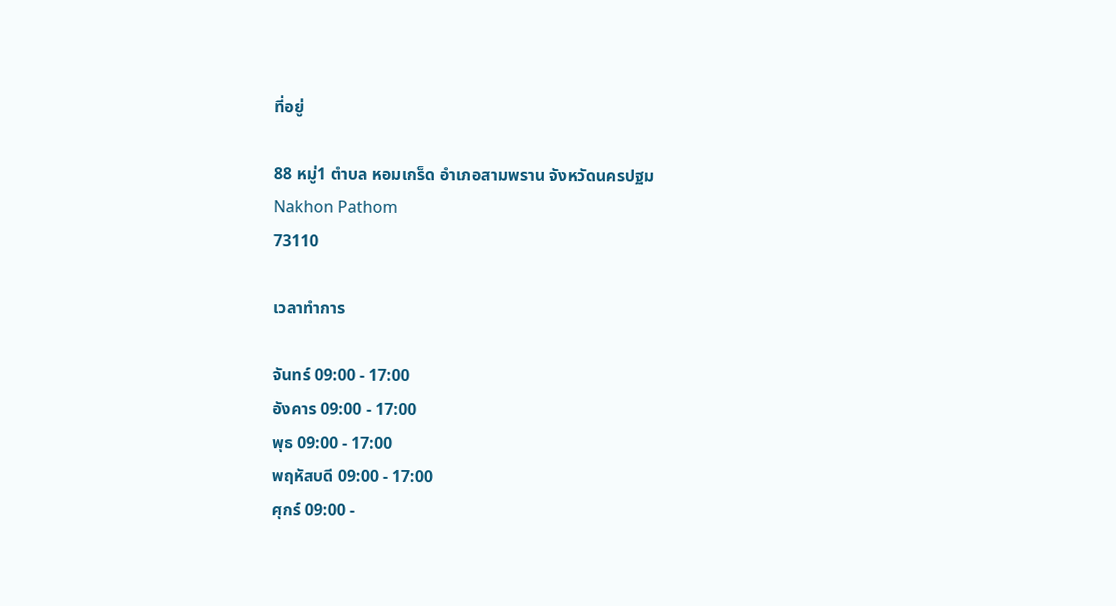ที่อยู่

88 หมู่1 ตำบล หอมเกร็ด อำเภอสามพราน จังหวัดนครปฐม
Nakhon Pathom
73110

เวลาทำการ

จันทร์ 09:00 - 17:00
อังคาร 09:00 - 17:00
พุธ 09:00 - 17:00
พฤหัสบดี 09:00 - 17:00
ศุกร์ 09:00 -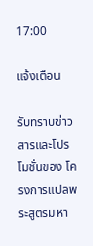17:00

แจ้งเตือน

รับทราบข่าวสารและโปรโมชั่นของ โครงการแปลพระสูตรมหา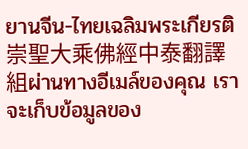ยานจีน-ไทยเฉลิมพระเกียรติ 崇聖大乘佛經中泰翻譯組ผ่านทางอีเมล์ของคุณ เราจะเก็บข้อมูลของ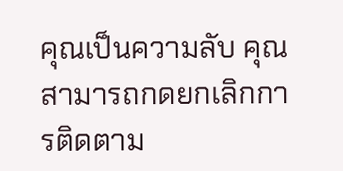คุณเป็นความลับ คุณสามารถกดยกเลิกการติดตาม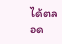ได้ตลอด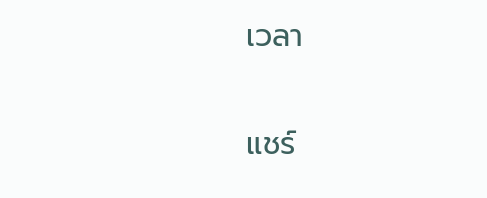เวลา

แชร์